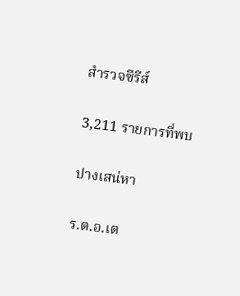สำรวจซีรีส์

3,211 รายการที่พบ

ปางเสน่หา

ร.ต.อ.เต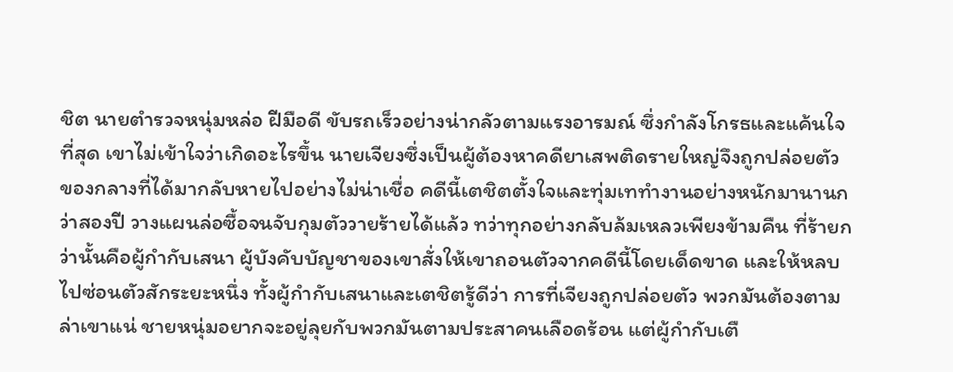ชิต นายตำรวจหนุ่มหล่อ ฝีมือดี ขับรถเร็วอย่างน่ากลัวตามแรงอารมณ์ ซึ่งกำลังโกรธและแค้นใจที่สุด เขาไม่เข้าใจว่าเกิดอะไรขึ้น นายเจียงซึ่งเป็นผู้ต้องหาคดียาเสพติดรายใหญ่จึงถูกปล่อยตัว ของกลางที่ได้มากลับหายไปอย่างไม่น่าเชื่อ คดีนี้เตชิตตั้งใจและทุ่มเททำงานอย่างหนักมานานกว่าสองปี วางแผนล่อซื้อจนจับกุมตัววายร้ายได้แล้ว ทว่าทุกอย่างกลับล้มเหลวเพียงข้ามคืน ที่ร้ายกว่านั้นคือผู้กำกับเสนา ผู้บังคับบัญชาของเขาสั่งให้เขาถอนตัวจากคดีนี้โดยเด็ดขาด และให้หลบไปซ่อนตัวสักระยะหนึ่ง ทั้งผู้กำกับเสนาและเตชิตรู้ดีว่า การที่เจียงถูกปล่อยตัว พวกมันต้องตามล่าเขาแน่ ชายหนุ่มอยากจะอยู่ลุยกับพวกมันตามประสาคนเลือดร้อน แต่ผู้กำกับเตื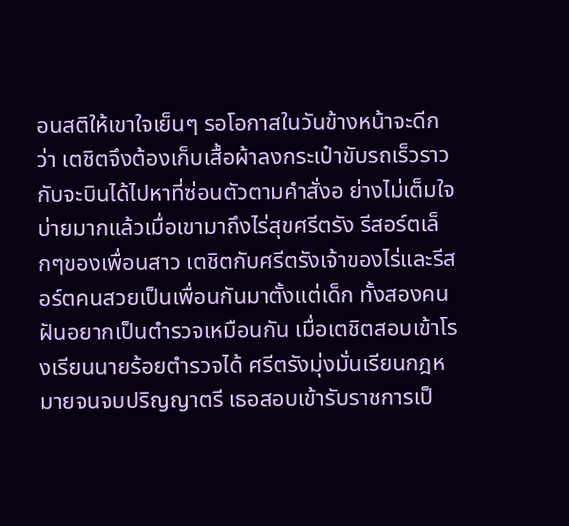อนสติให้เขาใจเย็นๆ รอโอกาสในวันข้างหน้าจะดีกว่า เตชิตจึงต้องเก็บเสื้อผ้าลงกระเป๋าขับรถเร็วราวกับจะบินได้ไปหาที่ซ่อนตัวตามคำสั่งอ ย่างไม่เต็มใจ บ่ายมากแล้วเมื่อเขามาถึงไร่สุขศรีตรัง รีสอร์ตเล็กๆของเพื่อนสาว เตชิตกับศรีตรังเจ้าของไร่และรีสอร์ตคนสวยเป็นเพื่อนกันมาตั้งแต่เด็ก ทั้งสองคนฝันอยากเป็นตำรวจเหมือนกัน เมื่อเตชิตสอบเข้าโรงเรียนนายร้อยตำรวจได้ ศรีตรังมุ่งมั่นเรียนกฎหมายจนจบปริญญาตรี เธอสอบเข้ารับราชการเป็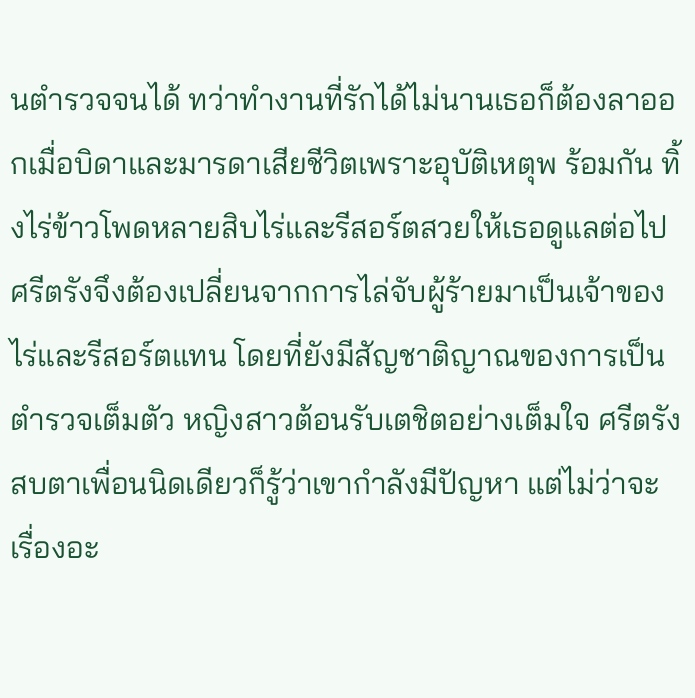นตำรวจจนได้ ทว่าทำงานที่รักได้ไม่นานเธอก็ต้องลาออกเมื่อบิดาและมารดาเสียชีวิตเพราะอุบัติเหตุพ ร้อมกัน ทิ้งไร่ข้าวโพดหลายสิบไร่และรีสอร์ตสวยให้เธอดูแลต่อไป ศรีตรังจึงต้องเปลี่ยนจากการไล่จับผู้ร้ายมาเป็นเจ้าของไร่และรีสอร์ตแทน โดยที่ยังมีสัญชาติญาณของการเป็นตำรวจเต็มตัว หญิงสาวต้อนรับเตชิตอย่างเต็มใจ ศรีตรังสบตาเพื่อนนิดเดียวก็รู้ว่าเขากำลังมีปัญหา แต่ไม่ว่าจะเรื่องอะ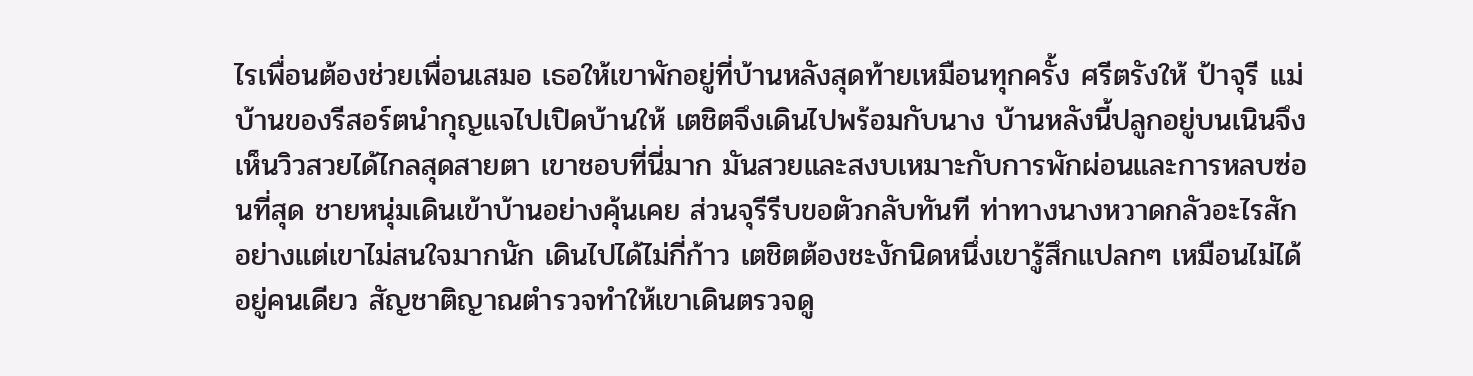ไรเพื่อนต้องช่วยเพื่อนเสมอ เธอให้เขาพักอยู่ที่บ้านหลังสุดท้ายเหมือนทุกครั้ง ศรีตรังให้ ป้าจุรี แม่บ้านของรีสอร์ตนำกุญแจไปเปิดบ้านให้ เตชิตจึงเดินไปพร้อมกับนาง บ้านหลังนี้ปลูกอยู่บนเนินจึงเห็นวิวสวยได้ไกลสุดสายตา เขาชอบที่นี่มาก มันสวยและสงบเหมาะกับการพักผ่อนและการหลบซ่อนที่สุด ชายหนุ่มเดินเข้าบ้านอย่างคุ้นเคย ส่วนจุรีรีบขอตัวกลับทันที ท่าทางนางหวาดกลัวอะไรสักอย่างแต่เขาไม่สนใจมากนัก เดินไปได้ไม่กี่ก้าว เตชิตต้องชะงักนิดหนึ่งเขารู้สึกแปลกๆ เหมือนไม่ได้อยู่คนเดียว สัญชาติญาณตำรวจทำให้เขาเดินตรวจดู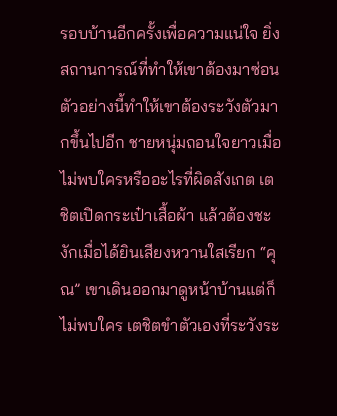รอบบ้านอีกครั้งเพื่อความแน่ใจ ยิ่งสถานการณ์ที่ทำให้เขาต้องมาซ่อนตัวอย่างนี้ทำให้เขาต้องระวังตัวมากขึ้นไปอีก ชายหนุ่มถอนใจยาวเมื่อไม่พบใครหรืออะไรที่ผิดสังเกต เตชิตเปิดกระเป๋าเสื้อผ้า แล้วต้องชะงักเมื่อได้ยินเสียงหวานใสเรียก “คุณ” เขาเดินออกมาดูหน้าบ้านแต่ก็ไม่พบใคร เตชิตขำตัวเองที่ระวังระ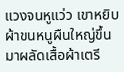แวงจนหูแว่ว เขาหยิบผ้าขนหนูผืนใหญ่ขึ้นมาผลัดเสื้อผ้าเตรี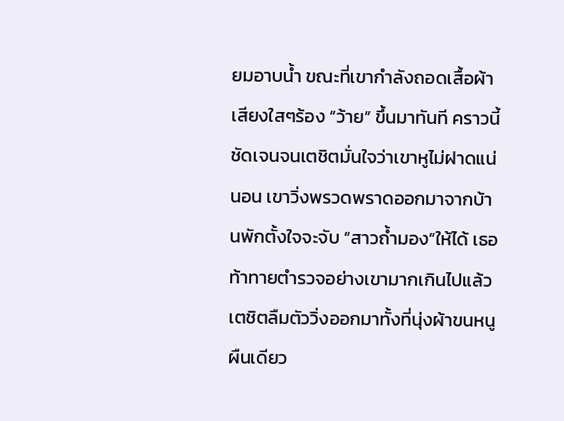ยมอาบน้ำ ขณะที่เขากำลังถอดเสื้อผ้า เสียงใสๆร้อง “ว้าย” ขึ้นมาทันที คราวนี้ชัดเจนจนเตชิตมั่นใจว่าเขาหูไม่ฝาดแน่นอน เขาวิ่งพรวดพราดออกมาจากบ้านพักตั้งใจจะจับ “สาวถ้ำมอง”ให้ได้ เธอท้าทายตำรวจอย่างเขามากเกินไปแล้ว เตชิตลืมตัววิ่งออกมาทั้งที่นุ่งผ้าขนหนูผืนเดียว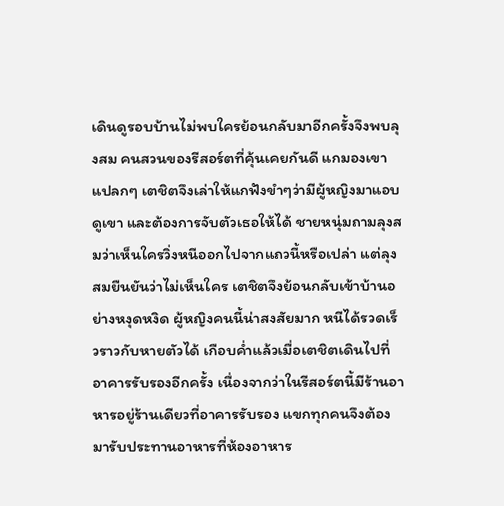เดินดูรอบบ้านไม่พบใครย้อนกลับมาอีกครั้งจึงพบลุงสม คนสวนของรีสอร์ตที่คุ้นเคยกันดี แกมองเขาแปลกๆ เตชิตจึงเล่าให้แกฟังขำๆว่ามีผู้หญิงมาแอบดูเขา และต้องการจับตัวเธอให้ได้ ชายหนุ่มถามลุงสมว่าเห็นใครวิ่งหนีออกไปจากแถวนี้หรือเปล่า แต่ลุงสมยืนยันว่าไม่เห็นใคร เตชิตจึงย้อนกลับเข้าบ้านอย่างหงุดหงิด ผู้หญิงคนนี้น่าสงสัยมาก หนีได้รวดเร็วราวกับหายตัวได้ เกือบค่ำแล้วเมื่อเตชิตเดินไปที่อาคารรับรองอีกครั้ง เนื่องจากว่าในรีสอร์ตนี้มีร้านอาหารอยู่ร้านเดียวที่อาคารรับรอง แขกทุกคนจึงต้องมารับประทานอาหารที่ห้องอาหาร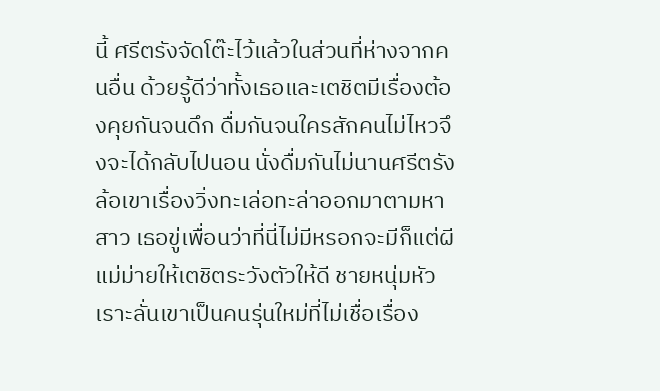นี้ ศรีตรังจัดโต๊ะไว้แล้วในส่วนที่ห่างจากคนอื่น ด้วยรู้ดีว่าทั้งเธอและเตชิตมีเรื่องต้องคุยกันจนดึก ดื่มกันจนใครสักคนไม่ไหวจึงจะได้กลับไปนอน นั่งดื่มกันไม่นานศรีตรังล้อเขาเรื่องวิ่งทะเล่อทะล่าออกมาตามหาสาว เธอขู่เพื่อนว่าที่นี่ไม่มีหรอกจะมีก็แต่ผีแม่ม่ายให้เตชิตระวังตัวให้ดี ชายหนุ่มหัวเราะลั่นเขาเป็นคนรุ่นใหม่ที่ไม่เชื่อเรื่อง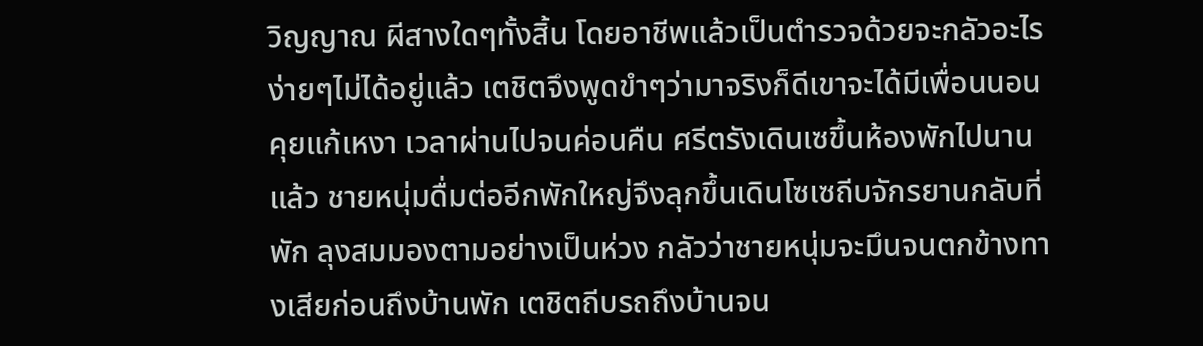วิญญาณ ผีสางใดๆทั้งสิ้น โดยอาชีพแล้วเป็นตำรวจด้วยจะกลัวอะไรง่ายๆไม่ได้อยู่แล้ว เตชิตจึงพูดขำๆว่ามาจริงก็ดีเขาจะได้มีเพื่อนนอนคุยแก้เหงา เวลาผ่านไปจนค่อนคืน ศรีตรังเดินเซขึ้นห้องพักไปนานแล้ว ชายหนุ่มดื่มต่ออีกพักใหญ่จึงลุกขึ้นเดินโซเซถีบจักรยานกลับที่พัก ลุงสมมองตามอย่างเป็นห่วง กลัวว่าชายหนุ่มจะมึนจนตกข้างทางเสียก่อนถึงบ้านพัก เตชิตถีบรถถึงบ้านจน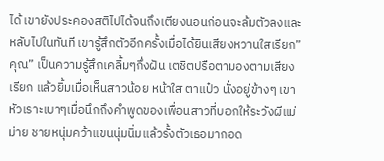ได้ เขายังประคองสติไปได้จนถึงเตียงนอนก่อนจะล้มตัวลงและหลับไปในทันที เขารู้สึกตัวอีกครั้งเมื่อได้ยินเสียงหวานใสเรียก”คุณ” เป็นความรู้สึกเคลิ้มๆกึ่งฝัน เตชิตปรือตามองตามเสียงเรียก แล้วยิ้มเมื่อเห็นสาวน้อย หน้าใส ตาแป๋ว นั่งอยู่ข้างๆ เขาหัวเราะเบาๆเมื่อนึกถึงคำพูดของเพื่อนสาวที่บอกให้ระวังผีแม่ม่าย ชายหนุ่มคว้าแขนนุ่มนิ่มแล้วรั้งตัวเธอมากอด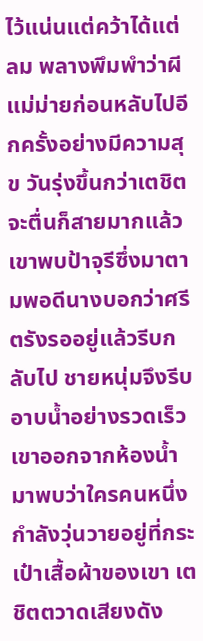ไว้แน่นแต่คว้าได้แต่ลม พลางพึมพำว่าผีแม่ม่ายก่อนหลับไปอีกครั้งอย่างมีความสุข วันรุ่งขึ้นกว่าเตชิตจะตื่นก็สายมากแล้ว เขาพบป้าจุรีซึ่งมาตามพอดีนางบอกว่าศรีตรังรออยู่แล้วรีบกลับไป ชายหนุ่มจึงรีบอาบน้ำอย่างรวดเร็ว เขาออกจากห้องน้ำมาพบว่าใครคนหนึ่งกำลังวุ่นวายอยู่ที่กระเป๋าเสื้อผ้าของเขา เตชิตตวาดเสียงดัง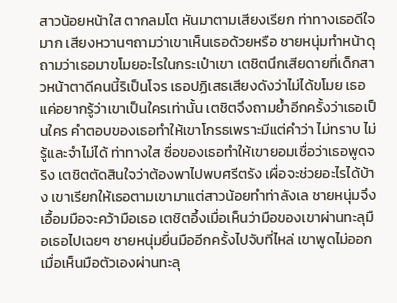สาวน้อยหน้าใส ตากลมโต หันมาตามเสียงเรียก ท่าทางเธอดีใจมาก เสียงหวานๆถามว่าเขาเห็นเธอด้วยหรือ ชายหนุ่มทำหน้าดุถามว่าเธอมาขโมยอะไรในกระเป๋าเขา เตชิตนึกเสียดายที่เด็กสาวหน้าตาดีคนนี้ริเป็นโจร เธอปฏิเสธเสียงดังว่าไม่ได้ขโมย เธอแค่อยากรู้ว่าเขาเป็นใครเท่านั้น เตชิตจึงถามย้ำอีกครั้งว่าเธอเป็นใคร คำตอบของเธอทำให้เขาโกรธเพราะมีแต่คำว่า ไม่ทราบ ไม่รู้และจำไม่ได้ ท่าทางใส ซื่อของเธอทำให้เขายอมเชื่อว่าเธอพูดจริง เตชิตตัดสินใจว่าต้องพาไปพบศรีตรัง เผื่อจะช่วยอะไรได้บ้าง เขาเรียกให้เธอตามเขามาแต่สาวน้อยทำท่าลังเล ชายหนุ่มจึงเอื้อมมือจะคว้ามือเธอ เตชิตอึ้งเมื่อเห็นว่ามือของเขาผ่านทะลุมือเธอไปเฉยๆ ชายหนุ่มยื่นมืออีกครั้งไปจับที่ไหล่ เขาพูดไม่ออกเมื่อเห็นมือตัวเองผ่านทะลุ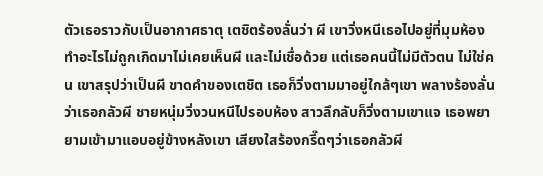ตัวเธอราวกับเป็นอากาศธาตุ เตชิตร้องลั่นว่า ผี เขาวิ่งหนีเธอไปอยู่ที่มุมห้อง ทำอะไรไม่ถูกเกิดมาไม่เคยเห็นผี และไม่เชื่อด้วย แต่เธอคนนี้ไม่มีตัวตน ไม่ใช่คน เขาสรุปว่าเป็นผี ขาดคำของเตชิต เธอก็วิ่งตามมาอยู่ใกล้ๆเขา พลางร้องลั่นว่าเธอกลัวผี ชายหนุ่มวิ่งวนหนีไปรอบห้อง สาวลึกลับก็วิ่งตามเขาแจ เธอพยายามเข้ามาแอบอยู่ข้างหลังเขา เสียงใสร้องกรี๊ดๆว่าเธอกลัวผี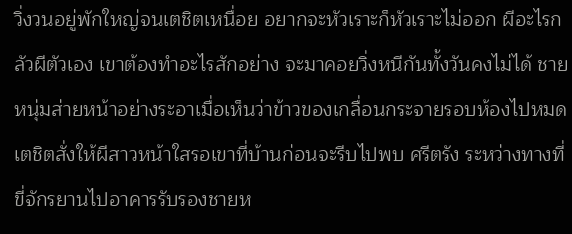วิ่งวนอยู่พักใหญ่จนเตชิตเหนื่อย อยากจะหัวเราะก็หัวเราะไม่ออก ผีอะไรกลัวผีตัวเอง เขาต้องทำอะไรสักอย่าง จะมาคอยวิ่งหนีกันทั้งวันคงไม่ได้ ชายหนุ่มส่ายหน้าอย่างระอาเมื่อเห็นว่าข้าวของเกลื่อนกระจายรอบห้องไปหมด เตชิตสั่งให้ผีสาวหน้าใสรอเขาที่บ้านก่อนจะรีบไปพบ ศรีตรัง ระหว่างทางที่ขี่จักรยานไปอาคารรับรองชายห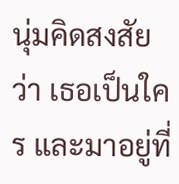นุ่มคิดสงสัยว่า เธอเป็นใคร และมาอยู่ที่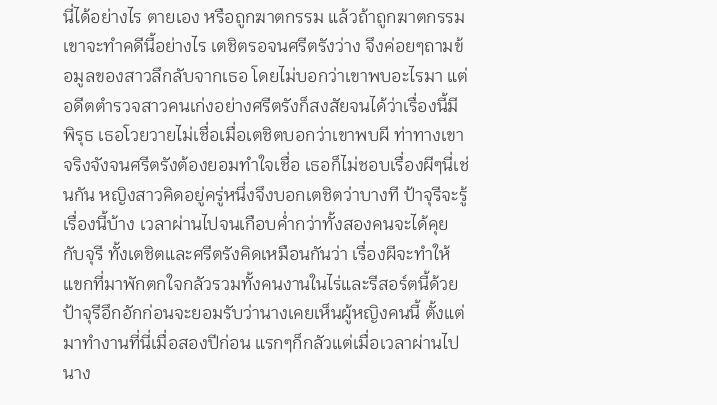นี่ได้อย่างไร ตายเอง หรือถูกฆาตกรรม แล้วถ้าถูกฆาตกรรมเขาจะทำคดีนี้อย่างไร เตชิตรอจนศรีตรังว่าง จึงค่อยๆถามข้อมูลของสาวลึกลับจากเธอ โดยไม่บอกว่าเขาพบอะไรมา แต่อดีตตำรวจสาวคนเก่งอย่างศรีตรังก็สงสัยจนได้ว่าเรื่องนี้มีพิรุธ เธอโวยวายไม่เชื่อเมื่อเตชิตบอกว่าเขาพบผี ท่าทางเขาจริงจังจนศรีตรังต้องยอมทำใจเชื่อ เธอก็ไม่ชอบเรื่องผีๆนี่เช่นกัน หญิงสาวคิดอยู่ครู่หนึ่งจึงบอกเตชิตว่าบางที ป้าจุรีจะรู้เรื่องนี้บ้าง เวลาผ่านไปจนเกือบค่ำกว่าทั้งสองคนจะได้คุยกับจุรี ทั้งเตชิตและศรีตรังคิดเหมือนกันว่า เรื่องผีจะทำให้แขกที่มาพักตกใจกลัวรวมทั้งคนงานในไร่และรีสอร์ตนี้ด้วย ป้าจุรีอึกอักก่อนจะยอมรับว่านางเคยเห็นผู้หญิงคนนี้ ตั้งแต่มาทำงานที่นี่เมื่อสองปีก่อน แรกๆก็กลัวแต่เมื่อเวลาผ่านไป นาง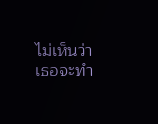ไม่เห็นว่าเธอจะทำ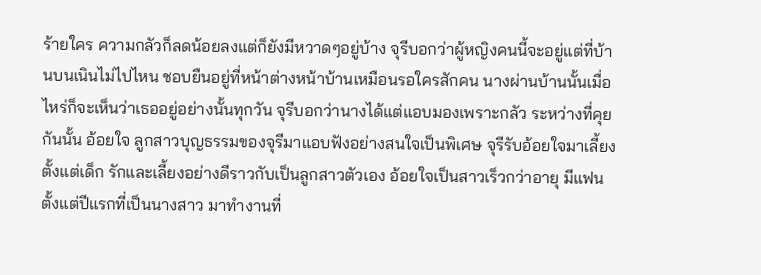ร้ายใคร ความกลัวก็ลดน้อยลงแต่ก็ยังมีหวาดๆอยู่บ้าง จุรีบอกว่าผู้หญิงคนนี้จะอยู่แต่ที่บ้านบนเนินไม่ไปไหน ชอบยืนอยู่ที่หน้าต่างหน้าบ้านเหมือนรอใครสักคน นางผ่านบ้านนั้นเมื่อไหร่ก็จะเห็นว่าเธออยู่อย่างนั้นทุกวัน จุรีบอกว่านางได้แต่แอบมองเพราะกลัว ระหว่างที่คุยกันนั้น อ้อยใจ ลูกสาวบุญธรรมของจุรีมาแอบฟังอย่างสนใจเป็นพิเศษ จุรีรับอ้อยใจมาเลี้ยงตั้งแต่เด็ก รักและเลี้ยงอย่างดีราวกับเป็นลูกสาวตัวเอง อ้อยใจเป็นสาวเร็วกว่าอายุ มีแฟนตั้งแต่ปีแรกที่เป็นนางสาว มาทำงานที่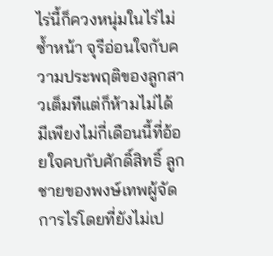ไร่นี้ก็ควงหนุ่มในไร่ไม่ซ้ำหน้า จุรีอ่อนใจกับความประพฤติของลูกสาวเต็มทีแต่ก็ห้ามไม่ได้ มีเพียงไม่กี่เดือนนี้ที่อ้อยใจคบกับศักดิ์สิทธิ์ ลูกชายของพงษ์เทพผู้จัดการไร่โดยที่ยังไม่เป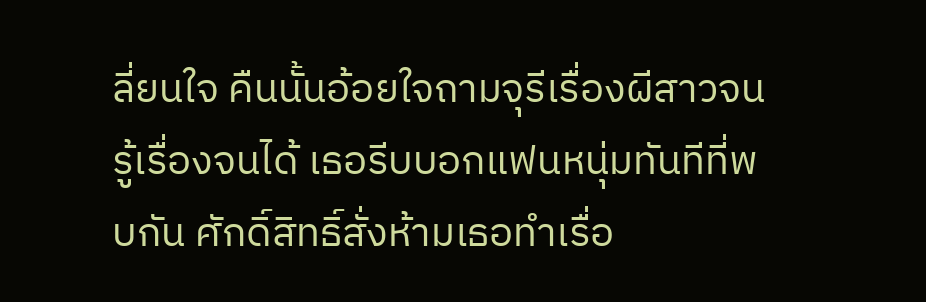ลี่ยนใจ คืนนั้นอ้อยใจถามจุรีเรื่องผีสาวจนรู้เรื่องจนได้ เธอรีบบอกแฟนหนุ่มทันทีที่พบกัน ศักดิ์สิทธิ์สั่งห้ามเธอทำเรื่อ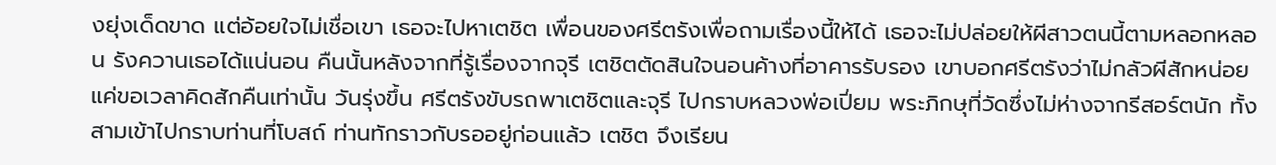งยุ่งเด็ดขาด แต่อ้อยใจไม่เชื่อเขา เธอจะไปหาเตชิต เพื่อนของศรีตรังเพื่อถามเรื่องนี้ให้ได้ เธอจะไม่ปล่อยให้ผีสาวตนนี้ตามหลอกหลอน รังควานเธอได้แน่นอน คืนนั้นหลังจากที่รู้เรื่องจากจุรี เตชิตตัดสินใจนอนค้างที่อาคารรับรอง เขาบอกศรีตรังว่าไม่กลัวผีสักหน่อย แค่ขอเวลาคิดสักคืนเท่านั้น วันรุ่งขึ้น ศรีตรังขับรถพาเตชิตและจุรี ไปกราบหลวงพ่อเปี่ยม พระภิกษุที่วัดซึ่งไม่ห่างจากรีสอร์ตนัก ทั้งสามเข้าไปกราบท่านที่โบสถ์ ท่านทักราวกับรออยู่ก่อนแล้ว เตชิต จึงเรียน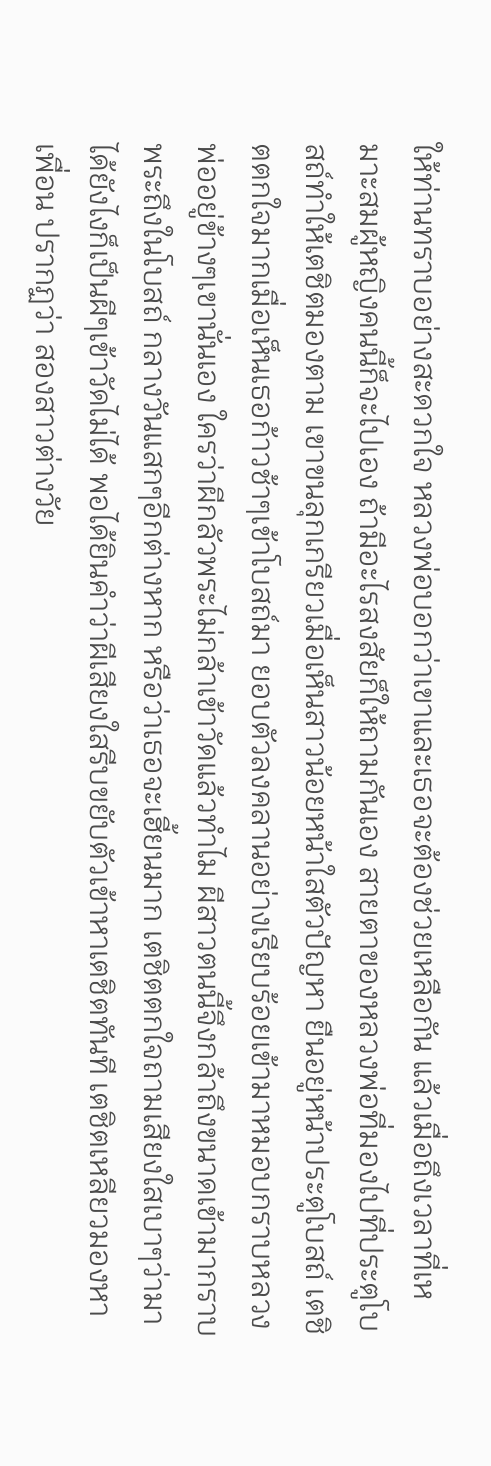ให้ท่านทราบอย่างสะดวกใจ หลวงพ่อบอกว่าเขาและเธอจะต้องช่วยเหลือกัน แล้วเมื่อถึงเวลาที่เหมาะสมผู้หญิงคนนี้ก็จะไปเอง ถ้ามีอะไรสงสัยก็ให้ถามกันเอง สายตาของหลวงพ่อที่มองไปที่ประตูโบสถ์ทำให้เตชิตมองตาม เขาขนลุกเกรียวเมื่อเห็นสาวน้อยหน้าใสตัวปัญหา ยืนอยู่หน้าประตูโบสถ์ เตชิตตกใจมากเมื่อเห็นเธอก้าวช้าๆเข้าโบสถ์มา ยอบตัวลงคลานอย่างเรียบร้อยเข้ามาหมอบกราบหลวงพ่ออยู่ข้างๆเขานั่นเอง ใครว่าผีกลัวพระไม่กล้าเข้าวัดแล้วทำไม ผีสาวตนนี้จึงกล้าถึงขนาดเข้ามากราบพระถึงในโบสถ์ กลางวันแสกๆอีกต่างหาก หรือว่าเธอจะเฮี้ยนมาก เตชิตตกใจถามเสียงใสเบาๆว่ามาได้ยังไงก็เป็นผีๆเข้าวัดไม่ได้ พอได้ยินคำว่าผีเสียงใสรีบขยับตัวเข้าหาเตชิตทันที เตชิตเหลียวมองหาเพื่อน ปรากฏว่า สองสาวต่างวัย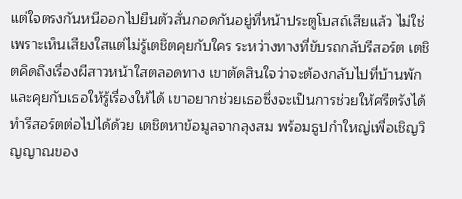แต่ใจตรงกันหนีออกไปยืนตัวสั่นกอดกันอยู่ที่หน้าประตูโบสถ์เสียแล้ว ไม่ใช่เพราะเห็นเสียงใสแต่ไม่รู้เตชิตคุยกับใคร ระหว่างทางที่ขับรถกลับรีสอร์ต เตชิตคิดถึงเรื่องผีสาวหน้าใสตลอดทาง เขาตัดสินใจว่าจะต้องกลับไปที่บ้านพักและคุยกับเธอให้รู้เรื่องให้ได้ เขาอยากช่วยเธอซึ่งจะเป็นการช่วยให้ศรีตรังได้ทำรีสอร์ตต่อไปได้ด้วย เตชิตหาข้อมูลจากลุงสม พร้อมธูปกำใหญ่เพื่อเชิญวิญญาณของ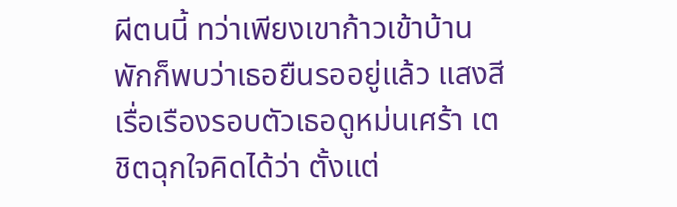ผีตนนี้ ทว่าเพียงเขาก้าวเข้าบ้านพักก็พบว่าเธอยืนรออยู่แล้ว แสงสีเรื่อเรืองรอบตัวเธอดูหม่นเศร้า เตชิตฉุกใจคิดได้ว่า ตั้งแต่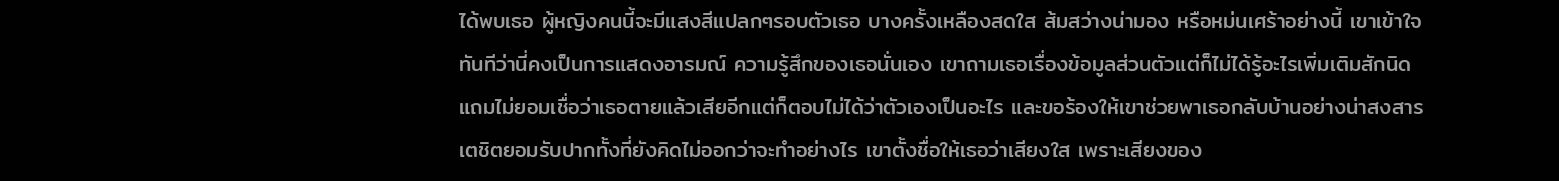ได้พบเธอ ผู้หญิงคนนี้จะมีแสงสีแปลกๆรอบตัวเธอ บางครั้งเหลืองสดใส ส้มสว่างน่ามอง หรือหม่นเศร้าอย่างนี้ เขาเข้าใจทันทีว่านี่คงเป็นการแสดงอารมณ์ ความรู้สึกของเธอนั่นเอง เขาถามเธอเรื่องข้อมูลส่วนตัวแต่ก็ไม่ได้รู้อะไรเพิ่มเติมสักนิด แถมไม่ยอมเชื่อว่าเธอตายแล้วเสียอีกแต่ก็ตอบไม่ได้ว่าตัวเองเป็นอะไร และขอร้องให้เขาช่วยพาเธอกลับบ้านอย่างน่าสงสาร เตชิตยอมรับปากทั้งที่ยังคิดไม่ออกว่าจะทำอย่างไร เขาตั้งชื่อให้เธอว่าเสียงใส เพราะเสียงของ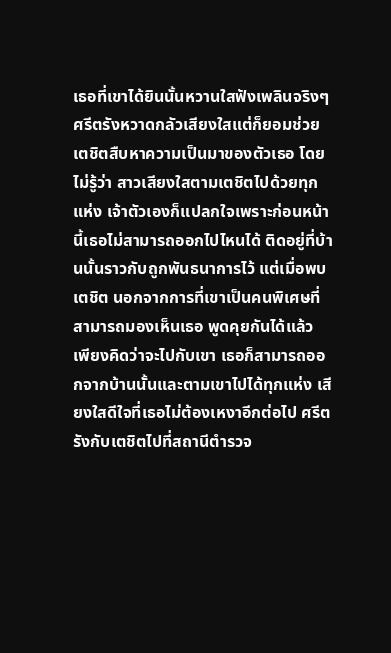เธอที่เขาได้ยินนั้นหวานใสฟังเพลินจริงๆ ศรีตรังหวาดกลัวเสียงใสแต่ก็ยอมช่วยเตชิตสืบหาความเป็นมาของตัวเธอ โดยไม่รู้ว่า สาวเสียงใสตามเตชิตไปด้วยทุกแห่ง เจ้าตัวเองก็แปลกใจเพราะก่อนหน้านี้เธอไม่สามารถออกไปไหนได้ ติดอยู่ที่บ้านนั้นราวกับถูกพันธนาการไว้ แต่เมื่อพบเตชิต นอกจากการที่เขาเป็นคนพิเศษที่สามารถมองเห็นเธอ พูดคุยกันได้แล้ว เพียงคิดว่าจะไปกับเขา เธอก็สามารถออกจากบ้านนั้นและตามเขาไปได้ทุกแห่ง เสียงใสดีใจที่เธอไม่ต้องเหงาอีกต่อไป ศรีตรังกับเตชิตไปที่สถานีตำรวจ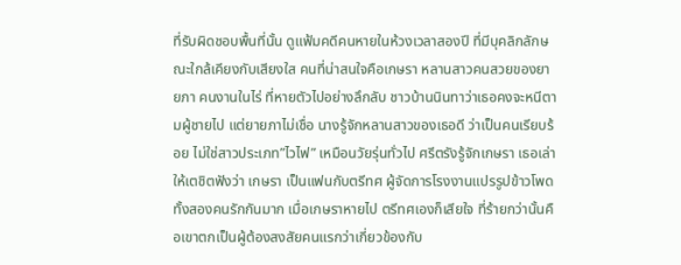ที่รับผิดชอบพื้นที่นั้น ดูแฟ้มคดีคนหายในห้วงเวลาสองปี ที่มีบุคลิกลักษณะใกล้เคียงกับเสียงใส คนที่น่าสนใจคือเกษรา หลานสาวคนสวยของยายภา คนงานในไร่ ที่หายตัวไปอย่างลึกลับ ชาวบ้านนินทาว่าเธอคงจะหนีตามผู้ชายไป แต่ยายภาไม่เชื่อ นางรู้จักหลานสาวของเธอดี ว่าเป็นคนเรียบร้อย ไม่ใช่สาวประเภท”ไวไฟ” เหมือนวัยรุ่นทั่วไป ศรีตรังรู้จักเกษรา เธอเล่าให้เตชิตฟังว่า เกษรา เป็นแฟนกับตรีทศ ผู้จัดการโรงงานแปรรูปข้าวโพด ทั้งสองคนรักกันมาก เมื่อเกษราหายไป ตรีทศเองก็เสียใจ ที่ร้ายกว่านั้นคือเขาตกเป็นผู้ต้องสงสัยคนแรกว่าเกี่ยวข้องกับ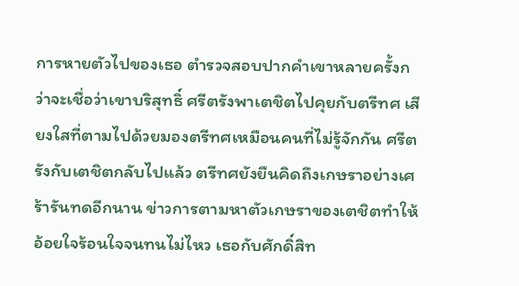การหายตัวไปของเธอ ตำรวจสอบปากคำเขาหลายครั้งกว่าจะเชื่อว่าเขาบริสุทธิ์ ศรีตรังพาเตชิตไปคุยกับตรีทศ เสียงใสที่ตามไปด้วยมองตรีทศเหมือนคนที่ไม่รู้จักกัน ศรีตรังกับเตชิตกลับไปแล้ว ตรีทศยังยืนคิดถึงเกษราอย่างเศร้ารันทดอีกนาน ข่าวการตามหาตัวเกษราของเตชิตทำให้อ้อยใจร้อนใจจนทนไม่ไหว เธอกับศักดิ์สิท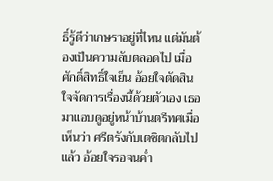ธิ์รู้ดีว่าเกษราอยู่ที่ไหน แต่มันต้องเป็นความลับตลอดไป เมื่อศักดิ์สิทธิ์ใจเย็น อ้อยใจตัดสินใจจัดการเรื่องนี้ด้วยตัวเอง เธอมาแอบดูอยู่หน้าบ้านตรีทศเมื่อเห็นว่า ศรีตรังกับเตชิตกลับไปแล้ว อ้อยใจรอจนค่ำ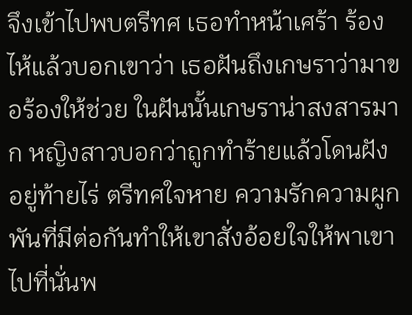จึงเข้าไปพบตรีทศ เธอทำหน้าเศร้า ร้องไห้แล้วบอกเขาว่า เธอฝันถึงเกษราว่ามาขอร้องให้ช่วย ในฝันนั้นเกษราน่าสงสารมาก หญิงสาวบอกว่าถูกทำร้ายแล้วโดนฝังอยู่ท้ายไร่ ตรีทศใจหาย ความรักความผูกพันที่มีต่อกันทำให้เขาสั่งอ้อยใจให้พาเขาไปที่นั่นพ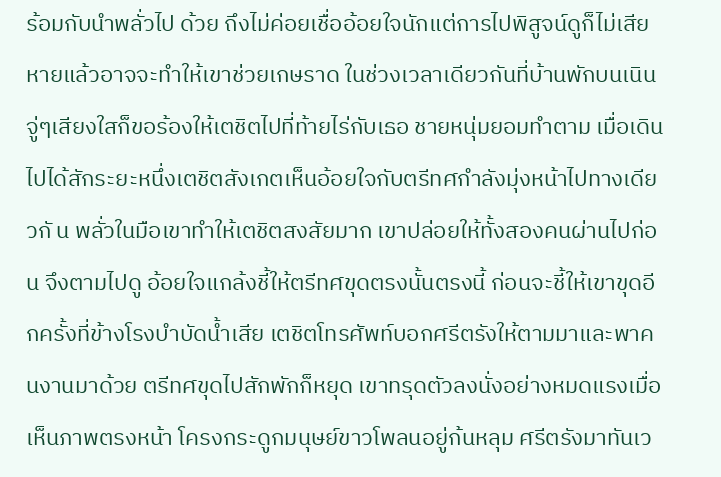ร้อมกับนำพลั่วไป ด้วย ถึงไม่ค่อยเชื่ออ้อยใจนักแต่การไปพิสูจน์ดูก็ไม่เสียหายแล้วอาจจะทำให้เขาช่วยเกษราด ในช่วงเวลาเดียวกันที่บ้านพักบนเนิน จู่ๆเสียงใสก็ขอร้องให้เตชิตไปที่ท้ายไร่กับเธอ ชายหนุ่มยอมทำตาม เมื่อเดินไปได้สักระยะหนึ่งเตชิตสังเกตเห็นอ้อยใจกับตรีทศกำลังมุ่งหน้าไปทางเดียวกั น พลั่วในมือเขาทำให้เตชิตสงสัยมาก เขาปล่อยให้ทั้งสองคนผ่านไปก่อน จึงตามไปดู อ้อยใจแกล้งชี้ให้ตรีทศขุดตรงนั้นตรงนี้ ก่อนจะชี้ให้เขาขุดอีกครั้งที่ข้างโรงบำบัดน้ำเสีย เตชิตโทรศัพท์บอกศรีตรังให้ตามมาและพาคนงานมาด้วย ตรีทศขุดไปสักพักก็หยุด เขาทรุดตัวลงนั่งอย่างหมดแรงเมื่อเห็นภาพตรงหน้า โครงกระดูกมนุษย์ขาวโพลนอยู่ก้นหลุม ศรีตรังมาทันเว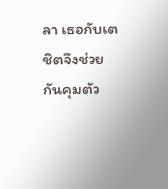ลา เธอกับเตชิตจึงช่วยกันคุมตัว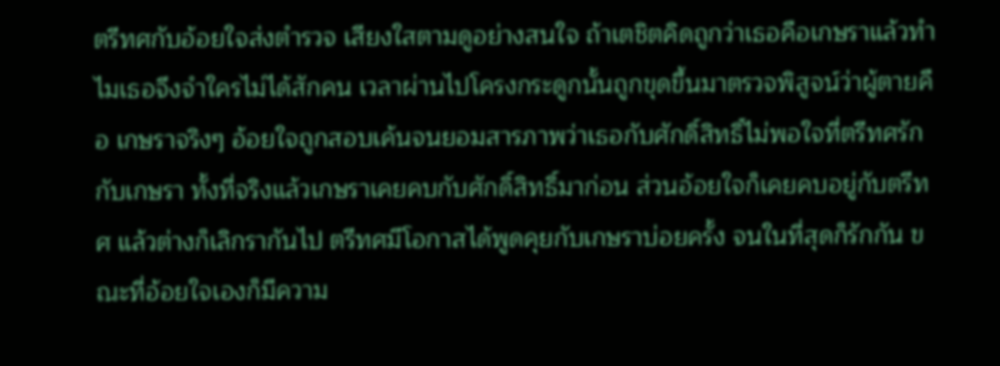ตรีทศกับอ้อยใจส่งตำรวจ เสียงใสตามดูอย่างสนใจ ถ้าเตชิตคิดถูกว่าเธอคือเกษราแล้วทำไมเธอจึงจำใครไม่ได้สักคน เวลาผ่านไปโครงกระดูกนั้นถูกขุดขึ้นมาตรวจพิสูจน์ว่าผู้ตายคือ เกษราจริงๆ อ้อยใจถูกสอบเค้นจนยอมสารภาพว่าเธอกับศักดิ์สิทธิ์ไม่พอใจที่ตรีทศรักกับเกษรา ทั้งที่จริงแล้วเกษราเคยคบกับศักดิ์สิทธิ์มาก่อน ส่วนอ้อยใจก็เคยคบอยู่กับตรีทศ แล้วต่างก็เลิกรากันไป ตรีทศมีโอกาสได้พูดคุยกับเกษราบ่อยครั้ง จนในที่สุดก็รักกัน ขณะที่อ้อยใจเองก็มีความ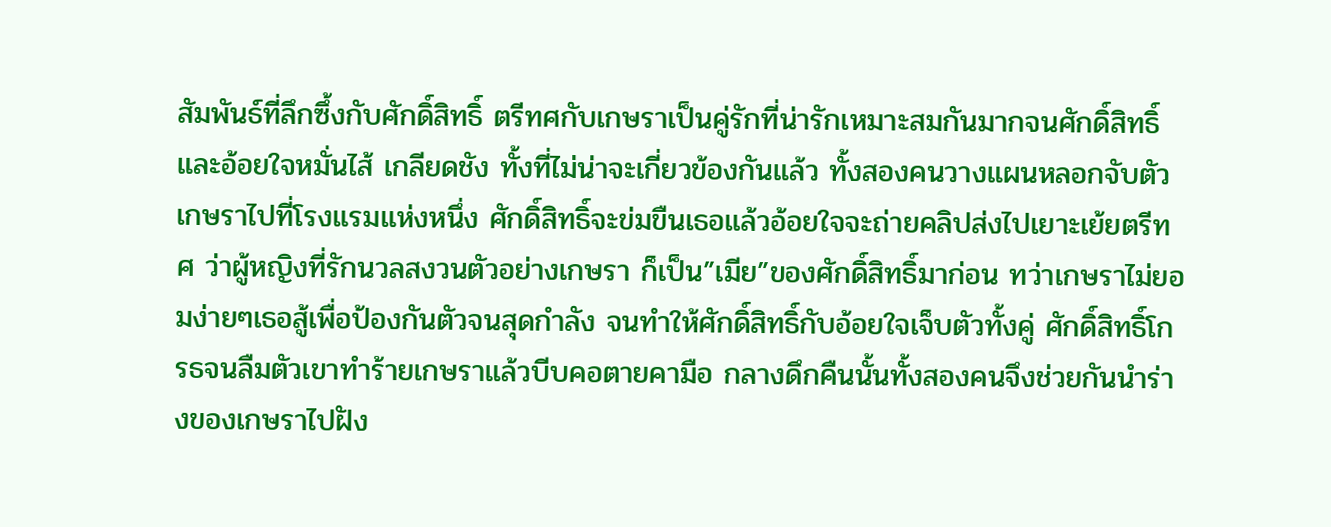สัมพันธ์ที่ลึกซึ้งกับศักดิ์สิทธิ์ ตรีทศกับเกษราเป็นคู่รักที่น่ารักเหมาะสมกันมากจนศักดิ์สิทธิ์และอ้อยใจหมั่นไส้ เกลียดชัง ทั้งที่ไม่น่าจะเกี่ยวข้องกันแล้ว ทั้งสองคนวางแผนหลอกจับตัวเกษราไปที่โรงแรมแห่งหนึ่ง ศักดิ์สิทธิ์จะข่มขืนเธอแล้วอ้อยใจจะถ่ายคลิปส่งไปเยาะเย้ยตรีทศ ว่าผู้หญิงที่รักนวลสงวนตัวอย่างเกษรา ก็เป็น”เมีย”ของศักดิ์สิทธิ์มาก่อน ทว่าเกษราไม่ยอมง่ายๆเธอสู้เพื่อป้องกันตัวจนสุดกำลัง จนทำให้ศักดิ์สิทธิ์กับอ้อยใจเจ็บตัวทั้งคู่ ศักดิ์สิทธิ์โกรธจนลืมตัวเขาทำร้ายเกษราแล้วบีบคอตายคามือ กลางดึกคืนนั้นทั้งสองคนจึงช่วยกันนำร่างของเกษราไปฝัง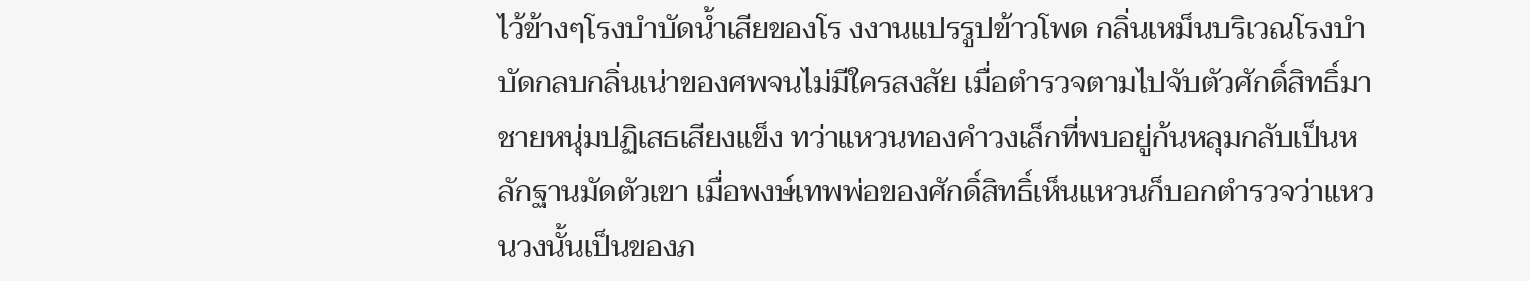ไว้ข้างๆโรงบำบัดน้ำเสียของโร งงานแปรรูปข้าวโพด กลิ่นเหม็นบริเวณโรงบำบัดกลบกลิ่นเน่าของศพจนไม่มีใครสงสัย เมื่อตำรวจตามไปจับตัวศักดิ์สิทธิ์มา ชายหนุ่มปฏิเสธเสียงแข็ง ทว่าแหวนทองคำวงเล็กที่พบอยู่ก้นหลุมกลับเป็นหลักฐานมัดตัวเขา เมื่อพงษ์เทพพ่อของศักดิ์สิทธิ์เห็นแหวนก็บอกตำรวจว่าแหวนวงนั้นเป็นของภ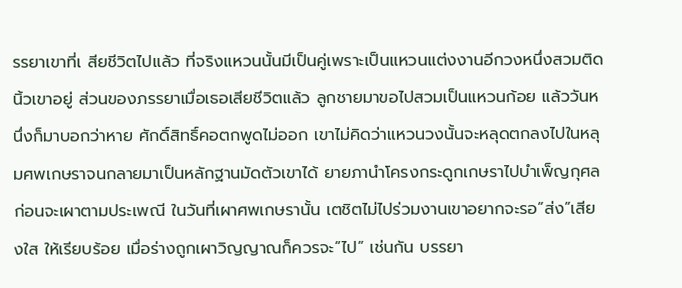รรยาเขาที่เ สียชีวิตไปแล้ว ที่จริงแหวนนั้นมีเป็นคู่เพราะเป็นแหวนแต่งงานอีกวงหนึ่งสวมติดนิ้วเขาอยู่ ส่วนของภรรยาเมื่อเธอเสียชีวิตแล้ว ลูกชายมาขอไปสวมเป็นแหวนก้อย แล้ววันหนึ่งก็มาบอกว่าหาย ศักดิ์สิทธิ์คอตกพูดไม่ออก เขาไม่คิดว่าแหวนวงนั้นจะหลุดตกลงไปในหลุมศพเกษราจนกลายมาเป็นหลักฐานมัดตัวเขาได้ ยายภานำโครงกระดูกเกษราไปบำเพ็ญกุศล ก่อนจะเผาตามประเพณี ในวันที่เผาศพเกษรานั้น เตชิตไม่ไปร่วมงานเขาอยากจะรอ”ส่ง”เสียงใส ให้เรียบร้อย เมื่อร่างถูกเผาวิญญาณก็ควรจะ”ไป” เช่นกัน บรรยา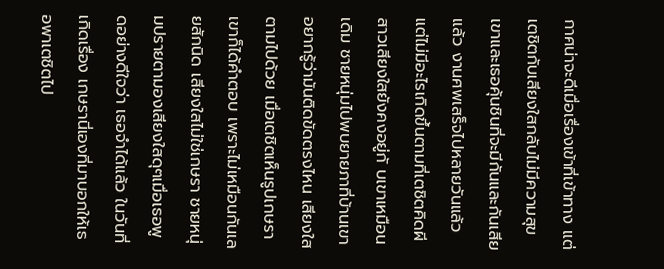กาศน่าจะดีเมื่อเรื่องเข้าที่เข้าทาง แต่เตชิตกับเสียงใสกลับไม่มีความสุข เขาและเธอคุ้นชินที่จะมีกันและกันเสียแล้ว งานศพเสร็จไปหลายวันแล้วแต่ไม่มีอะไรเกิดขึ้นตามที่เตชิตคิดผีสาวเสียงใสยังคงอยู่กั บเขาเหมือนเดิม ชายหนุ่มไปพบยายภาที่บ้านเขาอยากรู้ว่ามันติดขัดตรงไหน เสียงใสตามไปด้วย เมื่อเตชิตเห็นรูปเกษราเขาก็ได้คำตอบ เพราะไม่เหมือนกันเลยสักนิด เสียงใสไม่ใช่เกษรา ชายหนุ่มปรายตามองเสียงใสดุๆเมื่อเธอพูดอย่างดีใจว่า เธอจำได้แล้ว ในวันที่เกิดเรื่อง เกษรานี่เองที่มาบอกให้เธอพาเตชิตไป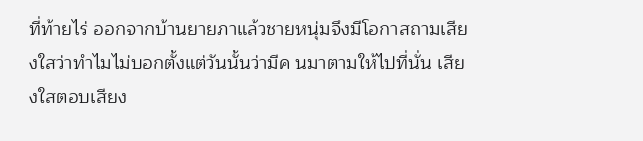ที่ท้ายไร่ ออกจากบ้านยายภาแล้วชายหนุ่มจึงมีโอกาสถามเสียงใสว่าทำไมไม่บอกตั้งแต่วันนั้นว่ามีค นมาตามให้ไปที่นั่น เสียงใสตอบเสียง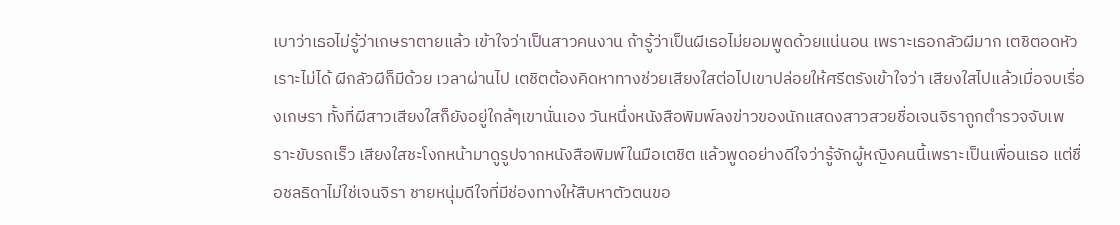เบาว่าเธอไม่รู้ว่าเกษราตายแล้ว เข้าใจว่าเป็นสาวคนงาน ถ้ารู้ว่าเป็นผีเธอไม่ยอมพูดด้วยแน่นอน เพราะเธอกลัวผีมาก เตชิตอดหัวเราะไม่ได้ ผีกลัวผีก็มีด้วย เวลาผ่านไป เตชิตต้องคิดหาทางช่วยเสียงใสต่อไปเขาปล่อยให้ศรีตรังเข้าใจว่า เสียงใสไปแล้วเมื่อจบเรื่องเกษรา ทั้งที่ผีสาวเสียงใสก็ยังอยู่ใกล้ๆเขานั่นเอง วันหนึ่งหนังสือพิมพ์ลงข่าวของนักแสดงสาวสวยชื่อเจนจิราถูกตำรวจจับเพราะขับรถเร็ว เสียงใสชะโงกหน้ามาดูรูปจากหนังสือพิมพ์ในมือเตชิต แล้วพูดอย่างดีใจว่ารู้จักผู้หญิงคนนี้เพราะเป็นเพื่อนเธอ แต่ชื่อชลธิดาไม่ใช่เจนจิรา ชายหนุ่มดีใจที่มีช่องทางให้สืบหาตัวตนขอ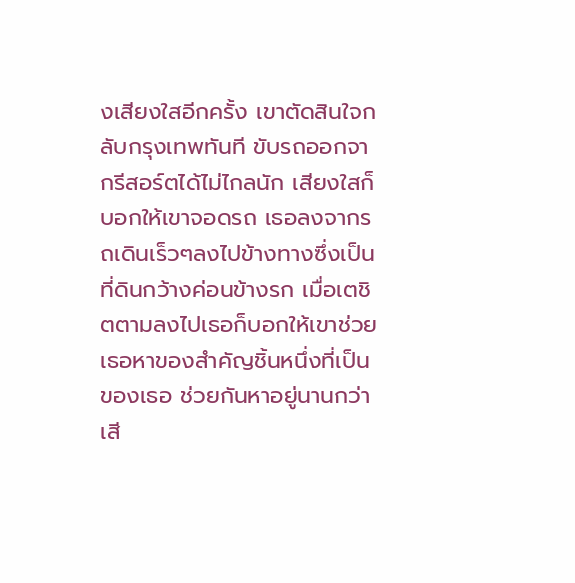งเสียงใสอีกครั้ง เขาตัดสินใจกลับกรุงเทพทันที ขับรถออกจากรีสอร์ตได้ไม่ไกลนัก เสียงใสก็บอกให้เขาจอดรถ เธอลงจากรถเดินเร็วๆลงไปข้างทางซึ่งเป็นที่ดินกว้างค่อนข้างรก เมื่อเตชิตตามลงไปเธอก็บอกให้เขาช่วยเธอหาของสำคัญชิ้นหนึ่งที่เป็นของเธอ ช่วยกันหาอยู่นานกว่าเสี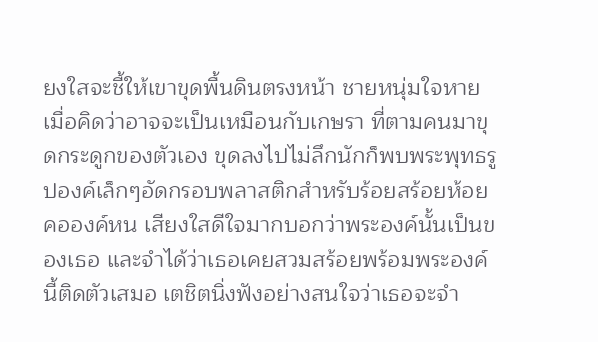ยงใสจะชี้ให้เขาขุดพื้นดินตรงหน้า ชายหนุ่มใจหายเมื่อคิดว่าอาจจะเป็นเหมือนกับเกษรา ที่ตามคนมาขุดกระดูกของตัวเอง ขุดลงไปไม่ลึกนักก็พบพระพุทธรูปองค์เล็กๆอัดกรอบพลาสติกสำหรับร้อยสร้อยห้อยคอองค์หน เสียงใสดีใจมากบอกว่าพระองค์นั้นเป็นของเธอ และจำได้ว่าเธอเคยสวมสร้อยพร้อมพระองค์นี้ติดตัวเสมอ เตชิตนิ่งฟังอย่างสนใจว่าเธอจะจำ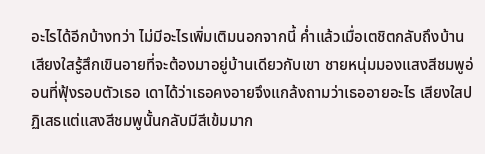อะไรได้อีกบ้างทว่า ไม่มีอะไรเพิ่มเติมนอกจากนี้ ค่ำแล้วเมื่อเตชิตกลับถึงบ้าน เสียงใสรู้สึกเขินอายที่จะต้องมาอยู่บ้านเดียวกับเขา ชายหนุ่มมองแสงสีชมพูอ่อนที่ฟุ้งรอบตัวเธอ เดาได้ว่าเธอคงอายจึงแกล้งถามว่าเธออายอะไร เสียงใสปฏิเสธแต่แสงสีชมพูนั้นกลับมีสีเข้มมาก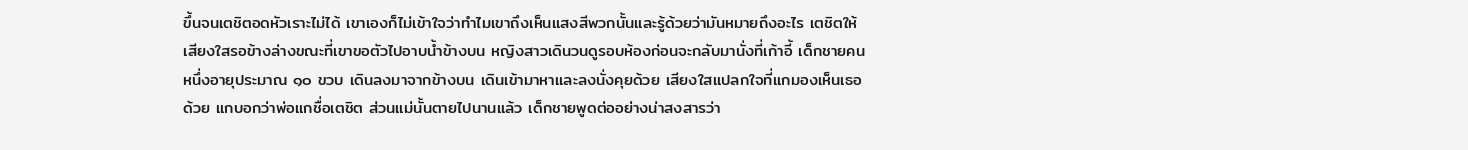ขึ้นจนเตชิตอดหัวเราะไม่ได้ เขาเองก็ไม่เข้าใจว่าทำไมเขาถึงเห็นแสงสีพวกนั้นและรู้ด้วยว่ามันหมายถึงอะไร เตชิตให้เสียงใสรอข้างล่างขณะที่เขาขอตัวไปอาบน้ำข้างบน หญิงสาวเดินวนดูรอบห้องก่อนจะกลับมานั่งที่เก้าอี้ เด็กชายคนหนึ่งอายุประมาณ ๑๐ ขวบ เดินลงมาจากข้างบน เดินเข้ามาหาและลงนั่งคุยด้วย เสียงใสแปลกใจที่แกมองเห็นเธอด้วย แกบอกว่าพ่อแกชื่อเตชิต ส่วนแม่นั้นตายไปนานแล้ว เด็กชายพูดต่ออย่างน่าสงสารว่า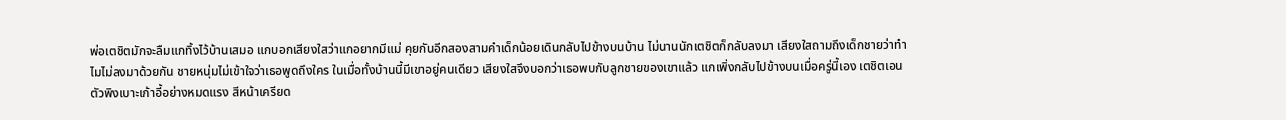พ่อเตชิตมักจะลืมแกทิ้งไว้บ้านเสมอ แกบอกเสียงใสว่าแกอยากมีแม่ คุยกันอีกสองสามคำเด็กน้อยเดินกลับไปข้างบนบ้าน ไม่นานนักเตชิตก็กลับลงมา เสียงใสถามถึงเด็กชายว่าทำไมไม่ลงมาด้วยกัน ชายหนุ่มไม่เข้าใจว่าเธอพูดถึงใคร ในเมื่อทั้งบ้านนี้มีเขาอยู่คนเดียว เสียงใสจึงบอกว่าเธอพบกับลูกชายของเขาแล้ว แกเพิ่งกลับไปข้างบนเมื่อครู่นี้เอง เตชิตเอนตัวพิงเบาะเก้าอี้อย่างหมดแรง สีหน้าเครียด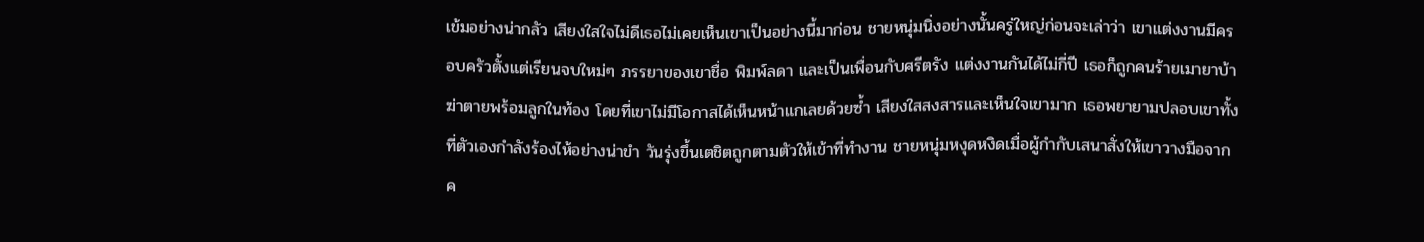เข้มอย่างน่ากลัว เสียงใสใจไม่ดีเธอไม่เคยเห็นเขาเป็นอย่างนี้มาก่อน ชายหนุ่มนิ่งอย่างนั้นครู่ใหญ่ก่อนจะเล่าว่า เขาแต่งงานมีครอบครัวตั้งแต่เรียนจบใหม่ๆ ภรรยาของเขาชื่อ พิมพ์ลดา และเป็นเพื่อนกับศรีตรัง แต่งงานกันได้ไม่กี่ปี เธอก็ถูกคนร้ายเมายาบ้าฆ่าตายพร้อมลูกในท้อง โดยที่เขาไม่มีโอกาสได้เห็นหน้าแกเลยด้วยซ้ำ เสียงใสสงสารและเห็นใจเขามาก เธอพยายามปลอบเขาทั้งที่ตัวเองกำลังร้องไห้อย่างน่าขำ วันรุ่งขึ้นเตชิตถูกตามตัวให้เข้าที่ทำงาน ชายหนุ่มหงุดหงิดเมื่อผู้กำกับเสนาสั่งให้เขาวางมือจากค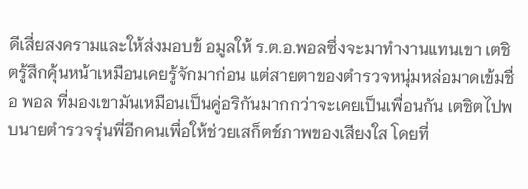ดีเสี่ยสงครามและให้ส่งมอบข้ อมูลให้ ร.ต.อ.พอลซึ่งจะมาทำงานแทนเขา เตชิตรู้สึกคุ้นหน้าเหมือนเคยรู้จักมาก่อน แต่สายตาของตำรวจหนุ่มหล่อมาดเข้มชื่อ พอล ที่มองเขามันเหมือนเป็นคู่อริกันมากกว่าจะเคยเป็นเพื่อนกัน เตชิตไปพบนายตำรวจรุ่นพี่อีกคนเพื่อให้ช่วยเสก็ตช์ภาพของเสียงใส โดยที่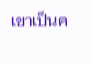เขาเป็นค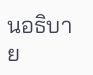นอธิบาย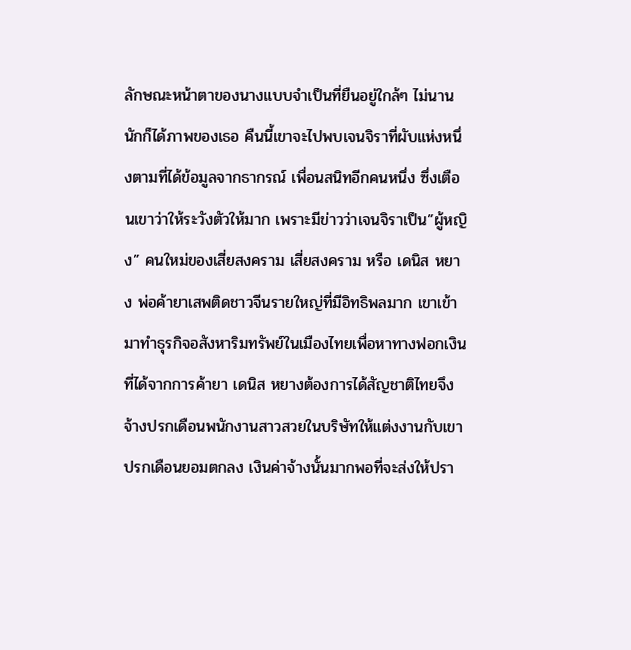ลักษณะหน้าตาของนางแบบจำเป็นที่ยืนอยู่ใกล้ๆ ไม่นานนักก็ได้ภาพของเธอ คืนนี้เขาจะไปพบเจนจิราที่ผับแห่งหนึ่งตามที่ได้ข้อมูลจากธากรณ์ เพื่อนสนิทอีกคนหนึ่ง ซึ่งเตือนเขาว่าให้ระวังตัวให้มาก เพราะมีข่าวว่าเจนจิราเป็น”ผู้หญิง” คนใหม่ของเสี่ยสงคราม เสี่ยสงคราม หรือ เดนิส หยาง พ่อค้ายาเสพติดชาวจีนรายใหญ่ที่มีอิทธิพลมาก เขาเข้ามาทำธุรกิจอสังหาริมทรัพย์ในเมืองไทยเพื่อหาทางฟอกเงินที่ได้จากการค้ายา เดนิส หยางต้องการได้สัญชาติไทยจึงจ้างปรกเดือนพนักงานสาวสวยในบริษัทให้แต่งงานกับเขา ปรกเดือนยอมตกลง เงินค่าจ้างนั้นมากพอที่จะส่งให้ปรา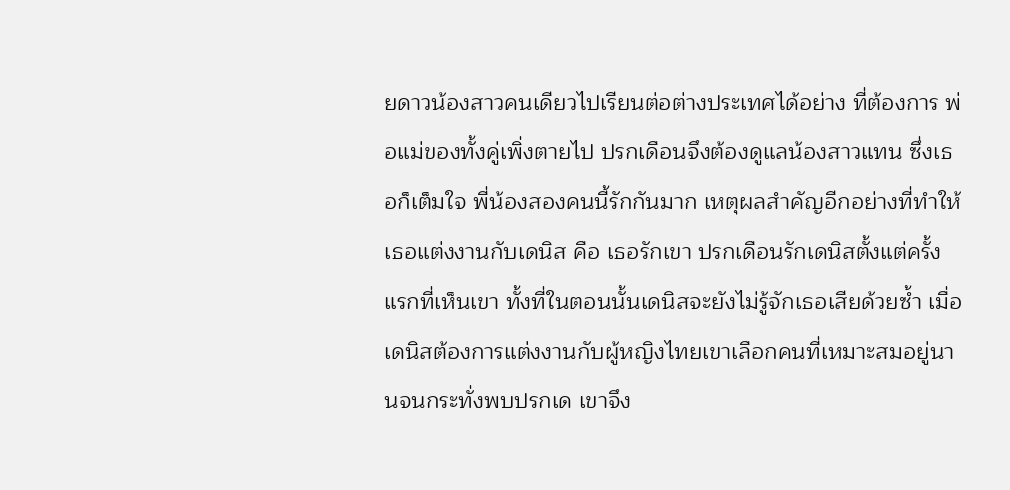ยดาวน้องสาวคนเดียวไปเรียนต่อต่างประเทศได้อย่าง ที่ต้องการ พ่อแม่ของทั้งคู่เพิ่งตายไป ปรกเดือนจึงต้องดูแลน้องสาวแทน ซึ่งเธอก็เต็มใจ พี่น้องสองคนนี้รักกันมาก เหตุผลสำคัญอีกอย่างที่ทำให้เธอแต่งงานกับเดนิส คือ เธอรักเขา ปรกเดือนรักเดนิสตั้งแต่ครั้งแรกที่เห็นเขา ทั้งที่ในตอนนั้นเดนิสจะยังไม่รู้จักเธอเสียด้วยซ้ำ เมื่อเดนิสต้องการแต่งงานกับผู้หญิงไทยเขาเลือกคนที่เหมาะสมอยู่นานจนกระทั่งพบปรกเด เขาจึง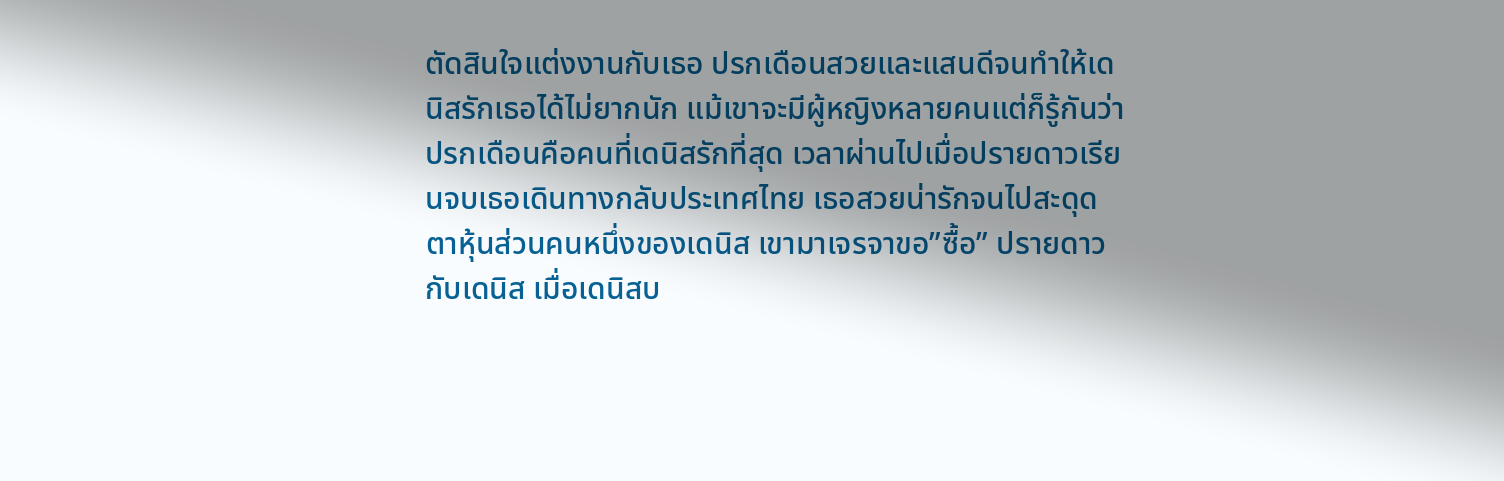ตัดสินใจแต่งงานกับเธอ ปรกเดือนสวยและแสนดีจนทำให้เดนิสรักเธอได้ไม่ยากนัก แม้เขาจะมีผู้หญิงหลายคนแต่ก็รู้กันว่าปรกเดือนคือคนที่เดนิสรักที่สุด เวลาผ่านไปเมื่อปรายดาวเรียนจบเธอเดินทางกลับประเทศไทย เธอสวยน่ารักจนไปสะดุดตาหุ้นส่วนคนหนึ่งของเดนิส เขามาเจรจาขอ”ซื้อ” ปรายดาวกับเดนิส เมื่อเดนิสบ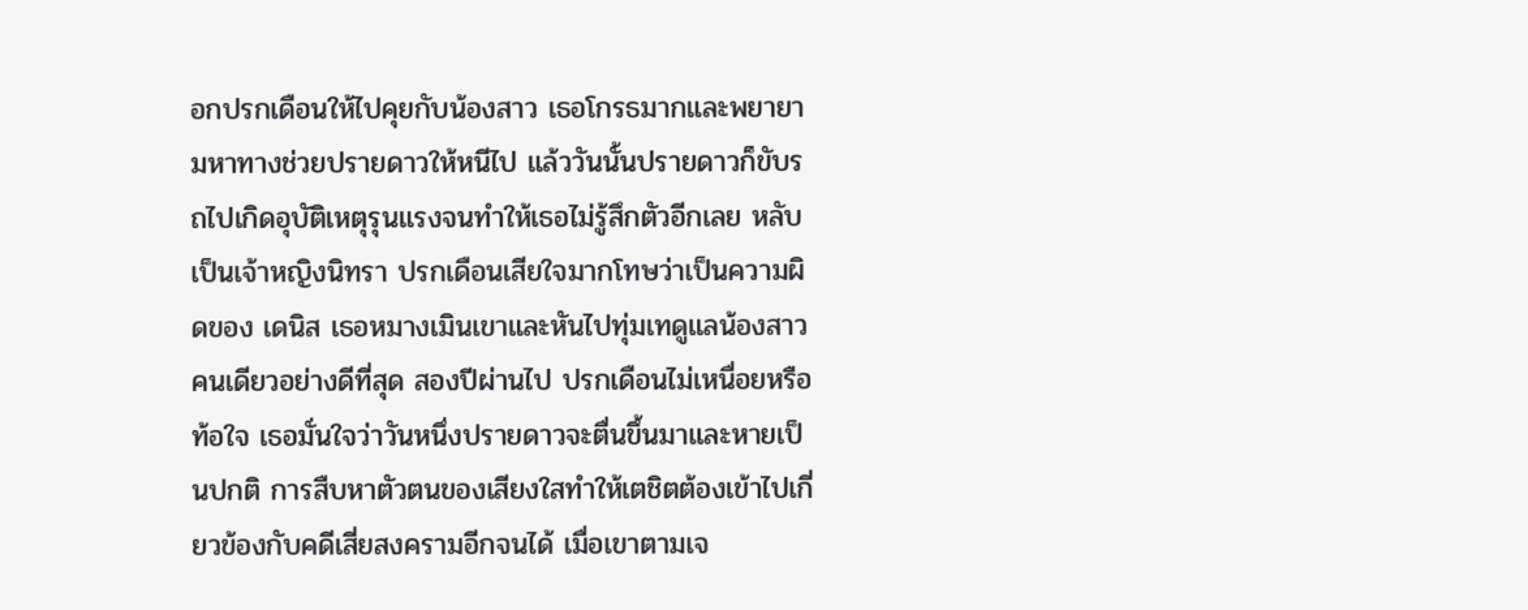อกปรกเดือนให้ไปคุยกับน้องสาว เธอโกรธมากและพยายามหาทางช่วยปรายดาวให้หนีไป แล้ววันนั้นปรายดาวก็ขับรถไปเกิดอุบัติเหตุรุนแรงจนทำให้เธอไม่รู้สึกตัวอีกเลย หลับเป็นเจ้าหญิงนิทรา ปรกเดือนเสียใจมากโทษว่าเป็นความผิดของ เดนิส เธอหมางเมินเขาและหันไปทุ่มเทดูแลน้องสาวคนเดียวอย่างดีที่สุด สองปีผ่านไป ปรกเดือนไม่เหนื่อยหรือท้อใจ เธอมั่นใจว่าวันหนึ่งปรายดาวจะตื่นขึ้นมาและหายเป็นปกติ การสืบหาตัวตนของเสียงใสทำให้เตชิตต้องเข้าไปเกี่ยวข้องกับคดีเสี่ยสงครามอีกจนได้ เมื่อเขาตามเจ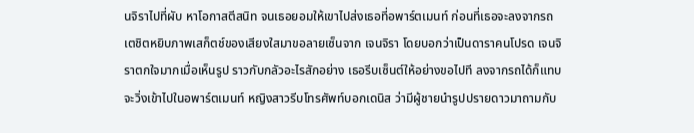นจิราไปที่ผับ หาโอกาสตีสนิท จนเธอยอมให้เขาไปส่งเธอที่อพาร์ตเมนท์ ก่อนที่เธอจะลงจากรถ เตชิตหยิบภาพเสก็ตช์ของเสียงใสมาขอลายเซ็นจาก เจนจิรา โดยบอกว่าเป็นดาราคนโปรด เจนจิราตกใจมากเมื่อเห็นรูป ราวกับกลัวอะไรสักอย่าง เธอรีบเซ็นต์ให้อย่างขอไปที ลงจากรถได้ก็แทบจะวิ่งเข้าไปในอพาร์ตเมนท์ หญิงสาวรีบโทรศัพท์บอกเดนิส ว่ามีผู้ชายนำรูปปรายดาวมาถามกับ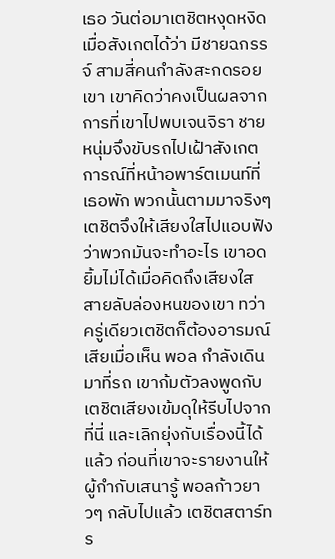เธอ วันต่อมาเตชิตหงุดหงิดเมื่อสังเกตได้ว่า มีชายฉกรรจ์ สามสี่คนกำลังสะกดรอยเขา เขาคิดว่าคงเป็นผลจากการที่เขาไปพบเจนจิรา ชายหนุ่มจึงขับรถไปเฝ้าสังเกตการณ์ที่หน้าอพาร์ตเมนท์ที่เธอพัก พวกนั้นตามมาจริงๆ เตชิตจึงให้เสียงใสไปแอบฟังว่าพวกมันจะทำอะไร เขาอดยิ้มไม่ได้เมื่อคิดถึงเสียงใส สายลับล่องหนของเขา ทว่าครู่เดียวเตชิตก็ต้องอารมณ์เสียเมื่อเห็น พอล กำลังเดินมาที่รถ เขาก้มตัวลงพูดกับเตชิตเสียงเข้มดุให้รีบไปจากที่นี่ และเลิกยุ่งกับเรื่องนี้ได้แล้ว ก่อนที่เขาจะรายงานให้ผู้กำกับเสนารู้ พอลก้าวยาวๆ กลับไปแล้ว เตชิตสตาร์ทร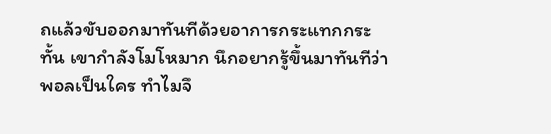ถแล้วขับออกมาทันทีด้วยอาการกระแทกกระทั้น เขากำลังโมโหมาก นึกอยากรู้ขึ้นมาทันทีว่าพอลเป็นใคร ทำไมจึ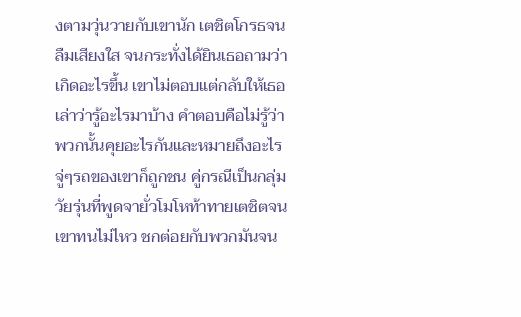งตามวุ่นวายกับเขานัก เตชิตโกรธจนลืมเสียงใส จนกระทั่งได้ยินเธอถามว่าเกิดอะไรขึ้น เขาไม่ตอบแต่กลับให้เธอเล่าว่ารู้อะไรมาบ้าง คำตอบคือไม่รู้ว่าพวกนั้นคุยอะไรกันและหมายถึงอะไร จู่ๆรถของเขาก็ถูกชน คู่กรณีเป็นกลุ่มวัยรุ่นที่พูดจายั่วโมโหท้าทายเตชิตจนเขาทนไม่ไหว ชกต่อยกับพวกมันจน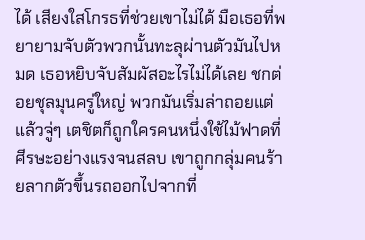ได้ เสียงใสโกรธที่ช่วยเขาไม่ได้ มือเธอที่พยายามจับตัวพวกนั้นทะลุผ่านตัวมันไปหมด เธอหยิบจับสัมผัสอะไรไม่ได้เลย ชกต่อยชุลมุนครู่ใหญ่ พวกมันเริ่มล่าถอยแต่แล้วจู่ๆ เตชิตก็ถูกใครคนหนึ่งใช้ไม้ฟาดที่ศีรษะอย่างแรงจนสลบ เขาถูกกลุ่มคนร้ายลากตัวขึ้นรถออกไปจากที่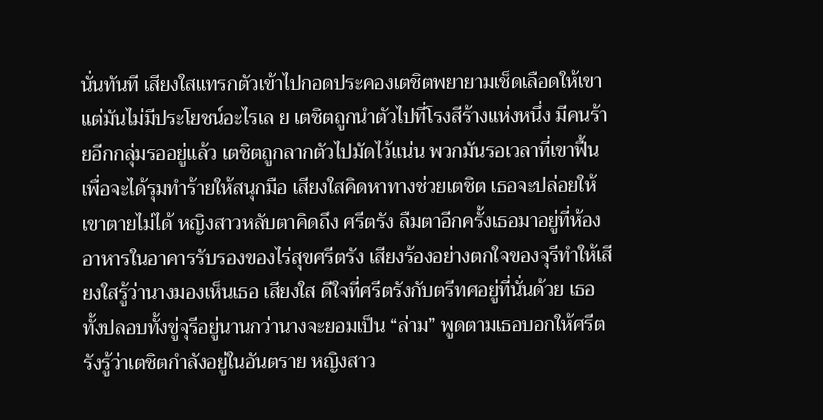นั่นทันที เสียงใสแทรกตัวเข้าไปกอดประคองเตชิตพยายามเช็ดเลือดให้เขาแต่มันไม่มีประโยชน์อะไรเล ย เตชิตถูกนำตัวไปที่โรงสีร้างแห่งหนึ่ง มีคนร้ายอีกกลุ่มรออยู่แล้ว เตชิตถูกลากตัวไปมัดไว้แน่น พวกมันรอเวลาที่เขาฟื้นเพื่อจะได้รุมทำร้ายให้สนุกมือ เสียงใสคิดหาทางช่วยเตชิต เธอจะปล่อยให้เขาตายไม่ได้ หญิงสาวหลับตาคิดถึง ศรีตรัง ลืมตาอีกครั้งเธอมาอยู่ที่ห้องอาหารในอาคารรับรองของไร่สุขศรีตรัง เสียงร้องอย่างตกใจของจุรีทำให้เสียงใสรู้ว่านางมองเห็นเธอ เสียงใส ดีใจที่ศรีตรังกับตรีทศอยู่ที่นั่นด้วย เธอทั้งปลอบทั้งขู่จุรีอยู่นานกว่านางจะยอมเป็น “ล่าม” พูดตามเธอบอกให้ศรีตรังรู้ว่าเตชิตกำลังอยู่ในอันตราย หญิงสาว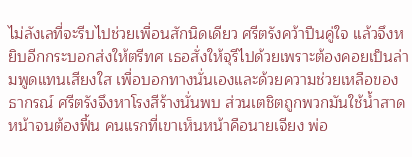ไม่ลังเลที่จะรีบไปช่วยเพื่อนสักนิดเดียว ศรีตรังคว้าปืนคู่ใจ แล้วจึงหยิบอีกกระบอกส่งให้ตรีทศ เธอสั่งให้จุรีไปด้วยเพราะต้องคอยเป็นล่ามพูดแทนเสียงใส เพื่อบอกทางนั่นเองและด้วยความช่วยเหลือของธากรณ์ ศรีตรังจึงหาโรงสีร้างนั่นพบ ส่วนเตชิตถูกพวกมันใช้น้ำสาดหน้าจนต้องฟื้น คนแรกที่เขาเห็นหน้าคือนายเจียง พ่อ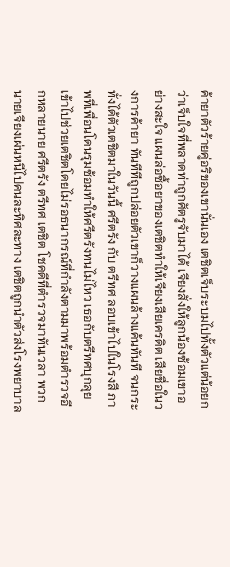ค้ายาตัวร้ายคู่อริของเขานั่นเอง เตชิตเจ็บระบมไปทั้งตัวแต่น้อยกว่าเจ็บใจที่พลาดท่าถูกศัตรูจับมาได้ เจียงสั่งให้ลูกน้องซ้อมเขาอย่างสะใจ แผนล่อซื้อยาของเตชิตทำให้เจียงเสียเครดิต เสียชื่อในวงการค้ายา ทันทีทีถูกปล่อยตัวเขาก็วางแผนล้างแค้นทันที จนกระทั่งได้ตัวเตชิตมาในวันนี้ ศรีตรัง กับ ตรีทศ ลอบเข้าไปในโรงสี ภาพที่เพื่อนโดนรุมซ้อมทำให้ศรีตรังทนไม่ไหว เธอกับตรีทศบุกลุยเข้าไปช่วยเตชิตโดยไม่รอธนากรณ์ที่กำลังตามมาพร้อมตำรวจอีกหลายนาย ศรีตรัง ตรีทศ เตชิต โชคดีที่ตำรวจมาทันเวลา พวกนายเจียงเผ่นหนีไปคนละทิศละทาง เตชิตถูกนำตัวส่งโรงพยาบาล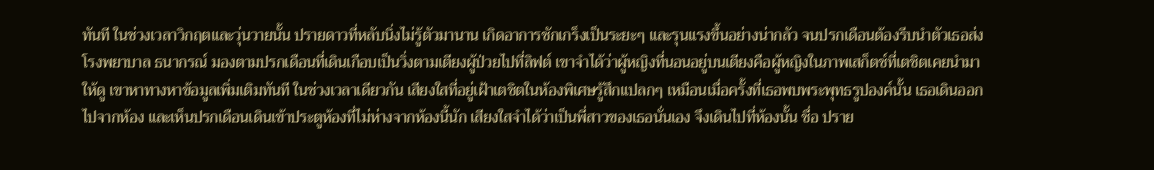ทันที ในช่วงเวลาวิกฤตและวุ่นวายนั้น ปรายดาวที่หลับนิ่งไม่รู้ตัวมานาน เกิดอาการชักเกร็งเป็นระยะๆ และรุนแรงขึ้นอย่างน่ากลัว จนปรกเดือนต้องรีบนำตัวเธอส่งโรงพยาบาล ธนากรณ์ มองตามปรกเดือนที่เดินเกือบเป็นวิ่งตามเตียงผู้ป่วยไปที่ลิฟต์ เขาจำได้ว่าผู้หญิงที่นอนอยู่บนเตียงคือผู้หญิงในภาพเสก็ตช์ที่เตชิตเคยนำมาให้ดู เขาหาทางหาข้อมูลเพิ่มเติมทันที ในช่วงเวลาเดียวกัน เสียงใสที่อยู่เฝ้าเตชิตในห้องพิเศษรู้สึกแปลกๆ เหมือนเมื่อครั้งที่เธอพบพระพุทธรูปองค์นั้น เธอเดินออกไปจากห้อง และเห็นปรกเดือนเดินเข้าประตูห้องที่ไม่ห่างจากห้องนี้นัก เสียงใสจำได้ว่าเป็นพี่สาวของเธอนั่นเอง จึงเดินไปที่ห้องนั้น ชื่อ ปราย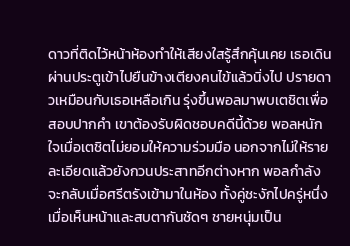ดาวที่ติดไว้หน้าห้องทำให้เสียงใสรู้สึกคุ้นเคย เธอเดินผ่านประตูเข้าไปยืนข้างเตียงคนไข้แล้วนิ่งไป ปรายดาวเหมือนกับเธอเหลือเกิน รุ่งขึ้นพอลมาพบเตชิตเพื่อสอบปากคำ เขาต้องรับผิดชอบคดีนี้ด้วย พอลหนักใจเมื่อเตชิตไม่ยอมให้ความร่วมมือ นอกจากไม่ให้รายละเอียดแล้วยังกวนประสาทอีกต่างหาก พอลกำลังจะกลับเมื่อศรีตรังเข้ามาในห้อง ทั้งคู่ชะงักไปครู่หนึ่ง เมื่อเห็นหน้าและสบตากันชัดๆ ชายหนุ่มเป็น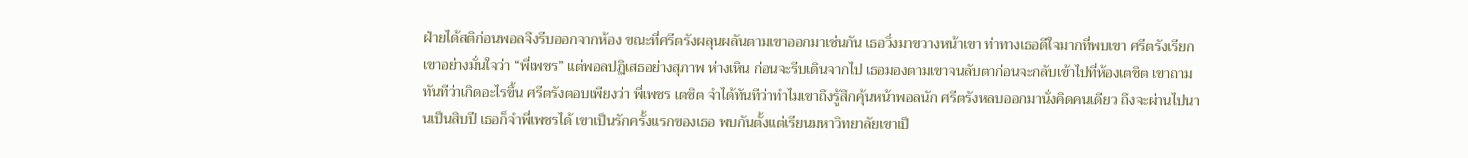ฝ่ายได้สติก่อนพอลจึงรีบออกจากห้อง ขณะที่ศรีตรังผลุนผลันตามเขาออกมาเช่นกัน เธอวิ่งมาขวางหน้าเขา ท่าทางเธอดีใจมากที่พบเขา ศรีตรังเรียกเขาอย่างมั่นใจว่า “พี่เพชร” แต่พอลปฏิเสธอย่างสุภาพ ห่างเหิน ก่อนจะรีบเดินจากไป เธอมองตามเขาจนลับตาก่อนจะกลับเข้าไปที่ห้องเตชิต เขาถามทันทีว่าเกิดอะไรขึ้น ศรีตรังตอบเพียงว่า พี่เพชร เตชิต จำได้ทันทีว่าทำไมเขาถึงรู้สึกคุ้นหน้าพอลนัก ศรีตรังหลบออกมานั่งคิดคนเดียว ถึงจะผ่านไปนานเป็นสิบปี เธอก็จำพี่เพชรได้ เขาเป็นรักครั้งแรกของเธอ พบกันตั้งแต่เรียนมหาวิทยาลัยเขาเป็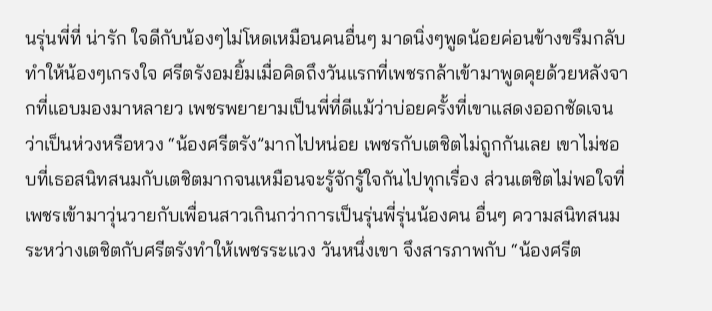นรุ่นพี่ที่ น่ารัก ใจดีกับน้องๆไม่โหดเหมือนคนอื่นๆ มาดนิ่งๆพูดน้อยค่อนข้างขรึมกลับทำให้น้องๆเกรงใจ ศรีตรังอมยิ้มเมื่อคิดถึงวันแรกที่เพชรกล้าเข้ามาพูดคุยด้วยหลังจากที่แอบมองมาหลายว เพชรพยายามเป็นพี่ที่ดีแม้ว่าบ่อยครั้งที่เขาแสดงออกชัดเจนว่าเป็นห่วงหรือหวง “น้องศรีตรัง”มากไปหน่อย เพชรกับเตชิตไม่ถูกกันเลย เขาไม่ชอบที่เธอสนิทสนมกับเตชิตมากจนเหมือนจะรู้จักรู้ใจกันไปทุกเรื่อง ส่วนเตชิตไม่พอใจที่เพชรเข้ามาวุ่นวายกับเพื่อนสาวเกินกว่าการเป็นรุ่นพี่รุ่นน้องคน อื่นๆ ความสนิทสนมระหว่างเตชิตกับศรีตรังทำให้เพชรระแวง วันหนึ่งเขา จึงสารภาพกับ “น้องศรีต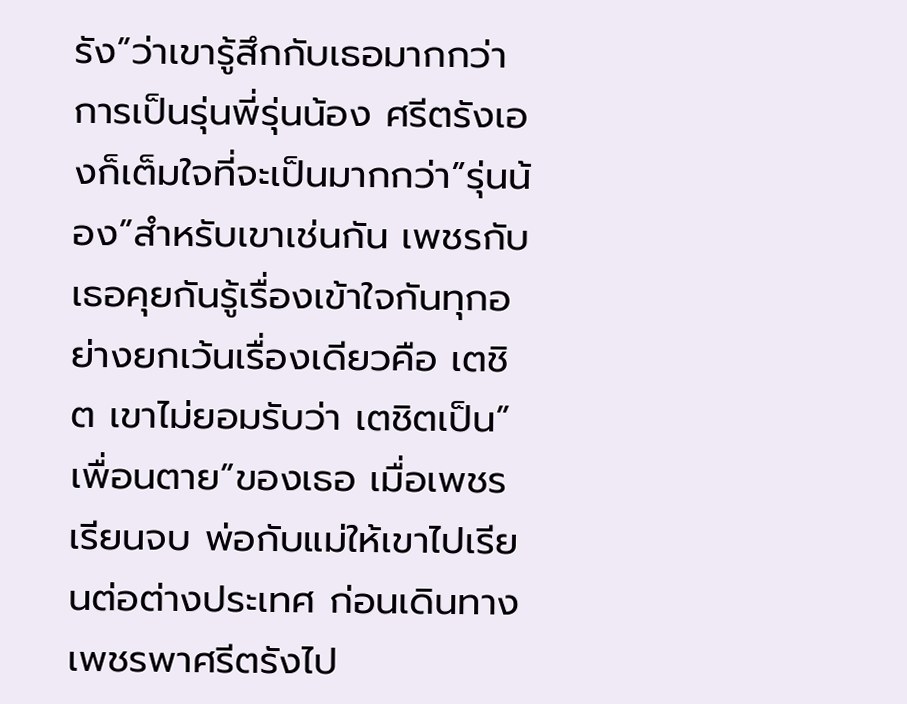รัง”ว่าเขารู้สึกกับเธอมากกว่าการเป็นรุ่นพี่รุ่นน้อง ศรีตรังเองก็เต็มใจที่จะเป็นมากกว่า”รุ่นน้อง”สำหรับเขาเช่นกัน เพชรกับเธอคุยกันรู้เรื่องเข้าใจกันทุกอย่างยกเว้นเรื่องเดียวคือ เตชิต เขาไม่ยอมรับว่า เตชิตเป็น”เพื่อนตาย”ของเธอ เมื่อเพชรเรียนจบ พ่อกับแม่ให้เขาไปเรียนต่อต่างประเทศ ก่อนเดินทางเพชรพาศรีตรังไป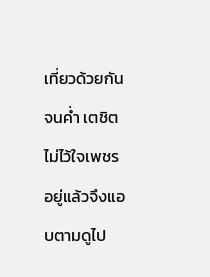เที่ยวด้วยกันจนค่ำ เตชิตไม่ไว้ใจเพชรอยู่แล้วจึงแอบตามดูไป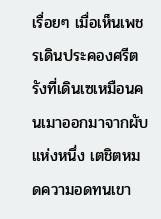เรื่อยๆ เมื่อเห็นเพชรเดินประคองศรีตรังที่เดินเซเหมือนคนเมาออกมาจากผับแห่งหนึ่ง เตชิตหมดความอดทนเขา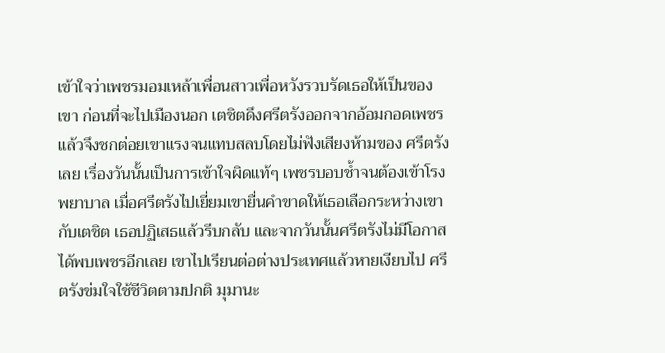เข้าใจว่าเพชรมอมเหล้าเพื่อนสาวเพื่อหวังรวบรัดเธอให้เป็นของเขา ก่อนที่จะไปเมืองนอก เตชิตดึงศรีตรังออกจากอ้อมกอดเพชรแล้วจึงชกต่อยเขาแรงจนแทบสลบโดยไม่ฟังเสียงห้ามของ ศรีตรังเลย เรื่องวันนั้นเป็นการเข้าใจผิดแท้ๆ เพชรบอบช้ำจนต้องเข้าโรงพยาบาล เมื่อศรีตรังไปเยี่ยมเขายื่นคำขาดให้เธอเลือกระหว่างเขากับเตชิต เธอปฏิเสธแล้วรีบกลับ และจากวันนั้นศรีตรังไม่มีโอกาสได้พบเพชรอีกเลย เขาไปเรียนต่อต่างประเทศแล้วหายเงียบไป ศรีตรังข่มใจใช้ชีวิตตามปกติ มุมานะ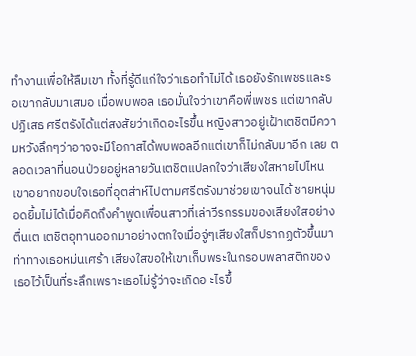ทำงานเพื่อให้ลืมเขา ทั้งที่รู้ดีแก่ใจว่าเธอทำไม่ได้ เธอยังรักเพชรและรอเขากลับมาเสมอ เมื่อพบพอล เธอมั่นใจว่าเขาคือพี่เพชร แต่เขากลับปฏิเสธ ศรีตรังได้แต่สงสัยว่าเกิดอะไรขึ้น หญิงสาวอยู่เฝ้าเตชิตมีความหวังลึกๆว่าอาจจะมีโอกาสได้พบพอลอีกแต่เขาก็ไม่กลับมาอีก เลย ตลอดเวลาที่นอนป่วยอยู่หลายวันเตชิตแปลกใจว่าเสียงใสหายไปไหน เขาอยากขอบใจเธอที่อุตส่าห์ไปตามศรีตรังมาช่วยเขาจนได้ ชายหนุ่มอดยิ้มไม่ได้เมื่อคิดถึงคำพูดเพื่อนสาวที่เล่าวีรกรรมของเสียงใสอย่างตื่นเต เตชิตอุทานออกมาอย่างตกใจเมื่อจู่ๆเสียงใสก็ปรากฏตัวขึ้นมา ท่าทางเธอหม่นเศร้า เสียงใสขอให้เขาเก็บพระในกรอบพลาสติกของเธอไว้เป็นที่ระลึกเพราะเธอไม่รู้ว่าจะเกิดอ ะไรขึ้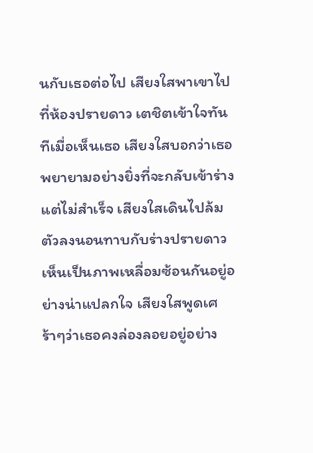นกับเธอต่อไป เสียงใสพาเขาไปที่ห้องปรายดาว เตชิตเข้าใจทันทีเมื่อเห็นเธอ เสียงใสบอกว่าเธอพยายามอย่างยิ่งที่จะกลับเข้าร่างแต่ไม่สำเร็จ เสียงใสเดินไปล้มตัวลงนอนทาบกับร่างปรายดาว เห็นเป็นภาพเหลื่อมซ้อนกันอยู่อย่างน่าแปลกใจ เสียงใสพูดเศร้าๆว่าเธอคงล่องลอยอยู่อย่าง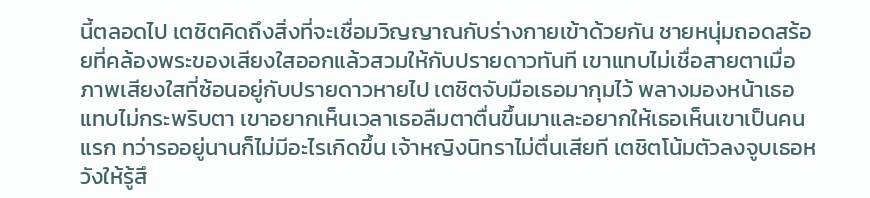นี้ตลอดไป เตชิตคิดถึงสิ่งที่จะเชื่อมวิญญาณกับร่างกายเข้าด้วยกัน ชายหนุ่มถอดสร้อยที่คล้องพระของเสียงใสออกแล้วสวมให้กับปรายดาวทันที เขาแทบไม่เชื่อสายตาเมื่อภาพเสียงใสที่ซ้อนอยู่กับปรายดาวหายไป เตชิตจับมือเธอมากุมไว้ พลางมองหน้าเธอแทบไม่กระพริบตา เขาอยากเห็นเวลาเธอลืมตาตื่นขึ้นมาและอยากให้เธอเห็นเขาเป็นคนแรก ทว่ารออยู่นานก็ไม่มีอะไรเกิดขึ้น เจ้าหญิงนิทราไม่ตื่นเสียที เตชิตโน้มตัวลงจูบเธอหวังให้รู้สึ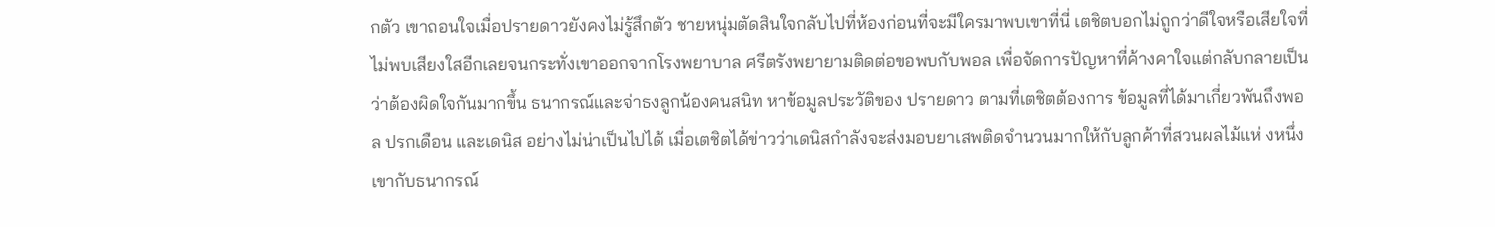กตัว เขาถอนใจเมื่อปรายดาวยังคงไม่รู้สึกตัว ชายหนุ่มตัดสินใจกลับไปที่ห้องก่อนที่จะมีใครมาพบเขาที่นี่ เตชิตบอกไม่ถูกว่าดีใจหรือเสียใจที่ไม่พบเสียงใสอีกเลยจนกระทั่งเขาออกจากโรงพยาบาล ศรีตรังพยายามติดต่อขอพบกับพอล เพื่อจัดการปัญหาที่ค้างคาใจแต่กลับกลายเป็นว่าต้องผิดใจกันมากขึ้น ธนากรณ์และจ่าธงลูกน้องคนสนิท หาข้อมูลประวัติของ ปรายดาว ตามที่เตชิตต้องการ ข้อมูลที่ได้มาเกี่ยวพันถึงพอล ปรกเดือน และเดนิส อย่างไม่น่าเป็นไปได้ เมื่อเตชิตได้ข่าวว่าเดนิสกำลังจะส่งมอบยาเสพติดจำนวนมากให้กับลูกค้าที่สวนผลไม้แห่ งหนึ่ง เขากับธนากรณ์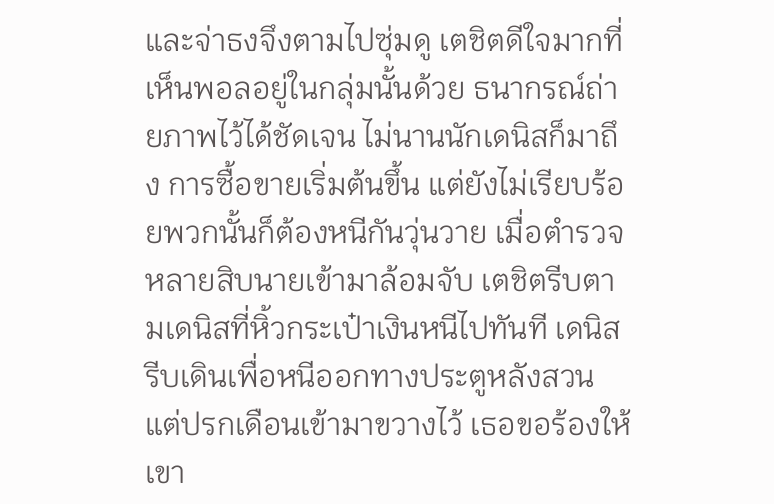และจ่าธงจึงตามไปซุ่มดู เตชิตดีใจมากที่เห็นพอลอยู่ในกลุ่มนั้นด้วย ธนากรณ์ถ่ายภาพไว้ได้ชัดเจน ไม่นานนักเดนิสก็มาถึง การซื้อขายเริ่มต้นขึ้น แต่ยังไม่เรียบร้อยพวกนั้นก็ต้องหนีกันวุ่นวาย เมื่อตำรวจหลายสิบนายเข้ามาล้อมจับ เตชิตรีบตามเดนิสที่หิ้วกระเป๋าเงินหนีไปทันที เดนิสรีบเดินเพื่อหนีออกทางประตูหลังสวน แต่ปรกเดือนเข้ามาขวางไว้ เธอขอร้องให้เขา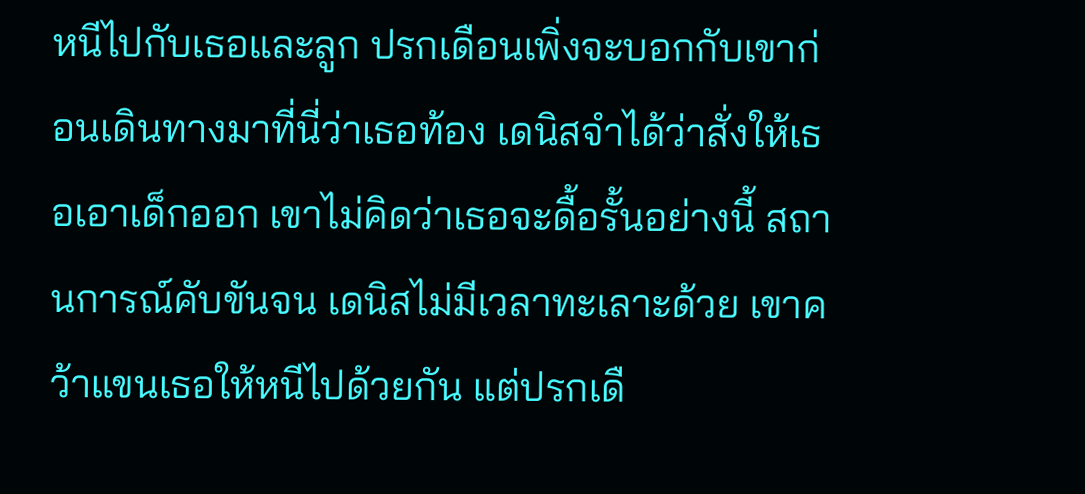หนีไปกับเธอและลูก ปรกเดือนเพิ่งจะบอกกับเขาก่อนเดินทางมาที่นี่ว่าเธอท้อง เดนิสจำได้ว่าสั่งให้เธอเอาเด็กออก เขาไม่คิดว่าเธอจะดื้อรั้นอย่างนี้ สถานการณ์คับขันจน เดนิสไม่มีเวลาทะเลาะด้วย เขาคว้าแขนเธอให้หนีไปด้วยกัน แต่ปรกเดื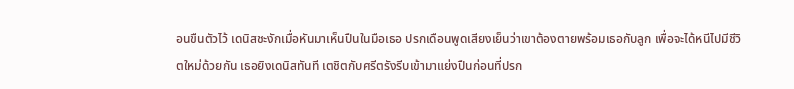อนขืนตัวไว้ เดนิสชะงักเมื่อหันมาเห็นปืนในมือเธอ ปรกเดือนพูดเสียงเย็นว่าเขาต้องตายพร้อมเธอกับลูก เพื่อจะได้หนีไปมีชีวิตใหม่ด้วยกัน เธอยิงเดนิสทันที เตชิตกับศรีตรังรีบเข้ามาแย่งปืนก่อนที่ปรก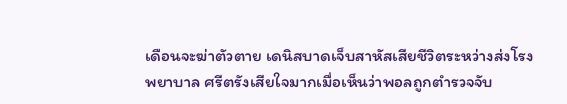เดือนจะฆ่าตัวตาย เดนิสบาดเจ็บสาหัสเสียชีวิตระหว่างส่งโรงพยาบาล ศรีตรังเสียใจมากเมื่อเห็นว่าพอลถูกตำรวจจับ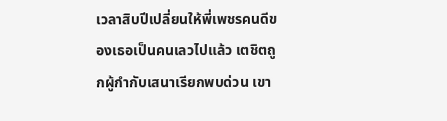เวลาสิบปีเปลี่ยนให้พี่เพชรคนดีของเธอเป็นคนเลวไปแล้ว เตชิตถูกผู้กำกับเสนาเรียกพบด่วน เขา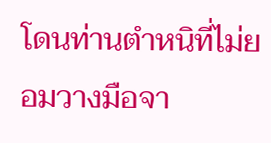โดนท่านตำหนิที่ไม่ยอมวางมือจา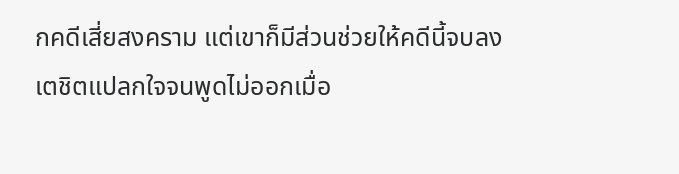กคดีเสี่ยสงคราม แต่เขาก็มีส่วนช่วยให้คดีนี้จบลง เตชิตแปลกใจจนพูดไม่ออกเมื่อ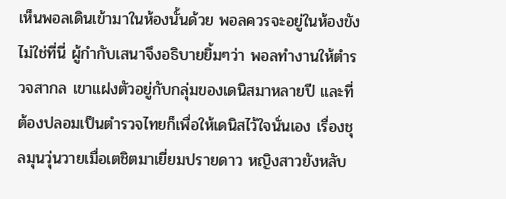เห็นพอลเดินเข้ามาในห้องนั้นด้วย พอลควรจะอยู่ในห้องขังไม่ใช่ที่นี่ ผู้กำกับเสนาจึงอธิบายยิ้มๆว่า พอลทำงานให้ตำรวจสากล เขาแฝงตัวอยู่กับกลุ่มของเดนิสมาหลายปี และที่ต้องปลอมเป็นตำรวจไทยก็เพื่อให้เดนิสไว้ใจนั่นเอง เรื่องชุลมุนวุ่นวายเมื่อเตชิตมาเยี่ยมปรายดาว หญิงสาวยังหลับ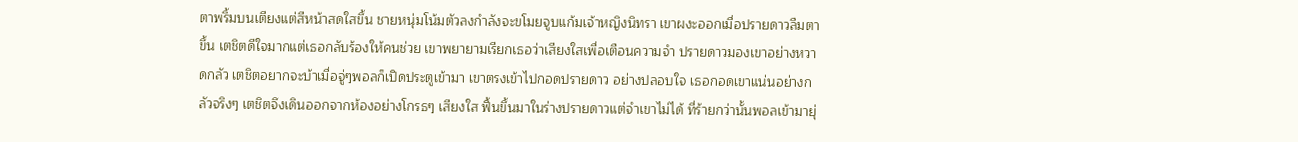ตาพริ้มบนเตียงแต่สีหน้าสดใสขึ้น ชายหนุ่มโน้มตัวลงกำลังจะขโมยจูบแก้มเจ้าหญิงนิทรา เขาผงะออกเมื่อปรายดาวลืมตาขึ้น เตชิตดีใจมากแต่เธอกลับร้องให้คนช่วย เขาพยายามเรียกเธอว่าเสียงใสเพื่อเตือนความจำ ปรายดาวมองเขาอย่างหวาดกลัว เตชิตอยากจะบ้าเมื่อจู่ๆพอลก็เปิดประตูเข้ามา เขาตรงเข้าไปกอดปรายดาว อย่างปลอบใจ เธอกอดเขาแน่นอย่างกลัวจริงๆ เตชิตจึงเดินออกจากห้องอย่างโกรธๆ เสียงใส ฟื้นขึ้นมาในร่างปรายดาวแต่จำเขาไม่ได้ ที่ร้ายกว่านั้นพอลเข้ามายุ่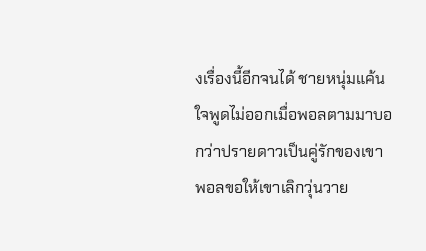งเรื่องนี้อีกจนได้ ชายหนุ่มแค้นใจพูดไม่ออกเมื่อพอลตามมาบอกว่าปรายดาวเป็นคู่รักของเขา พอลขอให้เขาเลิกวุ่นวาย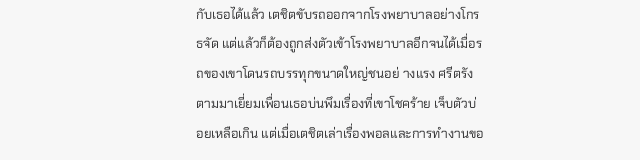กับเธอได้แล้ว เตชิตขับรถออกจากโรงพยาบาลอย่างโกรธจัด แต่แล้วก็ต้องถูกส่งตัวเข้าโรงพยาบาลอีกจนได้เมื่อรถของเขาโดนรถบรรทุกขนาดใหญ่ชนอย่ างแรง ศรีตรังตามมาเยี่ยมเพื่อนเธอบ่นพึมเรื่องที่เขาโชคร้าย เจ็บตัวบ่อยเหลือเกิน แต่เมื่อเตชิตเล่าเรื่องพอลและการทำงานขอ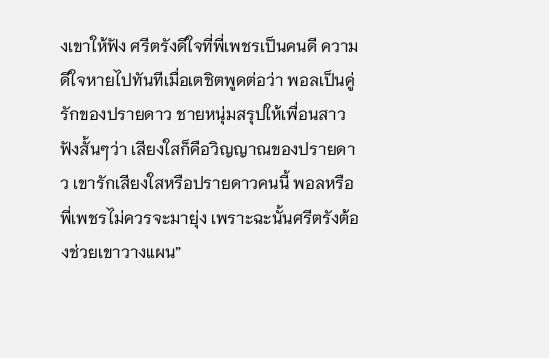งเขาให้ฟัง ศรีตรังดีใจที่พี่เพชรเป็นคนดี ความดีใจหายไปทันทีเมื่อเตชิตพูดต่อว่า พอลเป็นคู่รักของปรายดาว ชายหนุ่มสรุปให้เพื่อนสาวฟังสั้นๆว่า เสียงใสก็คือวิญญาณของปรายดาว เขารักเสียงใสหรือปรายดาวคนนี้ พอลหรือพี่เพชรไม่ควรจะมายุ่ง เพราะฉะนั้นศรีตรังต้องช่วยเขาวางแผน”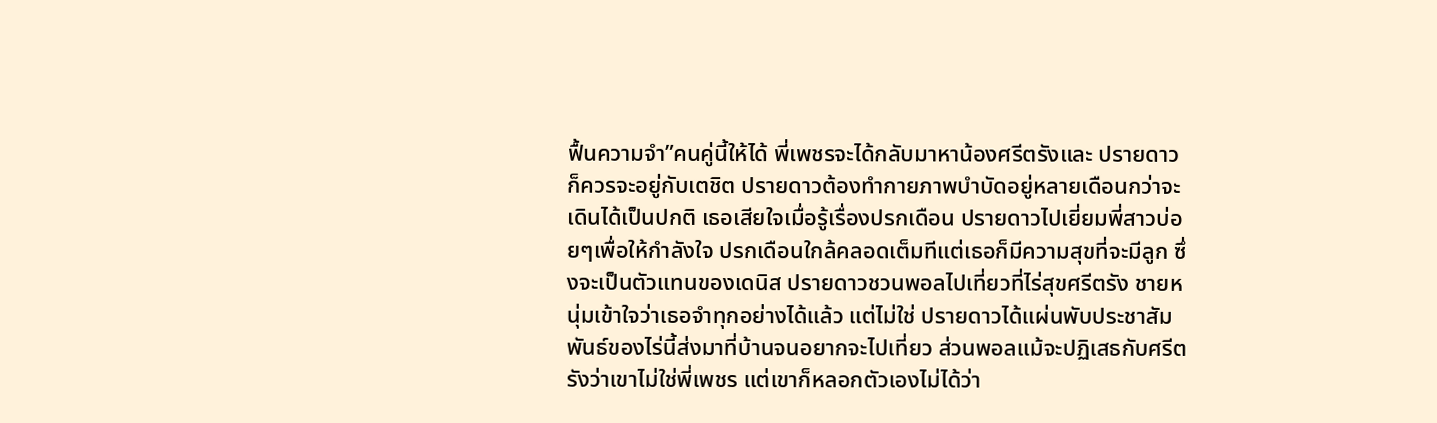ฟื้นความจำ”คนคู่นี้ให้ได้ พี่เพชรจะได้กลับมาหาน้องศรีตรังและ ปรายดาวก็ควรจะอยู่กับเตชิต ปรายดาวต้องทำกายภาพบำบัดอยู่หลายเดือนกว่าจะเดินได้เป็นปกติ เธอเสียใจเมื่อรู้เรื่องปรกเดือน ปรายดาวไปเยี่ยมพี่สาวบ่อยๆเพื่อให้กำลังใจ ปรกเดือนใกล้คลอดเต็มทีแต่เธอก็มีความสุขที่จะมีลูก ซึ่งจะเป็นตัวแทนของเดนิส ปรายดาวชวนพอลไปเที่ยวที่ไร่สุขศรีตรัง ชายหนุ่มเข้าใจว่าเธอจำทุกอย่างได้แล้ว แต่ไม่ใช่ ปรายดาวได้แผ่นพับประชาสัมพันธ์ของไร่นี้ส่งมาที่บ้านจนอยากจะไปเที่ยว ส่วนพอลแม้จะปฏิเสธกับศรีตรังว่าเขาไม่ใช่พี่เพชร แต่เขาก็หลอกตัวเองไม่ได้ว่า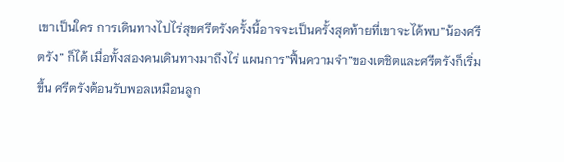เขาเป็นใคร การเดินทางไปไร่สุขศรีตรังครั้งนี้อาจจะเป็นครั้งสุดท้ายที่เขาจะได้พบ”น้องศรีตรัง” ก็ได้ เมื่อทั้งสองคนเดินทางมาถึงไร่ แผนการ”ฟื้นความจำ”ของเตชิตและศรีตรังก็เริ่มขึ้น ศรีตรังต้อนรับพอลเหมือนลูก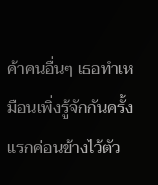ค้าคนอื่นๆ เธอทำเหมือนเพิ่งรู้จักกันครั้งแรกค่อนข้างไว้ตัว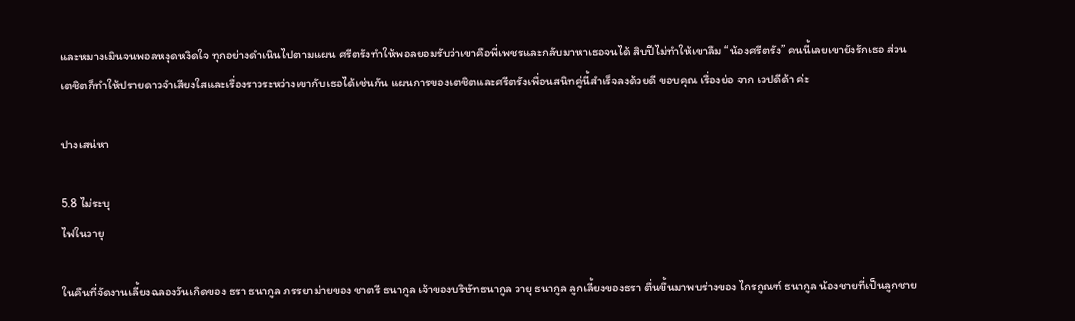และหมางเมินจนพอลหงุดหงิดใจ ทุกอย่างดำเนินไปตามแผน ศรีตรังทำให้พอลยอมรับว่าเขาคือพี่เพชรและกลับมาหาเธอจนได้ สิบปีไม่ทำให้เขาลืม “น้องศรีตรัง” คนนี้เลยเขายังรักเธอ ส่วนเตชิตก็ทำให้ปรายดาวจำเสียงใสและเรื่องราวระหว่างเขากับเธอได้เช่นกัน แผนการของเตชิตและศรีตรังเพื่อนสนิทคู่นี้สำเร็จลงด้วยดี ขอบคุณ เรื่องย่อ จาก เวปดีด้า ค่ะ

ปางเสน่หา

5.8 ไม่ระบุ
ไฟในวายุ

ในคืนที่จัดงานเลี้ยงฉลองวันเกิดของ ธรา ธนากูล ภรรยาม่ายของ ชาตรี ธนากูล เจ้าของบริษัทธนากูล วายุ ธนากูล ลูกเลี้ยงของธรา ตื่นขึ้นมาพบร่างของ ไกรกูณฑ์ ธนากูล น้องชายที่เป็นลูกชาย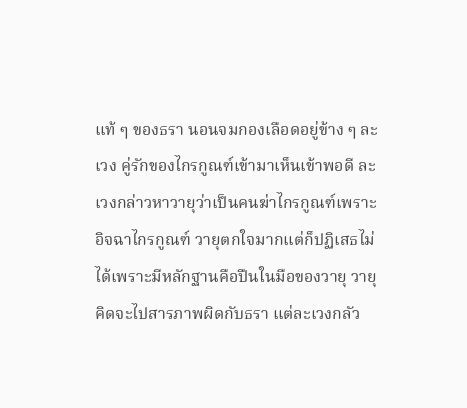แท้ ๆ ของธรา นอนจมกองเลือดอยู่ข้าง ๆ ละเวง คู่รักของไกรกูณฑ์เข้ามาเห็นเข้าพอดี ละเวงกล่าวหาวายุว่าเป็นคนฆ่าไกรกูณฑ์เพราะอิจฉาไกรกูณฑ์ วายุตกใจมากแต่ก็ปฏิเสธไม่ได้เพราะมีหลักฐานคือปืนในมือของวายุ วายุคิดจะไปสารภาพผิดกับธรา แต่ละเวงกลัว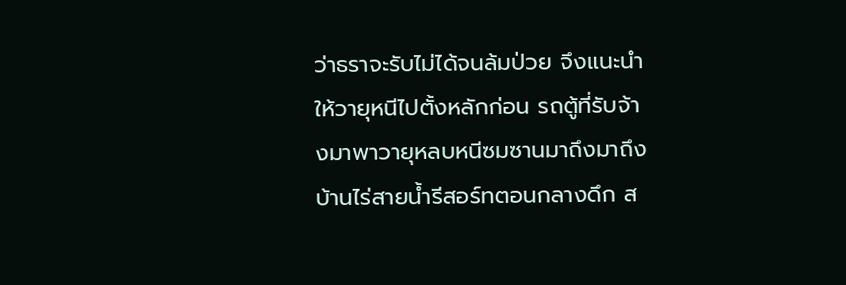ว่าธราจะรับไม่ได้จนล้มป่วย จึงแนะนำให้วายุหนีไปตั้งหลักก่อน รถตู้ที่รับจ้างมาพาวายุหลบหนีซมซานมาถึงมาถึงบ้านไร่สายน้ำรีสอร์ทตอนกลางดึก ส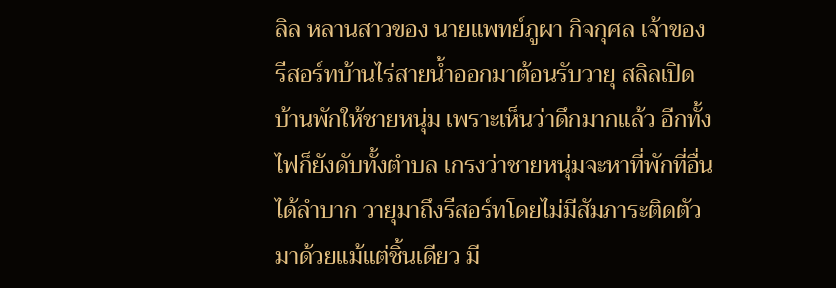ลิล หลานสาวของ นายแพทย์ภูผา กิจกุศล เจ้าของรีสอร์ทบ้านไร่สายน้ำออกมาต้อนรับวายุ สลิลเปิดบ้านพักให้ชายหนุ่ม เพราะเห็นว่าดึกมากแล้ว อีกทั้งไฟก็ยังดับทั้งตำบล เกรงว่าชายหนุ่มจะหาที่พักที่อื่นได้ลำบาก วายุมาถึงรีสอร์ทโดยไม่มีสัมภาระติดตัวมาด้วยแม้แต่ชิ้นเดียว มี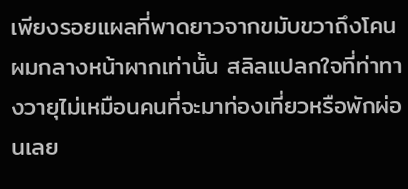เพียงรอยแผลที่พาดยาวจากขมับขวาถึงโคนผมกลางหน้าผากเท่านั้น สลิลแปลกใจที่ท่าทางวายุไม่เหมือนคนที่จะมาท่องเที่ยวหรือพักผ่อนเลย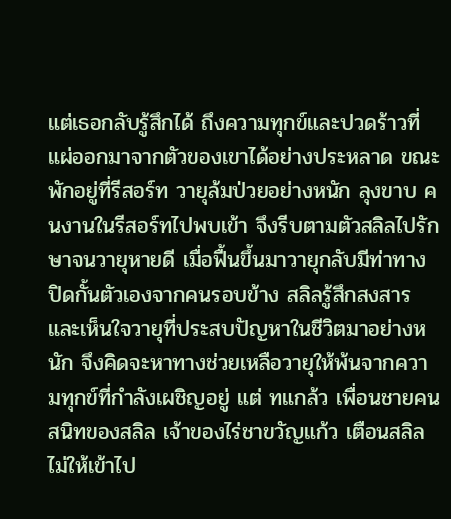แต่เธอกลับรู้สึกได้ ถึงความทุกข์และปวดร้าวที่แผ่ออกมาจากตัวของเขาได้อย่างประหลาด ขณะพักอยู่ที่รีสอร์ท วายุล้มป่วยอย่างหนัก ลุงขาบ คนงานในรีสอร์ทไปพบเข้า จึงรีบตามตัวสลิลไปรักษาจนวายุหายดี เมื่อฟื้นขึ้นมาวายุกลับมีท่าทางปิดกั้นตัวเองจากคนรอบข้าง สลิลรู้สึกสงสารและเห็นใจวายุที่ประสบปัญหาในชีวิตมาอย่างหนัก จึงคิดจะหาทางช่วยเหลือวายุให้พ้นจากความทุกข์ที่กำลังเผชิญอยู่ แต่ ทแกล้ว เพื่อนชายคนสนิทของสลิล เจ้าของไร่ชาขวัญแก้ว เตือนสลิลไม่ให้เข้าไป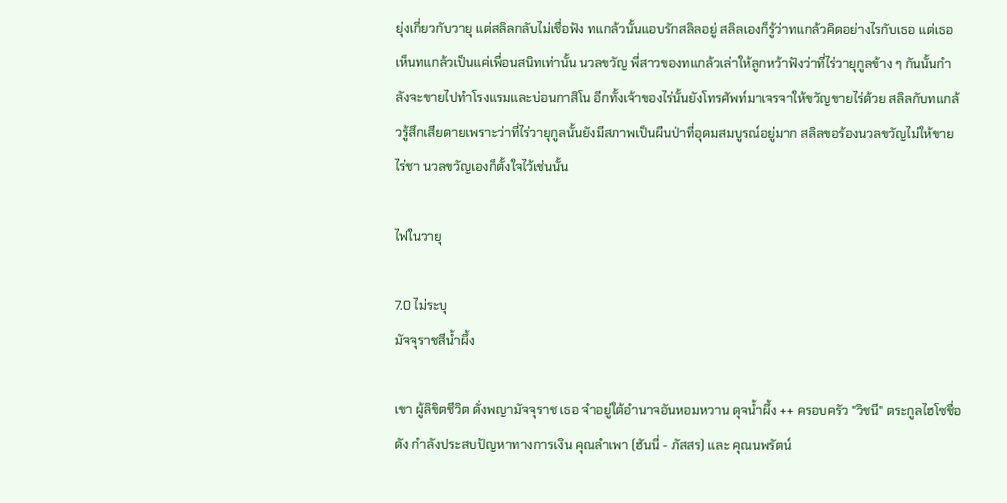ยุ่งเกี่ยวกับวายุ แต่สลิลกลับไม่เชื่อฟัง ทแกล้วนั้นแอบรักสลิลอยู่ สลิลเองก็รู้ว่าทแกล้วคิดอย่างไรกับเธอ แต่เธอเห็นทแกล้วเป็นแค่เพื่อนสนิทเท่านั้น นวลขวัญ พี่สาวของทแกล้วเล่าให้ลูกหว้าฟังว่าที่ไร่วายุกูลข้าง ๆ กันนั้นกำลังจะขายไปทำโรงแรมและบ่อนกาสิโน อีกทั้งเจ้าของไร่นั้นยังโทรศัพท์มาเจรจาให้ขวัญขายไร่ด้วย สลิลกับทแกล้วรู้สึกเสียดายเพราะว่าที่ไร่วายุกูลนั้นยังมีสภาพเป็นผืนป่าที่อุดมสมบูรณ์อยู่มาก สลิลขอร้องนวลขวัญไม่ให้ขายไร่ชา นวลขวัญเองก็ตั้งใจไว้เช่นนั้น

ไฟในวายุ

7.0 ไม่ระบุ
มัจจุราชสีน้ำผึ้ง

เขา ผู้ลิขิตชีวิต ดั่งพญามัจจุราช เธอ จำอยู่ใต้อำนาจอันหอมหวาน ดุจน้ำผึ้ง ++ ครอบครัว "วิชนี" ตระกูลไฮโซชื่อดัง กำลังประสบปัญหาทางการเงิน คุณลำเพา (ฮันนี่ - ภัสสร) และ คุณนพรัตน์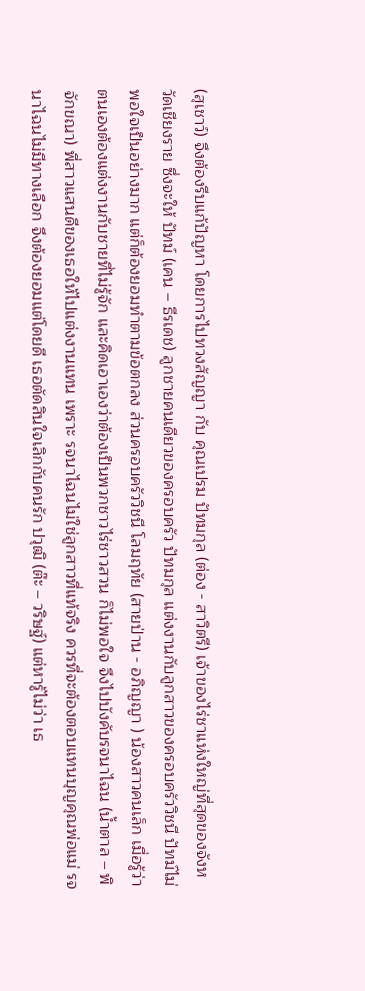(สุเชาว์) จึงต้องรีบแก้ปัญหา โดยการไปทวงสัญญา กับ คุณเปรม ปัทมกุล (ต่อง - สาวิตรี) เจ้าของไร่ชาแห่งใหญ่ที่สุดของจังหวัดเชียงราย ซึ่งจะให้ ปัทม์ (เคน – ธีรเดช) ลูกชายคนเดียวของครอบครัว ปัทมกุล แต่งงานกับลูกสาวของครอบครัววิชนี ปัทม์ไม่พอใจเป็นอย่างมาก แต่ก็ต้องยอมทำตามข้อตกลง ส่วนครอบครัววิชนี โลมฤทัย (สายป่าน - อภิญญา ) น้องสาวคนเล็ก เมื่อรู้ว่าตนเองต้องแต่งงานกับชายที่ไม่รู้จัก และคิดเอาเองว่าต้องเป็นพวกชาวไร่ชาวสวน ก็ไม่พอใจ จึงไปบังคับรจนาไฉน (น้ำตาล – พิจักขณา) พี่สาวแสนดีของเธอให้ไปแต่งงานแทน เพราะ รจนาไฉนไม่ใช่ลูกสาวที่แท้จริง ควรที่จะต้องตอบแทนบุญคุณพ่อแม่ รจนาไฉนไม่มีทางเลือก จึงต้องยอมแต่โดยดี เธอตัดสินใจเลิกกับคนรัก ปวุฒิ (ต๊ะ – วริษฐ์) แต่หารู้ไม่ว่า เธ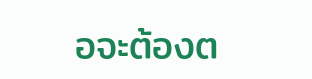อจะต้องต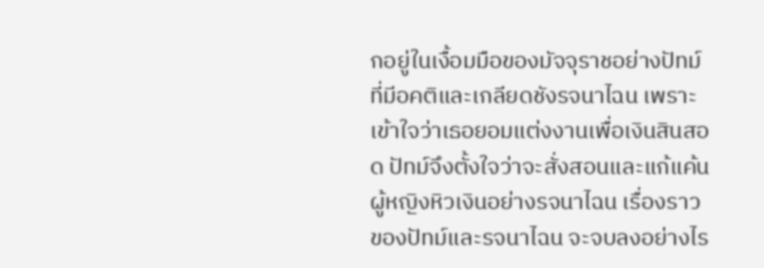กอยู่ในเงื้อมมือของมัจจุราชอย่างปัทม์ ที่มีอคติและเกลียดชังรจนาไฉน เพราะเข้าใจว่าเธอยอมแต่งงานเพื่อเงินสินสอด ปัทม์จึงตั้งใจว่าจะสั่งสอนและแก้แค้นผู้หญิงหิวเงินอย่างรจนาไฉน เรื่องราวของปัทม์และรจนาไฉน จะจบลงอย่างไร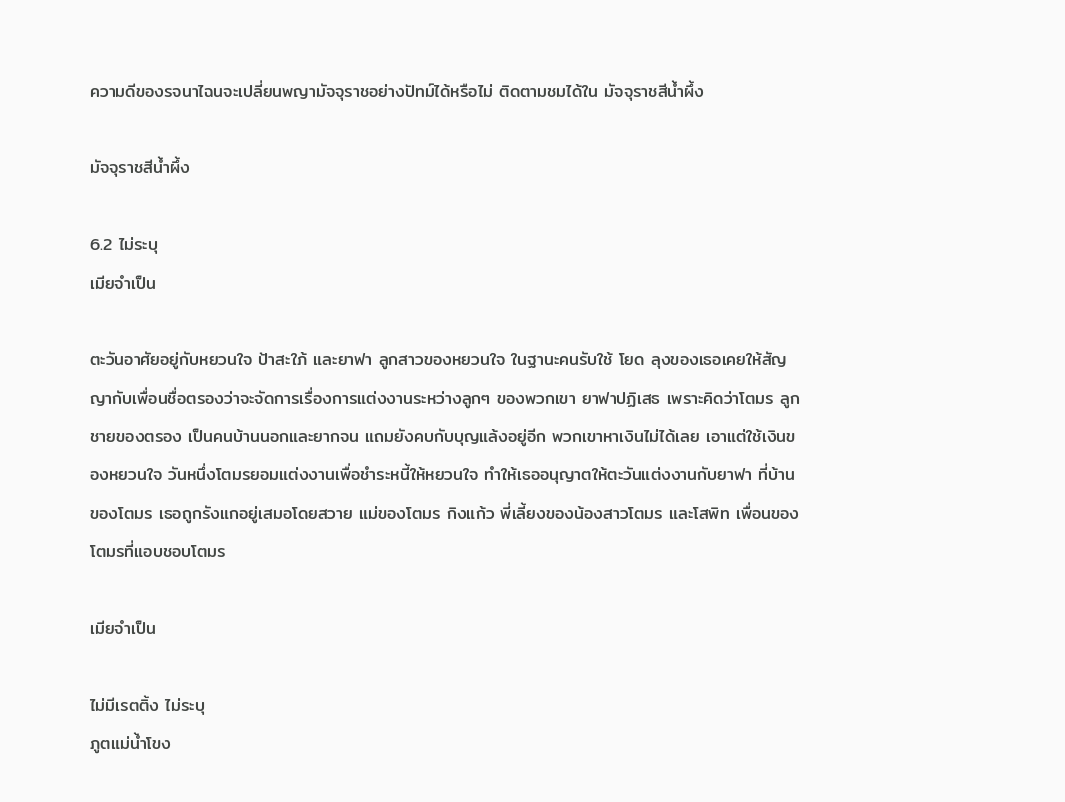ความดีของรจนาไฉนจะเปลี่ยนพญามัจจุราชอย่างปัทม์ได้หรือไม่ ติดตามชมได้ใน มัจจุราชสีน้ำผึ้ง

มัจจุราชสีน้ำผึ้ง

6.2 ไม่ระบุ
เมียจำเป็น

ตะวันอาศัยอยู่กับหยวนใจ ป้าสะใภ้ และยาฟา ลูกสาวของหยวนใจ ในฐานะคนรับใช้ โยด ลุงของเธอเคยให้สัญญากับเพื่อนชื่อตรองว่าจะจัดการเรื่องการแต่งงานระหว่างลูกๆ ของพวกเขา ยาฟาปฏิเสธ เพราะคิดว่าโตมร ลูกชายของตรอง เป็นคนบ้านนอกและยากจน แถมยังคบกับบุญแล้งอยู่อีก พวกเขาหาเงินไม่ได้เลย เอาแต่ใช้เงินของหยวนใจ วันหนึ่งโตมรยอมแต่งงานเพื่อชำระหนี้ให้หยวนใจ ทำให้เธออนุญาตให้ตะวันแต่งงานกับยาฟา ที่บ้านของโตมร เธอถูกรังแกอยู่เสมอโดยสวาย แม่ของโตมร กิงแก้ว พี่เลี้ยงของน้องสาวโตมร และโสพิท เพื่อนของโตมรที่แอบชอบโตมร

เมียจำเป็น

ไม่มีเรตติ้ง ไม่ระบุ
ภูตแม่น้ำโขง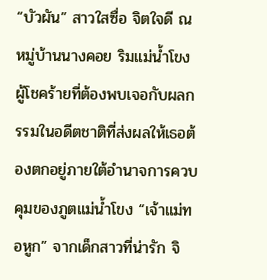“บัวผัน” สาวใสซื่อ จิตใจดี ณ หมู่บ้านนางคอย ริมแม่น้ำโขง ผู้โชคร้ายที่ต้องพบเจอกับผลกรรมในอดีตชาติที่ส่งผลให้เธอต้องตกอยู่ภายใต้อำนาจการควบคุมของภูตแม่น้ำโขง “เจ้าแม่ทอหูก” จากเด็กสาวที่น่ารัก จิ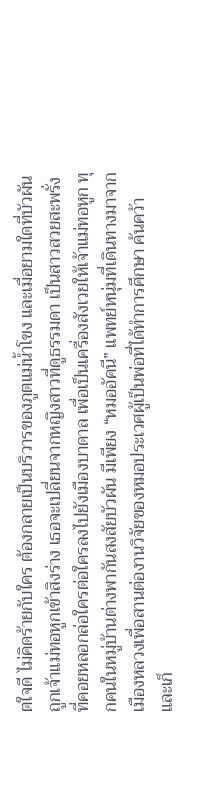ตใจดี ไม่คิดร้ายกับใคร ต้องกลายเป็นบริวารของภูตแม่น้ำโขง และเมื่อยามใดที่บัวผันถูกเจ้าแม่ทอหูกเข้าสิงร่าง เธอจะเปลี่ยนจากหญิงสาวที่ดูธรรมดา เป็นสาวสวยสะพรั่งที่คอยหลอกล่อใครต่อใครลงไปยังเมืองบาดาล เพื่อเป็นเครื่องสังเวยให้เจ้าแม่ทอหูก ทุกคนในหมู่บ้านต่างพากันสงสัยบัวผัน มีเพียง “หมออัคนี” แพทย์หนุ่มที่เดินทางมาจากเมืองหลวงเพื่อสานต่องานวิจัยของหมอประเวศผู้เป็นพ่อที่ได้ทำการศึกษา ค้นคว้า และเก็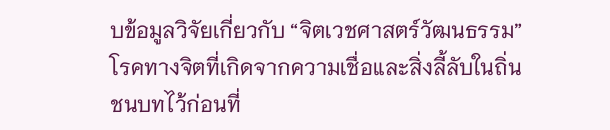บข้อมูลวิจัยเกี่ยวกับ “จิตเวชศาสตร์วัฒนธรรม” โรคทางจิตที่เกิดจากความเชื่อและสิ่งลี้ลับในถิ่นชนบทไว้ก่อนที่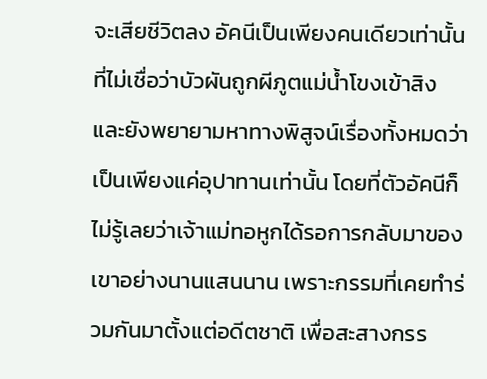จะเสียชีวิตลง อัคนีเป็นเพียงคนเดียวเท่านั้นที่ไม่เชื่อว่าบัวผันถูกผีภูตแม่น้ำโขงเข้าสิง และยังพยายามหาทางพิสูจน์เรื่องทั้งหมดว่าเป็นเพียงแค่อุปาทานเท่านั้น โดยที่ตัวอัคนีก็ไม่รู้เลยว่าเจ้าแม่ทอหูกได้รอการกลับมาของเขาอย่างนานแสนนาน เพราะกรรมที่เคยทำร่วมกันมาตั้งแต่อดีตชาติ เพื่อสะสางกรร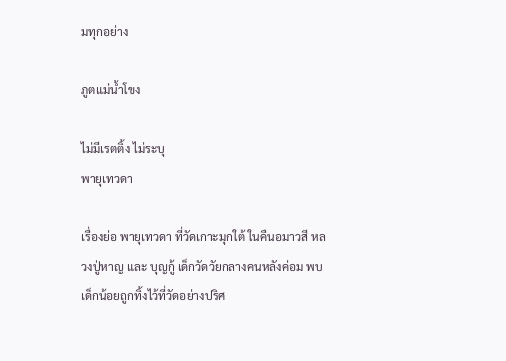มทุกอย่าง

ภูตแม่น้ำโขง

ไม่มีเรตติ้ง ไม่ระบุ
พายุเทวดา

เรื่องย่อ พายุเทวดา ที่วัดเกาะมุกใต้ ในคืนอมาวสี หลวงปู่หาญ และ บุญกู้ เด็กวัดวัยกลางคนหลังค่อม พบเด็กน้อยถูกทิ้งไว้ที่วัดอย่างปริศ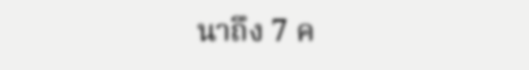นาถึง 7 ค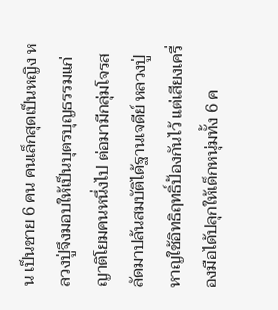น เป็นชาย 6 คน คนเล็กสุดเป็นหญิง หลวงปู่จึงมอบให้เป็นบุตรบุญธรรมแก่ญาติโยมคนหนึ่งไป ต่อมามีกลุ่มโจรสลัดมาปล้นสมบัติได้ฐานเจดีย์ หลวงปู่หาญใช้อิทธิฤทธิ์ป้องกันไว้ แต่เสียงเครื่องมือได้ปลุกให้เด็กหนุ่มทั้ง 6 ค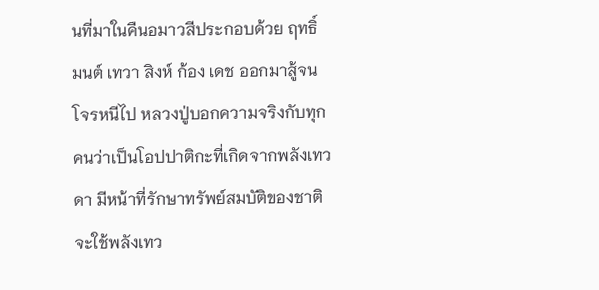นที่มาในคืนอมาวสีประกอบด้วย ฤทธิ์ มนต์ เทวา สิงห์ ก้อง เดช ออกมาสู้จนโจรหนีไป หลวงปู่บอกความจริงกับทุกคนว่าเป็นโอปปาติกะที่เกิดจากพลังเทวดา มีหน้าที่รักษาทรัพย์สมบัติของชาติ จะใช้พลังเทว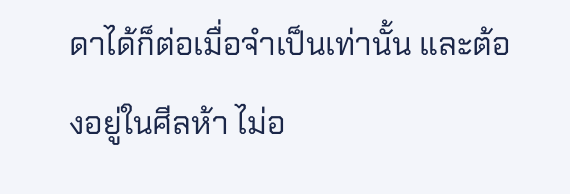ดาได้ก็ต่อเมื่อจำเป็นเท่านั้น และต้องอยู่ในศีลห้า ไม่อ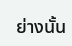ย่างนั้น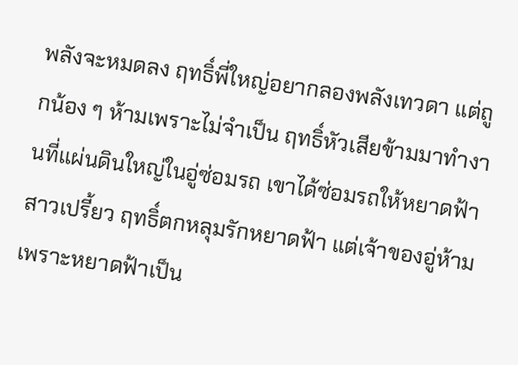พลังจะหมดลง ฤทธิ์พี่ใหญ่อยากลองพลังเทวดา แต่ถูกน้อง ๆ ห้ามเพราะไม่จำเป็น ฤทธิ์หัวเสียข้ามมาทำงานที่แผ่นดินใหญ่ในอู่ซ่อมรถ เขาได้ซ่อมรถให้หยาดฟ้าสาวเปรี้ยว ฤทธิ์ตกหลุมรักหยาดฟ้า แต่เจ้าของอู่ห้าม เพราะหยาดฟ้าเป็น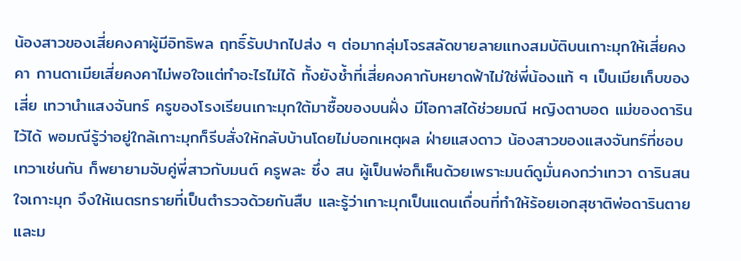น้องสาวของเสี่ยคงคาผู้มีอิทธิพล ฤทธิ์รับปากไปส่ง ๆ ต่อมากลุ่มโจรสลัดขายลายแทงสมบัติบนเกาะมุกให้เสี่ยคงคา กานดาเมียเสี่ยคงคาไม่พอใจแต่ทำอะไรไม่ได้ ทั้งยังช้ำที่เสี่ยคงคากับหยาดฟ้าไม่ใช่พี่น้องแท้ ๆ เป็นเมียเก็บของเสี่ย เทวานำแสงจันทร์ ครูของโรงเรียนเกาะมุกใต้มาซื้อของบนฝั่ง มีโอกาสได้ช่วยมณี หญิงตาบอด แม่ของดารินไว้ได้ พอมณีรู้ว่าอยู่ใกล้เกาะมุกก็รีบสั่งให้กลับบ้านโดยไม่บอกเหตุผล ฝ่ายแสงดาว น้องสาวของแสงจันทร์ที่ชอบเทวาเช่นกัน ก็พยายามจับคู่พี่สาวกับมนต์ ครูพละ ซึ่ง สน ผู้เป็นพ่อก็เห็นด้วยเพราะมนต์ดูมั่นคงกว่าเทวา ดารินสนใจเกาะมุก จึงให้เนตรทรายที่เป็นตำรวจด้วยกันสืบ และรู้ว่าเกาะมุกเป็นแดนเถื่อนที่ทำให้ร้อยเอกสุชาติพ่อดารินตายและม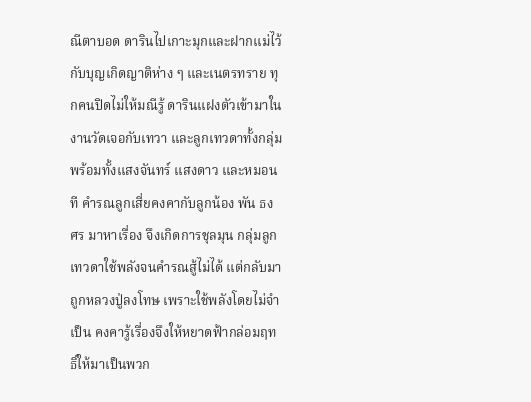ณีตาบอด ดารินไปเกาะมุกและฝากแม่ไว้กับบุญเกิดญาติห่าง ๆ และเนตรทราย ทุกคนปิดไม่ให้มณีรู้ ดารินแฝงตัวเข้ามาในงานวัดเจอกับเทวา และลูกเทวดาทั้งกลุ่ม พร้อมทั้งแสงจันทร์ แสงดาว และหมอนที คำรณลูกเสี่ยคงคากับลูกน้อง พัน ธง ศร มาหาเรื่อง จึงเกิดการชุลมุน กลุ่มลูกเทวดาใช้พลังจนคำรณสู้ไม่ได้ แต่กลับมาถูกหลวงปู่ลงโทษ เพราะใช้พลังโดยไม่จำเป็น คงคารู้เรื่องจึงให้หยาดฟ้ากล่อมฤทธิ์ให้มาเป็นพวก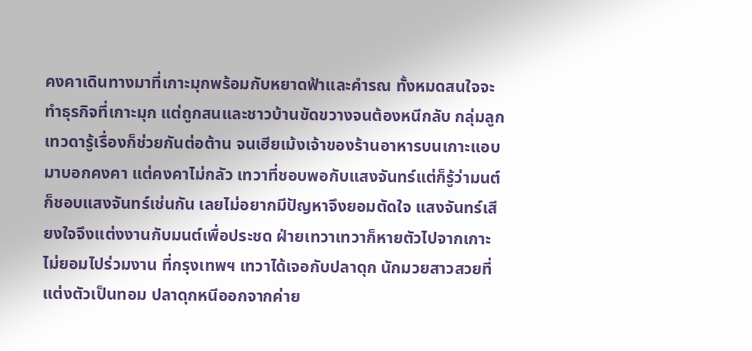คงคาเดินทางมาที่เกาะมุกพร้อมกับหยาดฟ้าและคำรณ ทั้งหมดสนใจจะทำธุรกิจที่เกาะมุก แต่ถูกสนและชาวบ้านขัดขวางจนต้องหนีกลับ กลุ่มลูกเทวดารู้เรื่องก็ช่วยกันต่อต้าน จนเฮียเม้งเจ้าของร้านอาหารบนเกาะแอบมาบอกคงคา แต่คงคาไม่กลัว เทวาที่ชอบพอกับแสงจันทร์แต่ก็รู้ว่ามนต์ก็ชอบแสงจันทร์เช่นกัน เลยไม่อยากมีปัญหาจึงยอมตัดใจ แสงจันทร์เสียงใจจึงแต่งงานกับมนต์เพื่อประชด ฝ่ายเทวาเทวาก็หายตัวไปจากเกาะไม่ยอมไปร่วมงาน ที่กรุงเทพฯ เทวาได้เจอกับปลาดุก นักมวยสาวสวยที่แต่งตัวเป็นทอม ปลาดุกหนีออกจากค่าย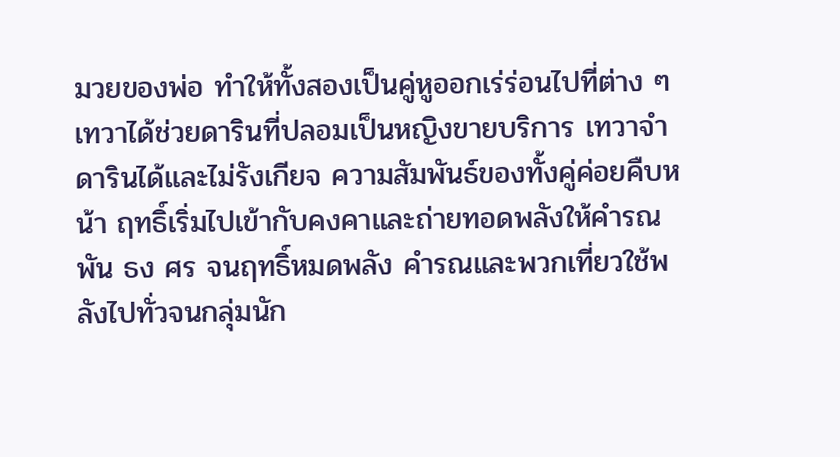มวยของพ่อ ทำให้ทั้งสองเป็นคู่หูออกเร่ร่อนไปที่ต่าง ๆ เทวาได้ช่วยดารินที่ปลอมเป็นหญิงขายบริการ เทวาจำดารินได้และไม่รังเกียจ ความสัมพันธ์ของทั้งคู่ค่อยคืบหน้า ฤทธิ์เริ่มไปเข้ากับคงคาและถ่ายทอดพลังให้คำรณ พัน ธง ศร จนฤทธิ์หมดพลัง คำรณและพวกเที่ยวใช้พลังไปทั่วจนกลุ่มนัก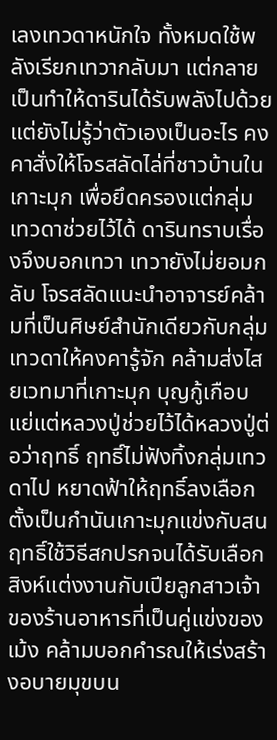เลงเทวดาหนักใจ ทั้งหมดใช้พลังเรียกเทวากลับมา แต่กลายเป็นทำให้ดารินได้รับพลังไปด้วย แต่ยังไม่รู้ว่าตัวเองเป็นอะไร คงคาสั่งให้โจรสลัดไล่ที่ชาวบ้านในเกาะมุก เพื่อยึดครองแต่กลุ่มเทวดาช่วยไว้ได้ ดารินทราบเรื่องจึงบอกเทวา เทวายังไม่ยอมกลับ โจรสลัดแนะนำอาจารย์คล้ามที่เป็นศิษย์สำนักเดียวกับกลุ่มเทวดาให้คงคารู้จัก คล้ามส่งไสยเวทมาที่เกาะมุก บุญกู้เกือบแย่แต่หลวงปู่ช่วยไว้ได้หลวงปู่ต่อว่าฤทธิ์ ฤทธิ์ไม่ฟังทิ้งกลุ่มเทวดาไป หยาดฟ้าให้ฤทธิ์ลงเลือกตั้งเป็นกำนันเกาะมุกแข่งกับสน ฤทธิ์ใช้วิธีสกปรกจนได้รับเลือก สิงห์แต่งงานกับเปียลูกสาวเจ้าของร้านอาหารที่เป็นคู่แข่งของเม้ง คล้ามบอกคำรณให้เร่งสร้างอบายมุขบน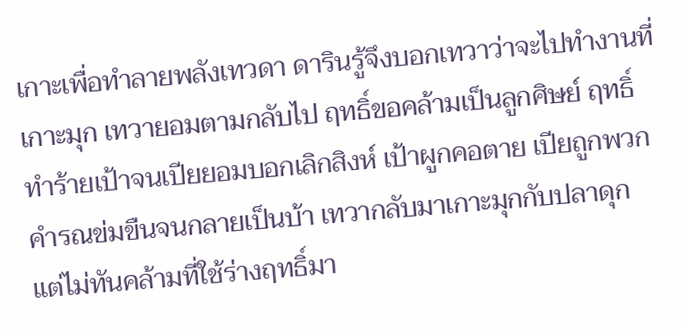เกาะเพื่อทำลายพลังเทวดา ดารินรู้จึงบอกเทวาว่าจะไปทำงานที่เกาะมุก เทวายอมตามกลับไป ฤทธิ์ขอคล้ามเป็นลูกศิษย์ ฤทธิ์ทำร้ายเป้าจนเปียยอมบอกเลิกสิงห์ เป้าผูกคอตาย เปียถูกพวกคำรณข่มขืนจนกลายเป็นบ้า เทวากลับมาเกาะมุกกับปลาดุก แต่ไม่ทันคล้ามที่ใช้ร่างฤทธิ์มา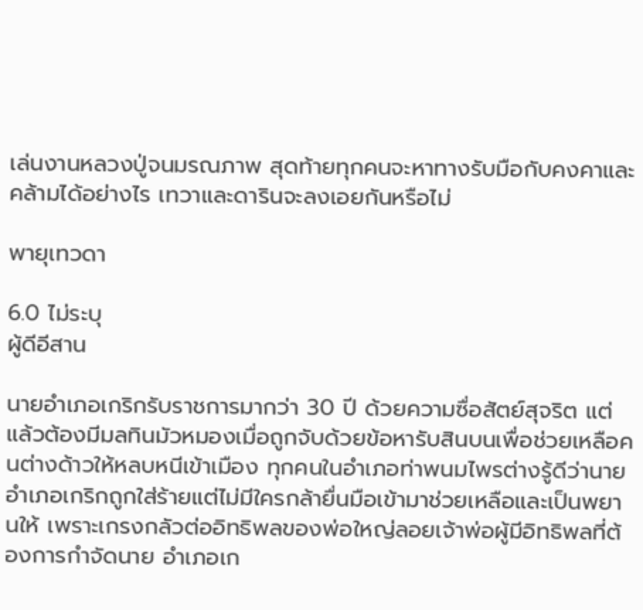เล่นงานหลวงปู่จนมรณภาพ สุดท้ายทุกคนจะหาทางรับมือกับคงคาและคล้ามได้อย่างไร เทวาและดารินจะลงเอยกันหรือไม่

พายุเทวดา

6.0 ไม่ระบุ
ผู้ดีอีสาน

นายอำเภอเกริกรับราชการมากว่า 30 ปี ด้วยความซื่อสัตย์สุจริต แต่แล้วต้องมีมลทินมัวหมองเมื่อถูกจับด้วยข้อหารับสินบนเพื่อช่วยเหลือคนต่างด้าวให้หลบหนีเข้าเมือง ทุกคนในอำเภอท่าพนมไพรต่างรู้ดีว่านายอำเภอเกริกถูกใส่ร้ายแต่ไม่มีใครกล้ายื่นมือเข้ามาช่วยเหลือและเป็นพยานให้ เพราะเกรงกลัวต่ออิทธิพลของพ่อใหญ่ลอยเจ้าพ่อผู้มีอิทธิพลที่ต้องการกำจัดนาย อำเภอเก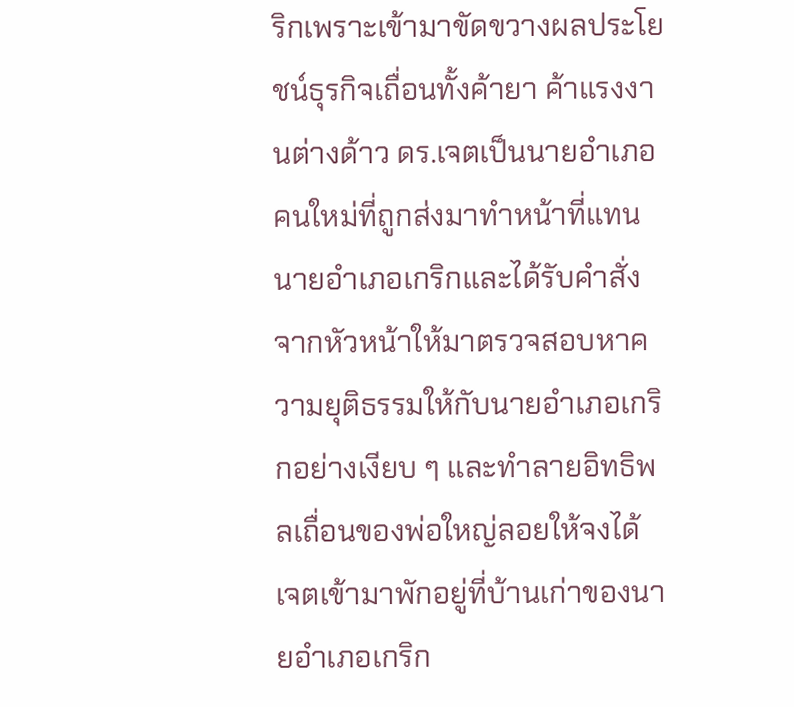ริกเพราะเข้ามาขัดขวางผลประโยชน์ธุรกิจเถื่อนทั้งค้ายา ค้าแรงงานต่างด้าว ดร.เจตเป็นนายอำเภอคนใหม่ที่ถูกส่งมาทำหน้าที่แทนนายอำเภอเกริกและได้รับคำสั่งจากหัวหน้าให้มาตรวจสอบหาความยุติธรรมให้กับนายอำเภอเกริกอย่างเงียบ ๆ และทำลายอิทธิพลเถื่อนของพ่อใหญ่ลอยให้จงได้ เจตเข้ามาพักอยู่ที่บ้านเก่าของนายอำเภอเกริก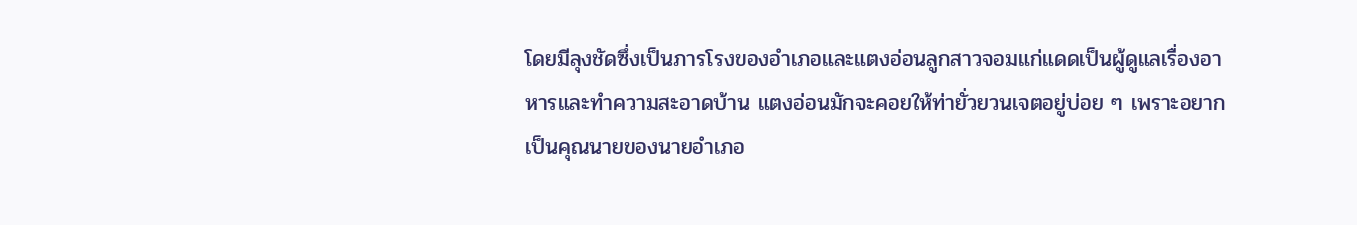โดยมีลุงชัดซึ่งเป็นภารโรงของอำเภอและแตงอ่อนลูกสาวจอมแก่แดดเป็นผู้ดูแลเรื่องอาหารและทำความสะอาดบ้าน แตงอ่อนมักจะคอยให้ท่ายั่วยวนเจตอยู่บ่อย ๆ เพราะอยากเป็นคุณนายของนายอำเภอ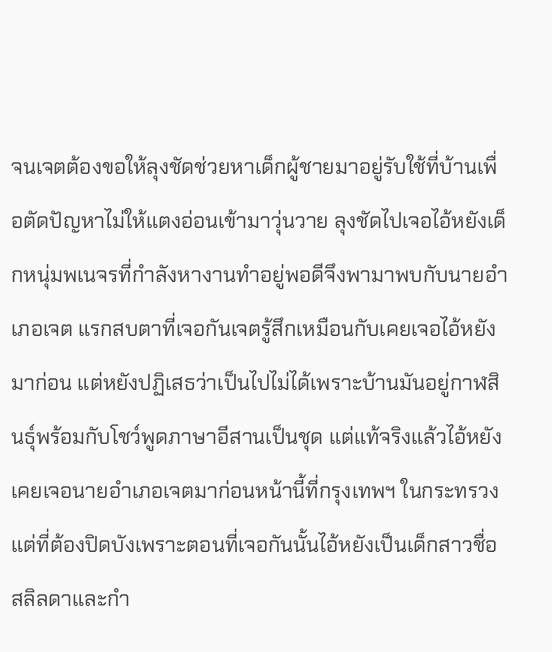จนเจตต้องขอให้ลุงชัดช่วยหาเด็กผู้ชายมาอยู่รับใช้ที่บ้านเพื่อตัดปัญหาไม่ให้แตงอ่อนเข้ามาวุ่นวาย ลุงชัดไปเจอไอ้หยังเด็กหนุ่มพเนจรที่กำลังหางานทำอยู่พอดีจึงพามาพบกับนายอำเภอเจต แรกสบตาที่เจอกันเจตรู้สึกเหมือนกับเคยเจอไอ้หยังมาก่อน แต่หยังปฏิเสธว่าเป็นไปไม่ได้เพราะบ้านมันอยู่กาฬสินธุ์พร้อมกับโชว์พูดภาษาอีสานเป็นชุด แต่แท้จริงแล้วไอ้หยังเคยเจอนายอำเภอเจตมาก่อนหน้านี้ที่กรุงเทพฯ ในกระทรวง แต่ที่ต้องปิดบังเพราะตอนที่เจอกันนั้นไอ้หยังเป็นเด็กสาวชื่อสลิลดาและกำ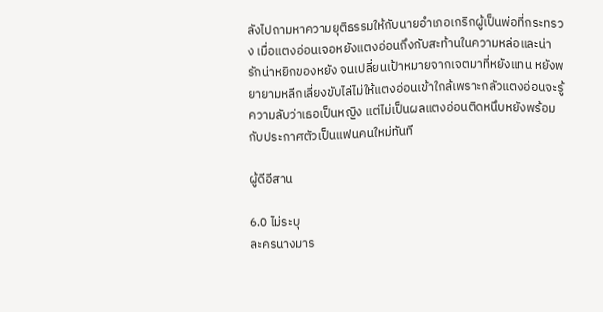ลังไปถามหาความยุติธรรมให้กับนายอำเภอเกริกผู้เป็นพ่อที่กระทรวง เมื่อแตงอ่อนเจอหยังแตงอ่อนถึงกับสะท้านในความหล่อและน่ารักน่าหยิกของหยัง จนเปลี่ยนเป้าหมายจากเจตมาที่หยังแทน หยังพยายามหลีกเลี่ยงขับไล่ไม่ให้แตงอ่อนเข้าใกล้เพราะกลัวแตงอ่อนจะรู้ความลับว่าเธอเป็นหญิง แต่ไม่เป็นผลแตงอ่อนติดหนึบหยังพร้อมกับประกาศตัวเป็นแฟนคนใหม่ทันที

ผู้ดีอีสาน

6.0 ไม่ระบุ
ละครนางมาร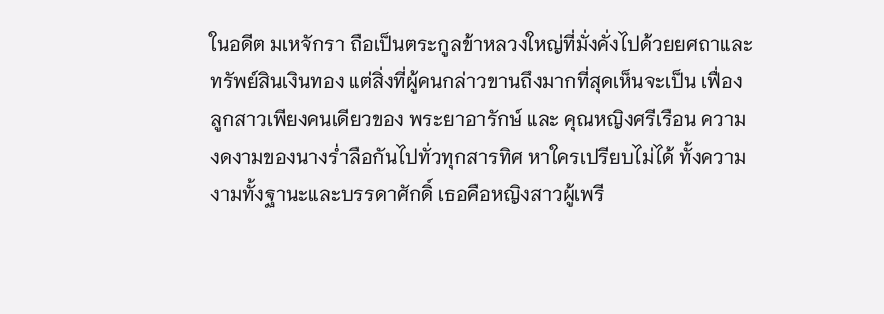ในอดีต มเหจักรา ถือเป็นตระกูลข้าหลวงใหญ่ที่มั่งคั่งไปด้วยยศถาและทรัพย์สินเงินทอง แต่สิ่งที่ผู้คนกล่าวขานถึงมากที่สุดเห็นจะเป็น เฟื่อง ลูกสาวเพียงคนเดียวของ พระยาอารักษ์ และ คุณหญิงศรีเรือน ความงดงามของนางร่ำลือกันไปทั่วทุกสารทิศ หาใครเปรียบไม่ได้ ทั้งความงามทั้งฐานะและบรรดาศักดิ์ เธอคือหญิงสาวผู้เพรี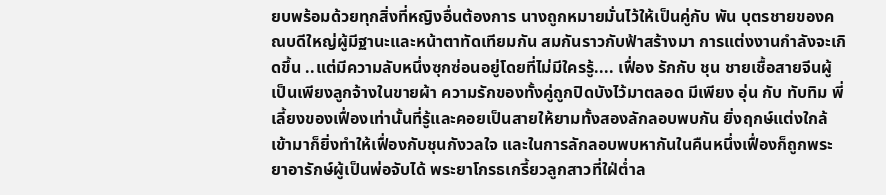ยบพร้อมด้วยทุกสิ่งที่หญิงอื่นต้องการ นางถูกหมายมั่นไว้ให้เป็นคู่กับ พัน บุตรชายของคณบดีใหญ่ผู้มีฐานะและหน้าตาทัดเทียมกัน สมกันราวกับฟ้าสร้างมา การแต่งงานกำลังจะเกิดขึ้น ..แต่มีความลับหนึ่งซุกซ่อนอยู่โดยที่ไม่มีใครรู้.... เฟื่อง รักกับ ชุน ชายเชื้อสายจีนผู้เป็นเพียงลูกจ้างในขายผ้า ความรักของทั้งคู่ถูกปิดบังไว้มาตลอด มีเพียง อุ่น กับ ทับทิม พี่เลี้ยงของเฟื่องเท่านั้นที่รู้และคอยเป็นสายให้ยามทั้งสองลักลอบพบกัน ยิ่งฤกษ์แต่งใกล้เข้ามาก็ยิ่งทำให้เฟื่องกับชุนกังวลใจ และในการลักลอบพบหากันในคืนหนึ่งเฟื่องก็ถูกพระยาอารักษ์ผู้เป็นพ่อจับได้ พระยาโกรธเกรี้ยวลูกสาวที่ใฝ่ต่ำล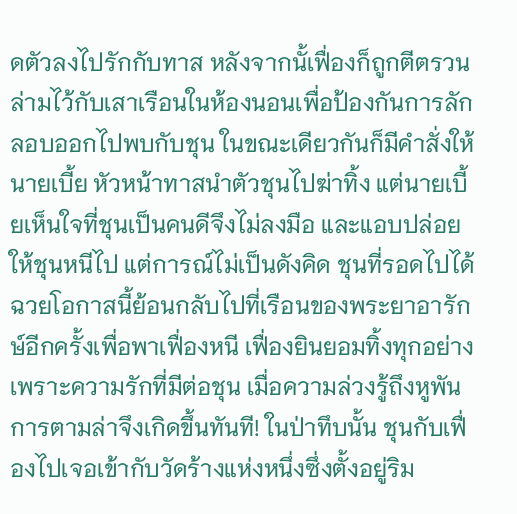ดตัวลงไปรักกับทาส หลังจากนั้เฟื่องก็ถูกตีตรวนล่ามไว้กับเสาเรือนในห้องนอนเพื่อป้องกันการลักลอบออกไปพบกับชุน ในขณะเดียวกันก็มีคำสั่งให้ นายเบี้ย หัวหน้าทาสนำตัวชุนไปฆ่าทิ้ง แต่นายเบี้ยเห็นใจที่ชุนเป็นคนดีจึงไม่ลงมือ และแอบปล่อยให้ชุนหนีไป แต่การณ์ไม่เป็นดังคิด ชุนที่รอดไปได้ ฉวยโอกาสนี้ย้อนกลับไปที่เรือนของพระยาอารักษ์อีกครั้งเพื่อพาเฟื่องหนี เฟื่องยินยอมทิ้งทุกอย่างเพราะความรักที่มีต่อชุน เมื่อความล่วงรู้ถึงหูพัน การตามล่าจึงเกิดขึ้นทันที! ในป่าทึบนั้น ชุนกับเฟื่องไปเจอเข้ากับวัดร้างแห่งหนึ่งซึ่งตั้งอยู่ริม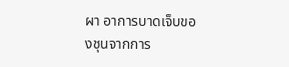ผา อาการบาดเจ็บของชุนจากการ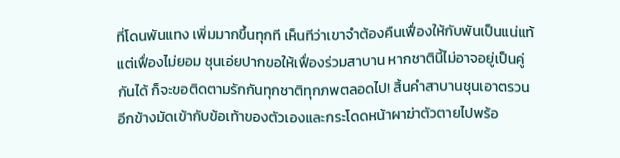ที่โดนพันแทง เพิ่มมากขึ้นทุกที เห็นทีว่าเขาจำต้องคืนเฟื่องให้กับพันเป็นแน่แท้ แต่เฟื่องไม่ยอม ชุนเอ่ยปากขอให้เฟื่องร่วมสาบาน หากชาตินี้ไม่อาจอยู่เป็นคู่กันได้ ก็จะขอติดตามรักกันทุกชาติทุกภพตลอดไป! สิ้นคำสาบานชุนเอาตรวนอีกข้างมัดเข้ากับข้อเท้าของตัวเองและกระโดดหน้าผาฆ่าตัวตายไปพร้อ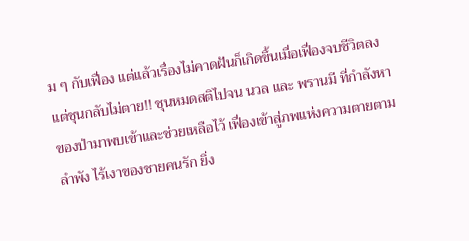ม ๆ กับเฟื่อง แต่แล้วเรื่องไม่คาดฝันก็เกิดขึ้นเมื่อเฟื่องจบชีวิตลงแต่ชุนกลับไม่ตาย!! ชุนหมดสติไปจน นวล และ พรานมี ที่กำลังหาของป่ามาพบเข้าและช่วยเหลือไว้ เฟื่องเข้าสู่ภพแห่งความตายตามลำพัง ไร้เงาของชายคนรัก ยิ่ง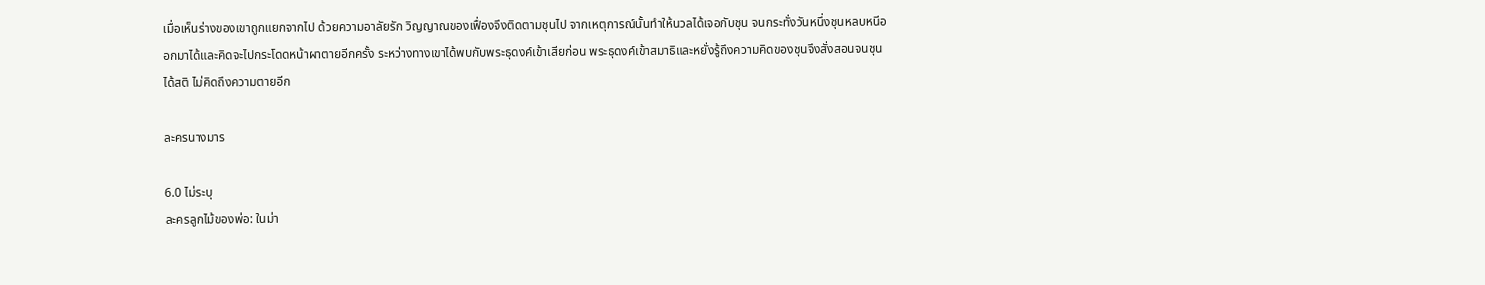เมื่อเห็นร่างของเขาถูกแยกจากไป ด้วยความอาลัยรัก วิญญาณของเฟื่องจึงติดตามชุนไป จากเหตุการณ์นั้นทำให้นวลได้เจอกับชุน จนกระทั่งวันหนึ่งชุนหลบหนีออกมาได้และคิดจะไปกระโดดหน้าผาตายอีกครั้ง ระหว่างทางเขาได้พบกับพระธุดงค์เข้าเสียก่อน พระธุดงค์เข้าสมาธิและหยั่งรู้ถึงความคิดของชุนจึงสั่งสอนจนชุนได้สติ ไม่คิดถึงความตายอีก

ละครนางมาร

6.0 ไม่ระบุ
ละครลูกไม้ของพ่อ: ในม่า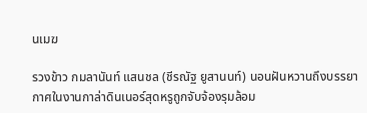นเมฆ

รวงข้าว กมลานันท์ แสนชล (ชีรณัฐ ยูสานนท์) นอนฝันหวานถึงบรรยากาศในงานกาล่าดินเนอร์สุดหรูถูกจับจ้องรุมล้อม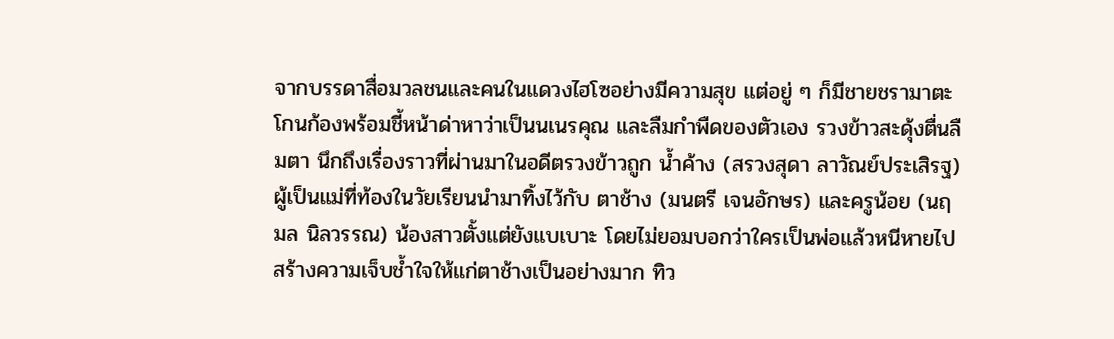จากบรรดาสื่อมวลชนและคนในแดวงไฮโซอย่างมีความสุข แต่อยู่ ๆ ก็มีชายชรามาตะโกนก้องพร้อมชี้หน้าด่าหาว่าเป็นนเนรคุณ และลืมกำพืดของตัวเอง รวงข้าวสะดุ้งตื่นลืมตา นึกถึงเรื่องราวที่ผ่านมาในอดีตรวงข้าวถูก น้ำค้าง (สรวงสุดา ลาวัณย์ประเสิรฐ) ผู้เป็นแม่ที่ท้องในวัยเรียนนำมาทิ้งไว้กับ ตาช้าง (มนตรี เจนอักษร) และครูน้อย (นฤมล นิลวรรณ) น้องสาวตั้งแต่ยังแบเบาะ โดยไม่ยอมบอกว่าใครเป็นพ่อแล้วหนีหายไป สร้างความเจ็บช้ำใจให้แก่ตาช้างเป็นอย่างมาก ทิว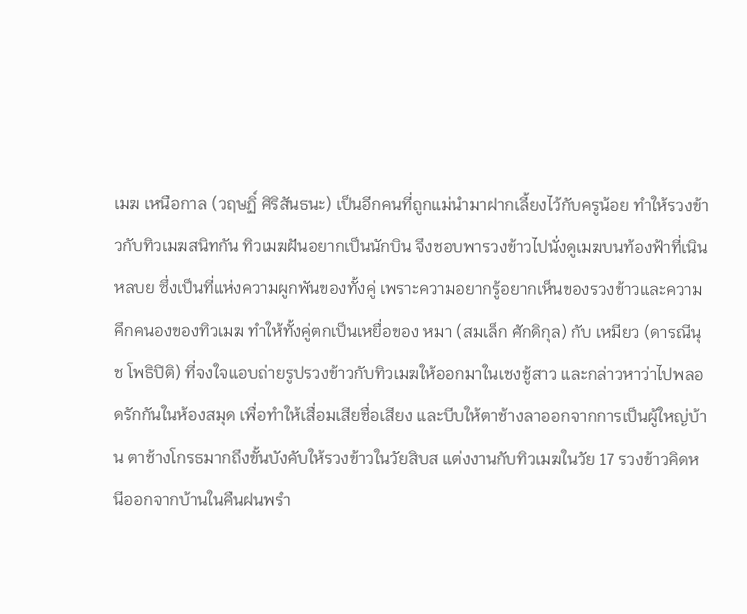เมฆ เหนือกาล (วฤษฏิ์ ศิริสันธนะ) เป็นอีกคนที่ถูกแม่นำมาฝากเลี้ยงไว้กับครูน้อย ทำให้รวงข้าวกับทิวเมฆสนิทกัน ทิวเมฆฝันอยากเป็นนักบิน จึงชอบพารวงข้าวไปนั่งดูเมฆบนท้องฟ้าที่เนินหลบย ซึ่งเป็นที่แห่งความผูกพันของทั้งคู่ เพราะความอยากรู้อยากเห็นของรวงข้าวและความคึกคนองของทิวเมฆ ทำให้ทั้งคู่ตกเป็นเหยื่อของ หมา (สมเล็ก ศักดิกุล) กับ เหมียว (ดารณีนุช โพธิปิติ) ที่จงใจแอบถ่ายรูปรวงข้าวกับทิวเมฆให้ออกมาในเชงชู้สาว และกล่าวหาว่าไปพลอดรักกันในห้องสมุด เพื่อทำให้เสื่อมเสียชื่อเสียง และบีบให้ตาช้างลาออกจากการเป็นผู้ใหญ่บ้าน ตาช้างโกรธมากถึงขั้นบังคับให้รวงข้าวในวัยสิบส แต่งงานกับทิวเมฆในวัย 17 รวงข้าวคิดหนีออกจากบ้านในคืนฝนพรำ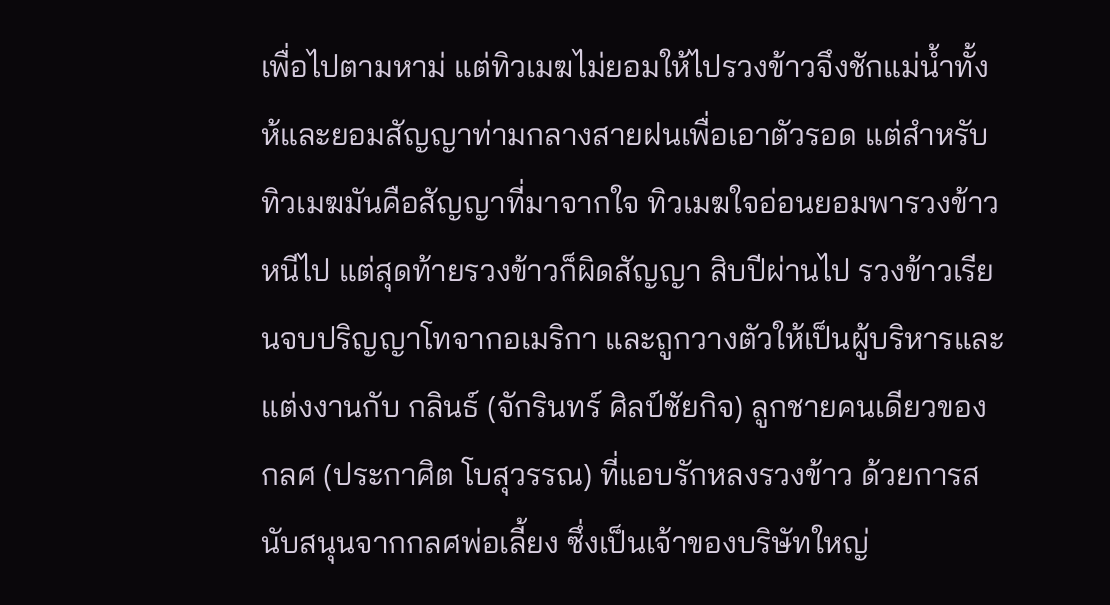เพื่อไปตามหาม่ แต่ทิวเมฆไม่ยอมให้ไปรวงข้าวจึงชักแม่น้ำทั้งห้และยอมสัญญาท่ามกลางสายฝนเพื่อเอาตัวรอด แต่สำหรับทิวเมฆมันคือสัญญาที่มาจากใจ ทิวเมฆใจอ่อนยอมพารวงข้าวหนีไป แต่สุดท้ายรวงข้าวก็ผิดสัญญา สิบปีผ่านไป รวงข้าวเรียนจบปริญญาโทจากอเมริกา และถูกวางตัวให้เป็นผู้บริหารและแต่งงานกับ กลินธ์ (จักรินทร์ ศิลป์ชัยกิจ) ลูกชายคนเดียวของ กลศ (ประกาศิต โบสุวรรณ) ที่แอบรักหลงรวงข้าว ด้วยการสนับสนุนจากกลศพ่อเลี้ยง ซึ่งเป็นเจ้าของบริษัทใหญ่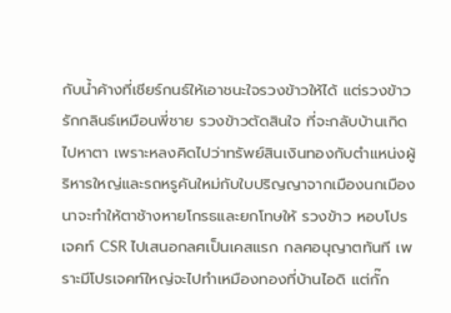กับน้ำค้างที่เชียร์กนธ์ให้เอาชนะใจรวงข้าวให้ได้ แต่รวงข้าวรักกลินธ์เหมือนพี่ชาย รวงข้าวตัดสินใจ ที่จะกลับบ้านเกิดไปหาตา เพราะหลงคิดไปว่าทรัพย์สินเงินทองกับตำแหน่งผู้ริหารใหญ่และรถหรูคันใหม่กับใบปริญญาจากเมืองนกเมืองนาจะทำให้ตาช้างหายโกรธและยกโทษให้ รวงข้าว หอบโปรเจคท์ CSR ไปเสนอกลศเป็นเคสแรก กลศอนุญาตทันที เพราะมีโปรเจคท์ใหญ่จะไปทำเหมืองทองที่บ้านไอดิ แต่กั๊ก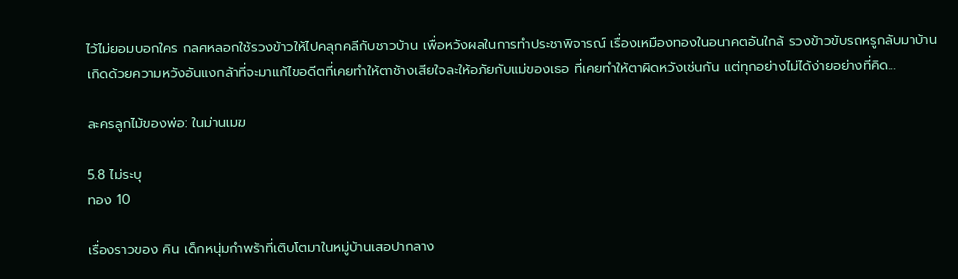ไว้ไม่ยอมบอกใคร กลศหลอกใช้รวงข้าวให้ไปคลุกคลีกับชาวบ้าน เพื่อหวังผลในการทำประชาพิจารณ์ เรื่องเหมืองทองในอนาคตอันใกล้ รวงข้าวขับรถหรูกลับมาบ้านเกิดด้วยความหวังอันแงกล้าที่จะมาแก้ไขอดีตที่เคยทำให้ตาช้างเสียใจละให้อภัยกับแม่ของเธอ ที่เคยทำให้ตาผิดหวังเช่นกัน แต่ทุกอย่างไม่ได้ง่ายอย่างที่คิด...

ละครลูกไม้ของพ่อ: ในม่านเมฆ

5.8 ไม่ระบุ
ทอง 10

เรื่องราวของ คิน เด็กหนุ่มกำพร้าที่เติบโตมาในหมู่บ้านเสอปากลาง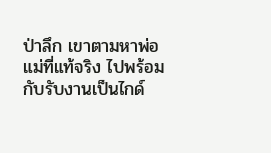ป่าลึก เขาตามหาพ่อแม่ที่แท้จริง ไปพร้อมกับรับงานเป็นไกด์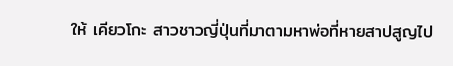ให้ เคียวโกะ สาวชาวญี่ปุ่นที่มาตามหาพ่อที่หายสาปสูญไป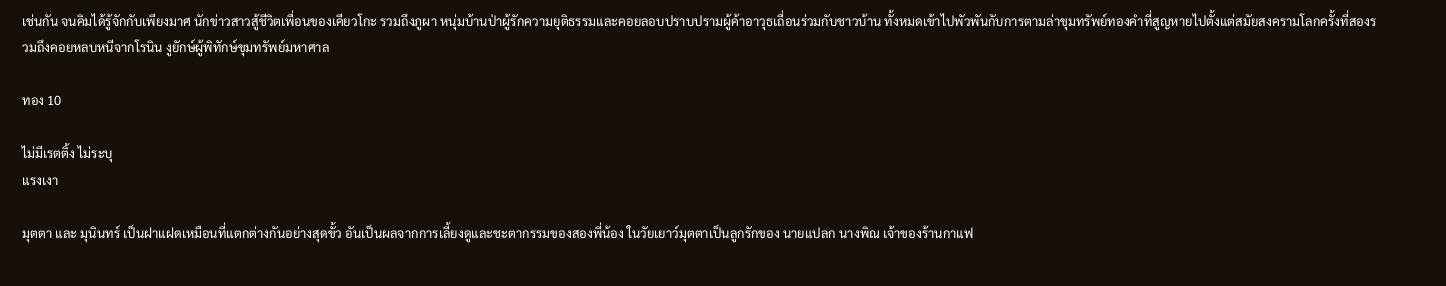เช่นกัน จนคิมได้รู้จักกับเพียงมาศ นักข่าวสาวสู้ชีวิตเพื่อนของเคียวโกะ รวมถึงภูผา หนุ่มบ้านป่าผู้รักความยุติธรรมและคอยลอบปราบปรามผู้ค้าอาวุธเถื่อนร่วมกับชาวบ้าน ทั้งหมดเข้าไปพัวพันกับการตามล่าขุมทรัพย์ทองคำที่สูญหายไปตั้งแต่สมัยสงครามโลกครั้งที่สองรวมถึงคอยหลบหนีจากโรนิน งูยักษ์ผู้พิทักษ์ขุมทรัพย์มหาศาล

ทอง 10

ไม่มีเรตติ้ง ไม่ระบุ
แรงเงา

มุตตา และ มุนินทร์ เป็นฝาแฝดเหมือนที่แตกต่างกันอย่างสุดขั้ว อันเป็นผลจากการเลี้ยงดูและชะตากรรมของสองพี่น้อง ในวัยเยาว์มุตตาเป็นลูกรักของ นายแปลก นางพิณ เจ้าของร้านกาแฟ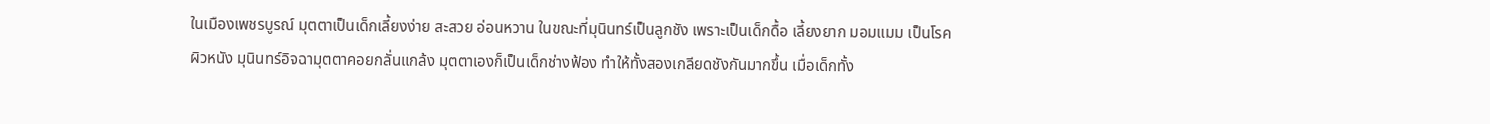ในเมืองเพชรบูรณ์ มุตตาเป็นเด็กเลี้ยงง่าย สะสวย อ่อนหวาน ในขณะที่มุนินทร์เป็นลูกชัง เพราะเป็นเด็กดื้อ เลี้ยงยาก มอมแมม เป็นโรคผิวหนัง มุนินทร์อิจฉามุตตาคอยกลั่นแกล้ง มุตตาเองก็เป็นเด็กช่างฟ้อง ทำให้ทั้งสองเกลียดชังกันมากขึ้น เมื่อเด็กทั้ง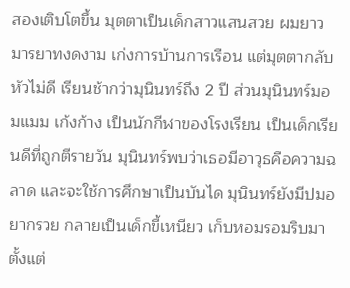สองเติบโตขึ้น มุตตาเป็นเด็กสาวแสนสวย ผมยาว มารยาทงดงาม เก่งการบ้านการเรือน แต่มุตตากลับหัวไม่ดี เรียนช้ากว่ามุนินทร์ถึง 2 ปี ส่วนมุนินทร์มอมแมม เก้งก้าง เป็นนักกีฬาของโรงเรียน เป็นเด็กเรียนดีที่ถูกตีรายวัน มุนินทร์พบว่าเธอมีอาวุธคือความฉลาด และจะใช้การศึกษาเป็นบันได มุนินทร์ยังมีปมอยากรวย กลายเป็นเด็กขี้เหนียว เก็บหอมรอมริบมาตั้งแต่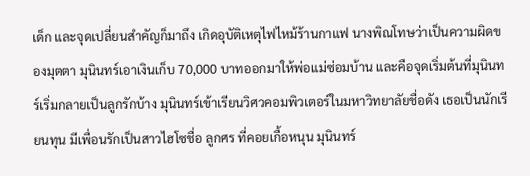เด็ก และจุดเปลี่ยนสำคัญก็มาถึง เกิดอุบัติเหตุไฟไหม้ร้านกาแฟ นางพิณโทษว่าเป็นความผิดของมุตตา มุนินทร์เอาเงินเก็บ 70,000 บาทออกมาให้พ่อแม่ซ่อมบ้าน และคือจุดเริ่มต้นที่มุนินทร์เริ่มกลายเป็นลูกรักบ้าง มุนินทร์เข้าเรียนวิศวคอมพิวเตอร์ในมหาวิทยาลัยชื่อดัง เธอเป็นนักเรียนทุน มีเพื่อนรักเป็นสาวไฮโซชื่อ ลูกศร ที่คอยเกื้อหนุน มุนินทร์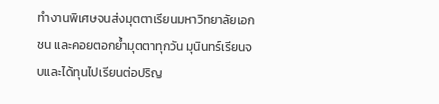ทำงานพิเศษจนส่งมุตตาเรียนมหาวิทยาลัยเอกชน และคอยตอกย้ำมุตตาทุกวัน มุนินทร์เรียนจบและได้ทุนไปเรียนต่อปริญ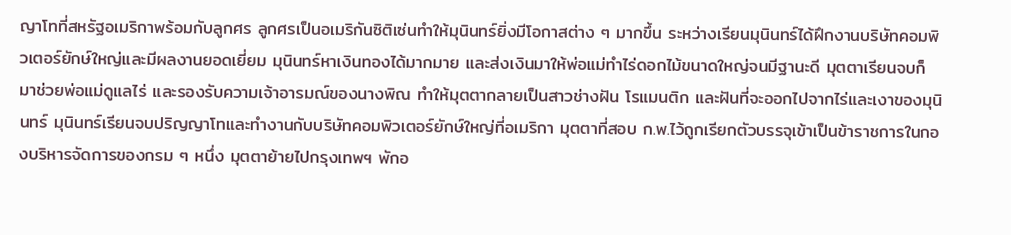ญาโทที่สหรัฐอเมริกาพร้อมกับลูกศร ลูกศรเป็นอเมริกันซิติเซ่นทำให้มุนินทร์ยิ่งมีโอกาสต่าง ๆ มากขึ้น ระหว่างเรียนมุนินทร์ได้ฝึกงานบริษัทคอมพิวเตอร์ยักษ์ใหญ่และมีผลงานยอดเยี่ยม มุนินทร์หาเงินทองได้มากมาย และส่งเงินมาให้พ่อแม่ทำไร่ดอกไม้ขนาดใหญ่จนมีฐานะดี มุตตาเรียนจบก็มาช่วยพ่อแม่ดูแลไร่ และรองรับความเจ้าอารมณ์ของนางพิณ ทำให้มุตตากลายเป็นสาวช่างฝัน โรแมนติก และฝันที่จะออกไปจากไร่และเงาของมุนินทร์ มุนินทร์เรียนจบปริญญาโทและทำงานกับบริษัทคอมพิวเตอร์ยักษ์ใหญ่ที่อเมริกา มุตตาที่สอบ ก.พ.ไว้ถูกเรียกตัวบรรจุเข้าเป็นข้าราชการในกองบริหารจัดการของกรม ๆ หนึ่ง มุตตาย้ายไปกรุงเทพฯ พักอ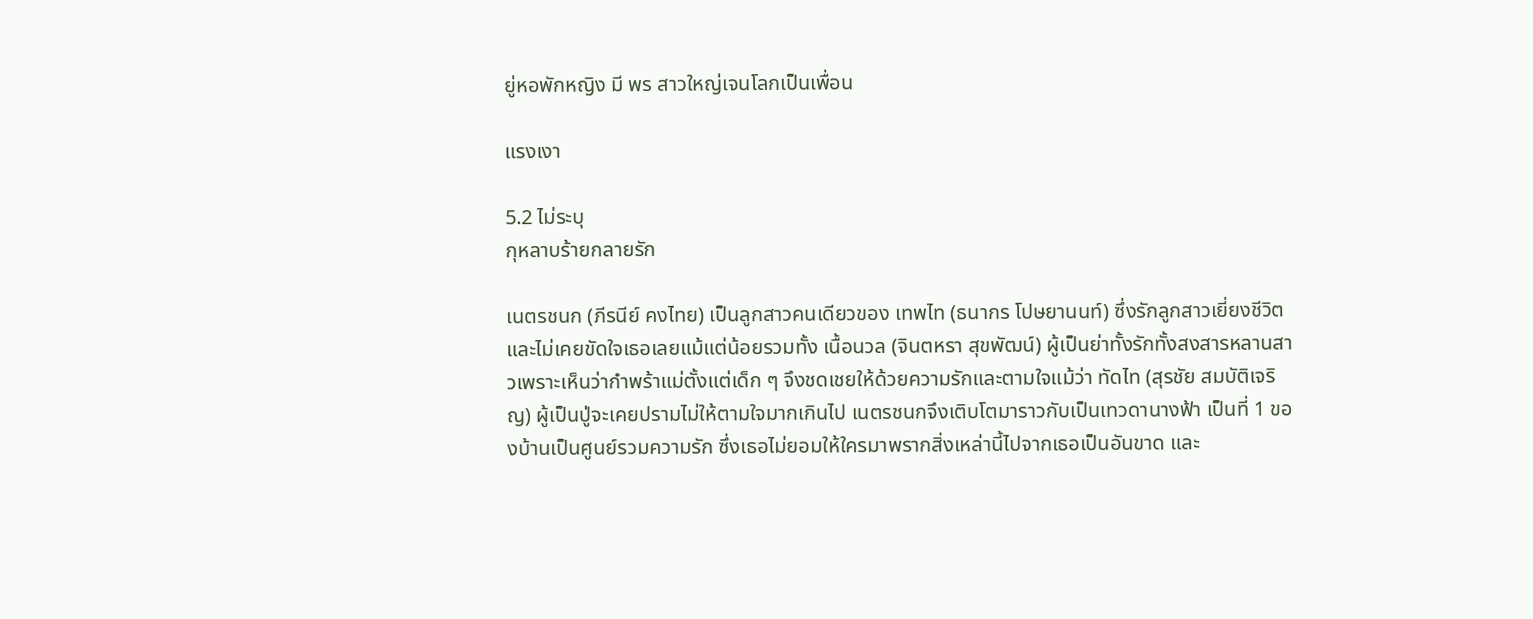ยู่หอพักหญิง มี พร สาวใหญ่เจนโลกเป็นเพื่อน

แรงเงา

5.2 ไม่ระบุ
กุหลาบร้ายกลายรัก

เนตรชนก (ภีรนีย์ คงไทย) เป็นลูกสาวคนเดียวของ เทพไท (ธนากร โปษยานนท์) ซึ่งรักลูกสาวเยี่ยงชีวิต และไม่เคยขัดใจเธอเลยแม้แต่น้อยรวมทั้ง เนื้อนวล (จินตหรา สุขพัฒน์) ผู้เป็นย่าทั้งรักทั้งสงสารหลานสาวเพราะเห็นว่ากำพร้าแม่ตั้งแต่เด็ก ๆ จึงชดเชยให้ด้วยความรักและตามใจแม้ว่า ทัดไท (สุรชัย สมบัติเจริญ) ผู้เป็นปู่จะเคยปรามไม่ให้ตามใจมากเกินไป เนตรชนกจึงเติบโตมาราวกับเป็นเทวดานางฟ้า เป็นที่ 1 ของบ้านเป็นศูนย์รวมความรัก ซึ่งเธอไม่ยอมให้ใครมาพรากสิ่งเหล่านี้ไปจากเธอเป็นอันขาด และ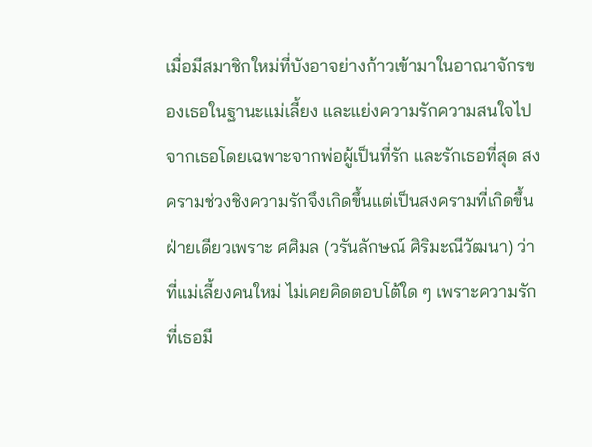เมื่อมีสมาชิกใหม่ที่บังอาจย่างก้าวเข้ามาในอาณาจักรของเธอในฐานะแม่เลี้ยง และแย่งความรักความสนใจไปจากเธอโดยเฉพาะจากพ่อผู้เป็นที่รัก และรักเธอที่สุด สงครามช่วงชิงความรักจึงเกิดขึ้นแต่เป็นสงครามที่เกิดขึ้นฝ่ายเดียวเพราะ ศศิมล (วรันลักษณ์ ศิริมะณีวัฒนา) ว่าที่แม่เลี้ยงคนใหม่ ไม่เคยคิดตอบโต้ใด ๆ เพราะความรักที่เธอมี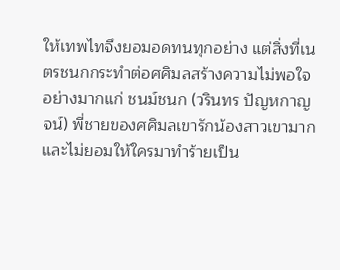ให้เทพไทจึงยอมอดทนทุกอย่าง แต่สิ่งที่เนตรชนกกระทำต่อศศิมลสร้างความไม่พอใจอย่างมากแก่ ชนม์ชนก (วรินทร ปัญหกาญจน์) พี่ชายของศศิมลเขารักน้องสาวเขามาก และไม่ยอมให้ใครมาทำร้ายเป็น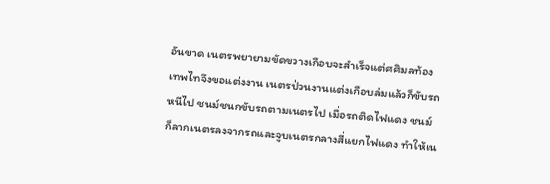อันขาด เนตรพยายามขัดขวางเกือบจะสำเร็จแต่ศศิมลท้องเทพไทจึงขอแต่งงาน เนตรป่วนงานแต่งเกือบล่มแล้วก็ขับรถหนีไป ชนม์ชนกขับรถตามเนตรไป เมื่อรถติดไฟแดง ชนม์ก็ลากเนตรลงจากรถและจูบเนตรกลางสี่แยกไฟแดง ทำให้เน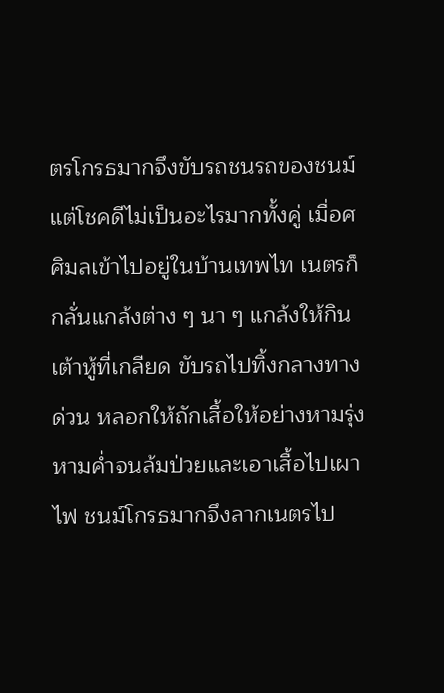ตรโกรธมากจึงขับรถชนรถของชนม์ แต่โชคดีไม่เป็นอะไรมากทั้งคู่ เมื่อศศิมลเข้าไปอยู่ในบ้านเทพไท เนตรก็กลั่นแกล้งต่าง ๆ นา ๆ แกล้งให้กินเต้าหู้ที่เกลียด ขับรถไปทิ้งกลางทางด่วน หลอกให้ถักเสื้อให้อย่างหามรุ่งหามค่ำจนล้มป่วยและเอาเสื้อไปเผาไฟ ชนม์โกรธมากจึงลากเนตรไป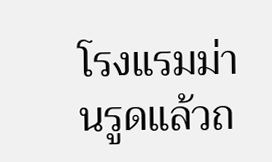โรงแรมม่านรูดแล้วถ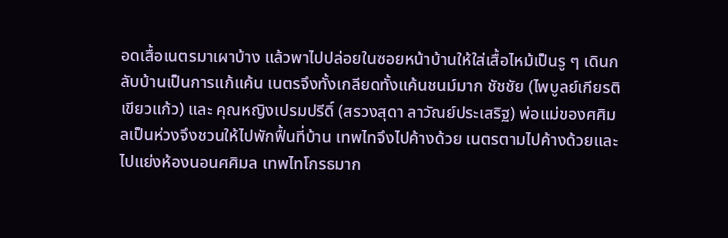อดเสื้อเนตรมาเผาบ้าง แล้วพาไปปล่อยในซอยหน้าบ้านให้ใส่เสื้อไหม้เป็นรู ๆ เดินกลับบ้านเป็นการแก้แค้น เนตรจึงทั้งเกลียดทั้งแค้นชนม์มาก ชัชชัย (ไพบูลย์เกียรติ เขียวแก้ว) และ คุณหญิงเปรมปรีดิ์ (สรวงสุดา ลาวัณย์ประเสริฐ) พ่อแม่ของศศิมลเป็นห่วงจึงชวนให้ไปพักฟื้นที่บ้าน เทพไทจึงไปค้างด้วย เนตรตามไปค้างด้วยและไปแย่งห้องนอนศศิมล เทพไทโกรธมาก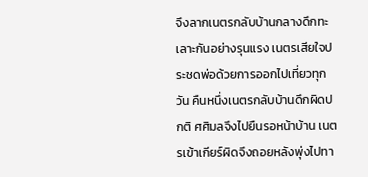จึงลากเนตรกลับบ้านกลางดึกทะเลาะกันอย่างรุนแรง เนตรเสียใจประชดพ่อด้วยการออกไปเที่ยวทุกวัน คืนหนึ่งเนตรกลับบ้านดึกผิดปกติ ศศิมลจึงไปยืนรอหน้าบ้าน เนตรเข้าเกียร์ผิดจึงถอยหลังพุ่งไปทา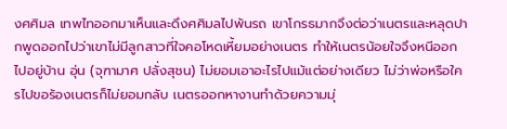งศศิมล เทพไทออกมาเห็นและดึงศศิมลไปพ้นรถ เขาโกรธมากจึงต่อว่าเนตรและหลุดปากพูดออกไปว่าเขาไม่มีลูกสาวที่ใจคอโหดเหี้ยมอย่างเนตร ทำให้เนตรน้อยใจจึงหนีออกไปอยู่บ้าน อุ่น (จุฑามาศ ปลั่งสุชน) ไม่ยอมเอาอะไรไปแม้แต่อย่างเดียว ไม่ว่าพ่อหรือใครไปขอร้องเนตรก็ไม่ยอมกลับ เนตรออกหางานทำด้วยความมุ่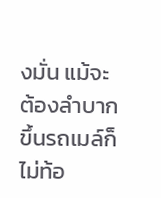งมั่น แม้จะต้องลำบากขึ้นรถเมล์ก็ไม่ท้อ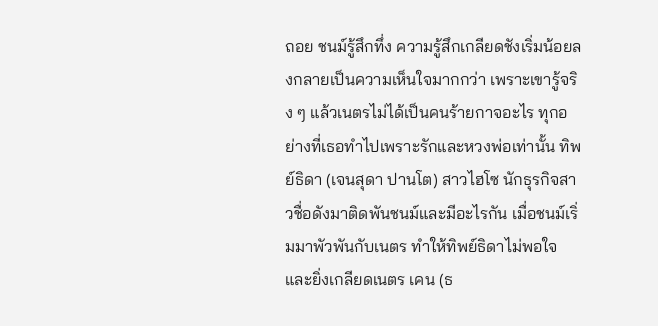ถอย ชนม์รู้สึกทึ่ง ความรู้สึกเกลียดชังเริ่มน้อยลงกลายเป็นความเห็นใจมากกว่า เพราะเขารู้จริง ๆ แล้วเนตรไม่ได้เป็นคนร้ายกาจอะไร ทุกอย่างที่เธอทำไปเพราะรักและหวงพ่อเท่านั้น ทิพย์ธิดา (เจนสุดา ปานโต) สาวไฮโซ นักธุรกิจสาวชื่อดังมาติดพันชนม์และมีอะไรกัน เมื่อชนม์เริ่มมาพัวพันกับเนตร ทำให้ทิพย์ธิดาไม่พอใจและยิ่งเกลียดเนตร เคน (ธ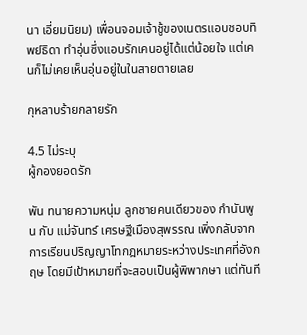นา เอี่ยมนิยม) เพื่อนจอมเจ้าชู้ของเนตรแอบชอบทิพย์ธิดา ทำอุ่นซึ่งแอบรักเคนอยู่ได้แต่น้อยใจ แต่เคนก็ไม่เคยเห็นอุ่นอยู่ในในสายตายเลย

กุหลาบร้ายกลายรัก

4.5 ไม่ระบุ
ผู้กองยอดรัก

พัน ทนายความหนุ่ม ลูกชายคนเดียวของ กำนันพูน กับ แม่จันทร์ เศรษฐีเมืองสุพรรณ เพิ่งกลับจากการเรียนปริญญาโทกฎหมายระหว่างประเทศที่อังกฤษ โดยมีเป้าหมายที่จะสอบเป็นผู้พิพากษา แต่ทันที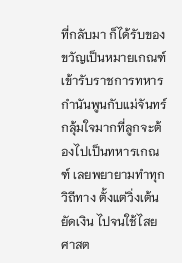ที่กลับมา ก็ได้รับของขวัญเป็นหมายเกณฑ์เข้ารับราชการทหาร กำนันพูนกับแม่จันทร์กลุ้มใจมากที่ลูกจะต้องไปเป็นทหารเกณฑ์ เลยพยายามทำทุกวิถีทาง ตั้งแต่วิ่งเต้น ยัดเงิน ไปจนใช้ไสยศาสต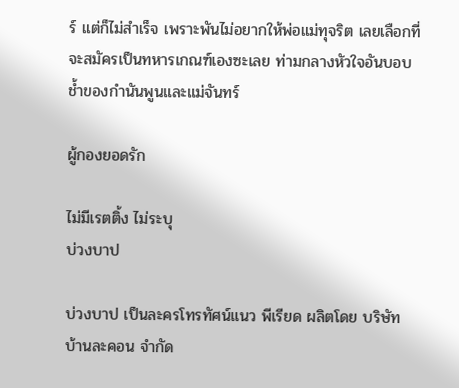ร์ แต่ก็ไม่สำเร็จ เพราะพันไม่อยากให้พ่อแม่ทุจริต เลยเลือกที่จะสมัครเป็นทหารเกณฑ์เองซะเลย ท่ามกลางหัวใจอันบอบช้ำของกำนันพูนและแม่จันทร์

ผู้กองยอดรัก

ไม่มีเรตติ้ง ไม่ระบุ
บ่วงบาป

บ่วงบาป เป็นละครโทรทัศน์แนว พีเรียด ผลิตโดย บริษัท บ้านละคอน จำกัด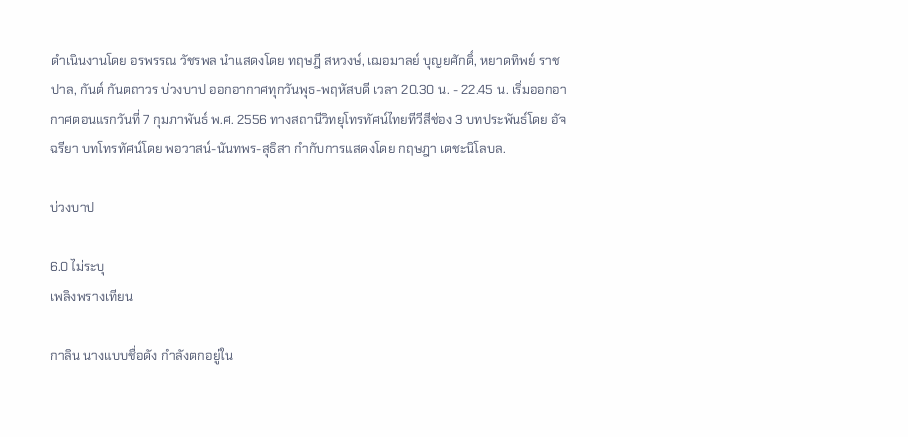ดำเนินงานโดย อรพรรณ วัชรพล นำแสดงโดย ทฤษฎี สหวงษ์, เฌอมาลย์ บุญยศักดิ์, หยาดทิพย์ ราชปาล, กันต์ กันตถาวร บ่วงบาป ออกอากาศทุกวันพุธ-พฤหัสบดี เวลา 20.30 น. - 22.45 น. เริ่มออกอากาศตอนแรกวันที่ 7 กุมภาพันธ์ พ.ศ. 2556 ทางสถานีวิทยุโทรทัศน์ไทยทีวีสีช่อง 3 บทประพันธ์โดย อัจฉรียา บทโทรทัศน์โดย พอวาสน์-นันทพร-สุธิสา กำกับการแสดงโดย กฤษฎา เตชะนิโลบล.

บ่วงบาป

6.0 ไม่ระบุ
เพลิงพรางเทียน

กาลิน นางแบบชื่อดัง กำลังตกอยู่ใน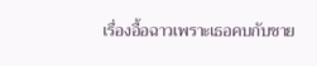เรื่องอื้อฉาวเพราะเธอคบกับชาย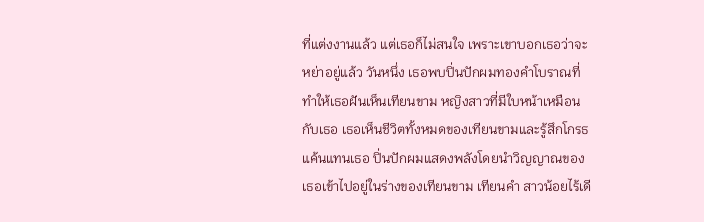ที่แต่งงานแล้ว แต่เธอก็ไม่สนใจ เพราะเขาบอกเธอว่าจะหย่าอยู่แล้ว วันหนึ่ง เธอพบปิ่นปักผมทองคำโบราณที่ทำให้เธอฝันเห็นเทียนขาม หญิงสาวที่มีใบหน้าเหมือนกับเธอ เธอเห็นชีวิตทั้งหมดของเทียนขามและรู้สึกโกรธแค้นแทนเธอ ปิ่นปักผมแสดงพลังโดยนำวิญญาณของเธอเข้าไปอยู่ในร่างของเทียนขาม เทียนคำ สาวน้อยไร้เดี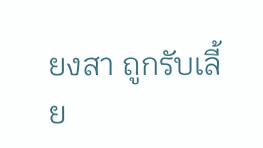ยงสา ถูกรับเลี้ย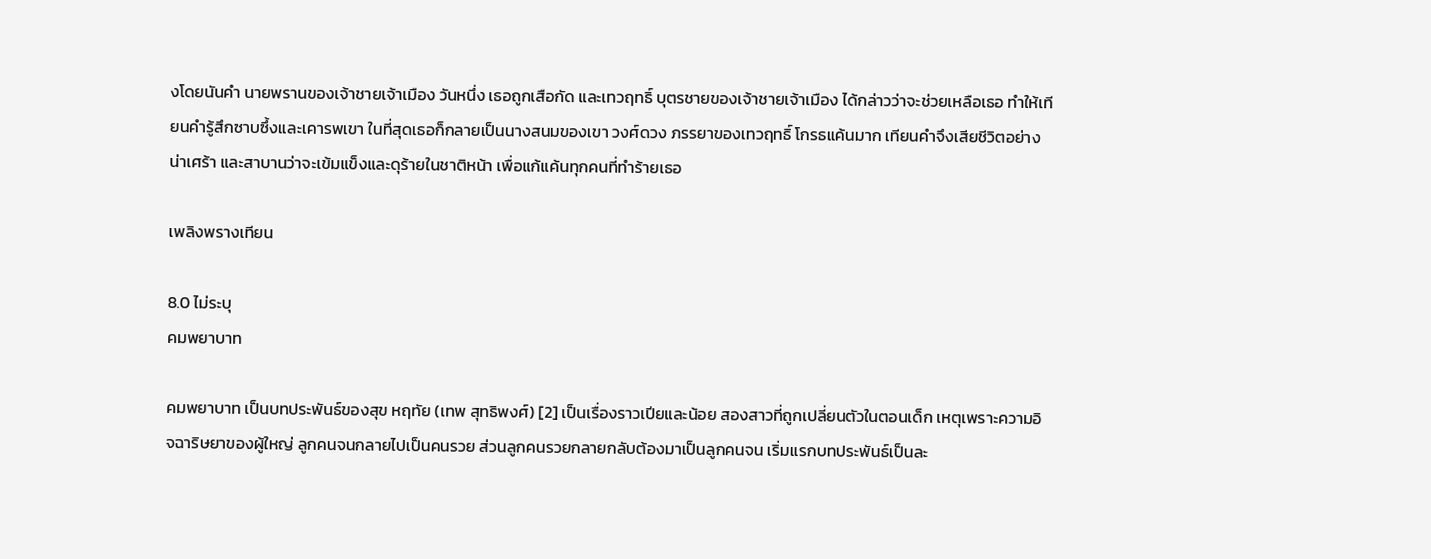งโดยนันคำ นายพรานของเจ้าชายเจ้าเมือง วันหนึ่ง เธอถูกเสือกัด และเทวฤทธิ์ บุตรชายของเจ้าชายเจ้าเมือง ได้กล่าวว่าจะช่วยเหลือเธอ ทำให้เทียนคำรู้สึกซาบซึ้งและเคารพเขา ในที่สุดเธอก็กลายเป็นนางสนมของเขา วงศ์ดวง ภรรยาของเทวฤทธิ์ โกรธแค้นมาก เทียนคำจึงเสียชีวิตอย่างน่าเศร้า และสาบานว่าจะเข้มแข็งและดุร้ายในชาติหน้า เพื่อแก้แค้นทุกคนที่ทำร้ายเธอ

เพลิงพรางเทียน

8.0 ไม่ระบุ
คมพยาบาท

คมพยาบาท เป็นบทประพันธ์ของสุข หฤทัย (เทพ สุทธิพงศ์) [2] เป็นเรื่องราวเปียและน้อย สองสาวที่ถูกเปลี่ยนตัวในตอนเด็ก เหตุเพราะความอิจฉาริษยาของผู้ใหญ่ ลูกคนจนกลายไปเป็นคนรวย ส่วนลูกคนรวยกลายกลับต้องมาเป็นลูกคนจน เริ่มแรกบทประพันธ์เป็นละ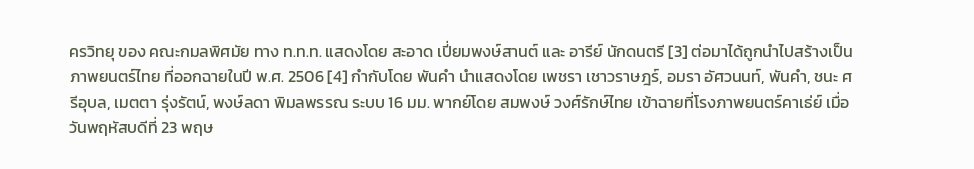ครวิทยุ ของ คณะกมลพิศมัย ทาง ท.ท.ท. แสดงโดย สะอาด เปี่ยมพงษ์สานต์ และ อารีย์ นักดนตรี [3] ต่อมาได้ถูกนำไปสร้างเป็นภาพยนตร์ไทย ที่ออกฉายในปี พ.ศ. 2506 [4] กำกับโดย พันคำ นำแสดงโดย เพชรา เชาวราษฎร์, อมรา อัศวนนท์, พันคำ, ชนะ ศรีอุบล, เมตตา รุ่งรัตน์, พงษ์ลดา พิมลพรรณ ระบบ 16 มม. พากย์โดย สมพงษ์ วงศ์รักษ์ไทย เข้าฉายที่โรงภาพยนตร์คาเธ่ย์ เมื่อวันพฤหัสบดีที่ 23 พฤษ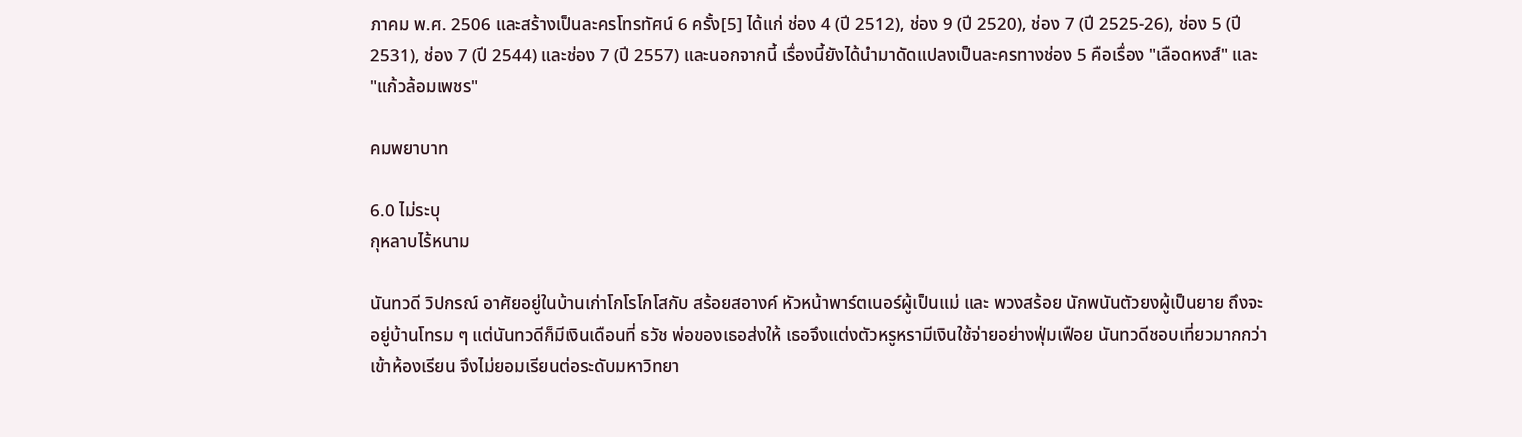ภาคม พ.ศ. 2506 และสร้างเป็นละครโทรทัศน์ 6 ครั้ง[5] ได้แก่ ช่อง 4 (ปี 2512), ช่อง 9 (ปี 2520), ช่อง 7 (ปี 2525-26), ช่อง 5 (ปี 2531), ช่อง 7 (ปี 2544) และช่อง 7 (ปี 2557) และนอกจากนี้ เรื่องนี้ยังได้นำมาดัดแปลงเป็นละครทางช่อง 5 คือเรื่อง "เลือดหงส์" และ "แก้วล้อมเพชร"

คมพยาบาท

6.0 ไม่ระบุ
กุหลาบไร้หนาม

นันทวดี วิปกรณ์ อาศัยอยู่ในบ้านเก่าโกโรโกโสกับ สร้อยสอางค์ หัวหน้าพาร์ตเนอร์ผู้เป็นแม่ และ พวงสร้อย นักพนันตัวยงผู้เป็นยาย ถึงจะอยู่บ้านโทรม ๆ แต่นันทวดีก็มีเงินเดือนที่ ธวัช พ่อของเธอส่งให้ เธอจึงแต่งตัวหรูหรามีเงินใช้จ่ายอย่างฟุ่มเฟือย นันทวดีชอบเที่ยวมากกว่าเข้าห้องเรียน จึงไม่ยอมเรียนต่อระดับมหาวิทยา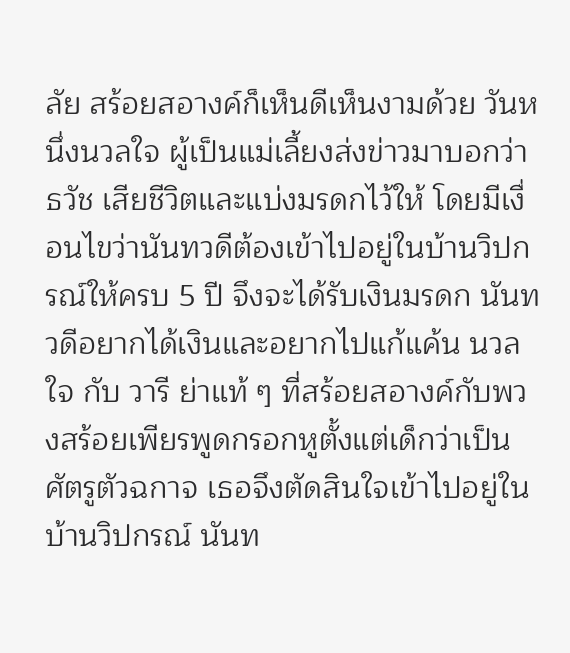ลัย สร้อยสอางค์ก็เห็นดีเห็นงามด้วย วันหนึ่งนวลใจ ผู้เป็นแม่เลี้ยงส่งข่าวมาบอกว่าธวัช เสียชีวิตและแบ่งมรดกไว้ให้ โดยมีเงื่อนไขว่านันทวดีต้องเข้าไปอยู่ในบ้านวิปกรณ์ให้ครบ 5 ปี จึงจะได้รับเงินมรดก นันทวดีอยากได้เงินและอยากไปแก้แค้น นวลใจ กับ วารี ย่าแท้ ๆ ที่สร้อยสอางค์กับพวงสร้อยเพียรพูดกรอกหูตั้งแต่เด็กว่าเป็นศัตรูตัวฉกาจ เธอจึงตัดสินใจเข้าไปอยู่ในบ้านวิปกรณ์ นันท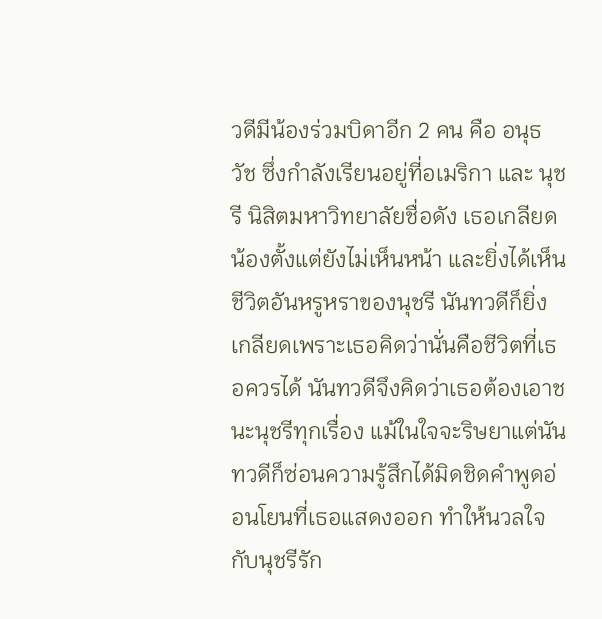วดีมีน้องร่วมบิดาอีก 2 คน คือ อนุธวัช ซึ่งกำลังเรียนอยู่ที่อเมริกา และ นุชรี นิสิตมหาวิทยาลัยชื่อดัง เธอเกลียดน้องตั้งแต่ยังไม่เห็นหน้า และยิ่งได้เห็นชีวิตอันหรูหราของนุชรี นันทวดีก็ยิ่งเกลียดเพราะเธอคิดว่านั่นคือชีวิตที่เธอควรได้ นันทวดีจึงคิดว่าเธอต้องเอาชนะนุชรีทุกเรื่อง แม้ในใจจะริษยาแต่นันทวดีก็ซ่อนความรู้สึกได้มิดชิดคำพูดอ่อนโยนที่เธอแสดงออก ทำให้นวลใจกับนุชรีรัก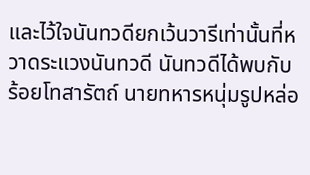และไว้ใจนันทวดียกเว้นวารีเท่านั้นที่หวาดระแวงนันทวดี นันทวดีได้พบกับ ร้อยโทสารัตถ์ นายทหารหนุ่มรูปหล่อ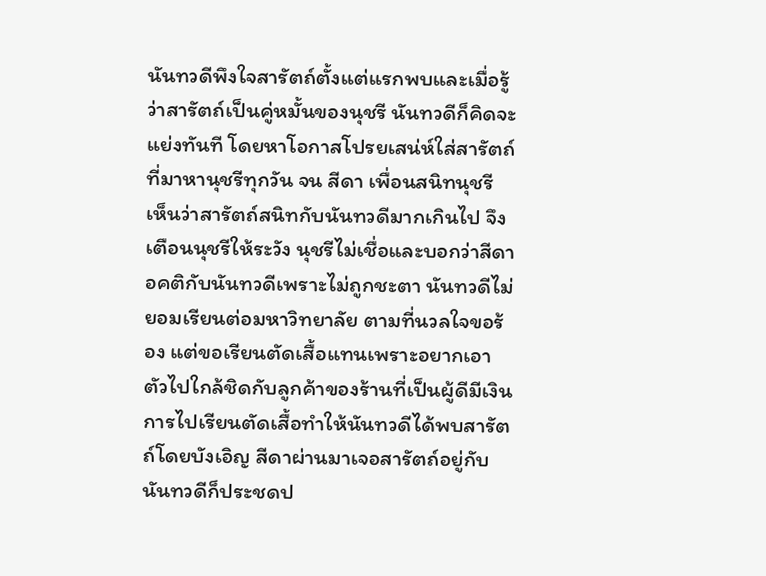นันทวดีพึงใจสารัตถ์ตั้งแต่แรกพบและเมื่อรู้ว่าสารัตถ์เป็นคู่หมั้นของนุชรี นันทวดีก็คิดจะแย่งทันที โดยหาโอกาสโปรยเสน่ห์ใส่สารัตถ์ที่มาหานุชรีทุกวัน จน สีดา เพื่อนสนิทนุชรี เห็นว่าสารัตถ์สนิทกับนันทวดีมากเกินไป จึงเตือนนุชรีให้ระวัง นุชรีไม่เชื่อและบอกว่าสีดาอคติกับนันทวดีเพราะไม่ถูกชะตา นันทวดีไม่ยอมเรียนต่อมหาวิทยาลัย ตามที่นวลใจขอร้อง แต่ขอเรียนตัดเสื้อแทนเพราะอยากเอาตัวไปใกล้ชิดกับลูกค้าของร้านที่เป็นผู้ดีมีเงิน การไปเรียนตัดเสื้อทำให้นันทวดีได้พบสารัตถ์โดยบังเอิญ สีดาผ่านมาเจอสารัตถ์อยู่กับนันทวดีก็ประชดป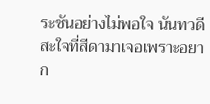ระชันอย่างไม่พอใจ นันทวดีสะใจที่สีดามาเจอเพราะอยาก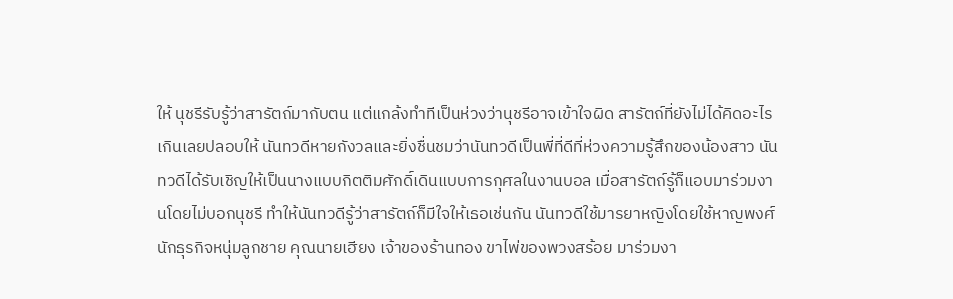ให้ นุชรีรับรู้ว่าสารัตถ์มากับตน แต่แกล้งทำทีเป็นห่วงว่านุชรีอาจเข้าใจผิด สารัตถ์ที่ยังไม่ได้คิดอะไรเกินเลยปลอบให้ นันทวดีหายกังวลและยิ่งชื่นชมว่านันทวดีเป็นพี่ที่ดีที่ห่วงความรู้สึกของน้องสาว นันทวดีได้รับเชิญให้เป็นนางแบบกิตติมศักดิ์เดินแบบการกุศลในงานบอล เมื่อสารัตถ์รู้ก็แอบมาร่วมงานโดยไม่บอกนุชรี ทำให้นันทวดีรู้ว่าสารัตถ์ก็มีใจให้เธอเช่นกัน นันทวดีใช้มารยาหญิงโดยใช้หาญพงศ์ นักธุรกิจหนุ่มลูกชาย คุณนายเฮียง เจ้าของร้านทอง ขาไพ่ของพวงสร้อย มาร่วมงา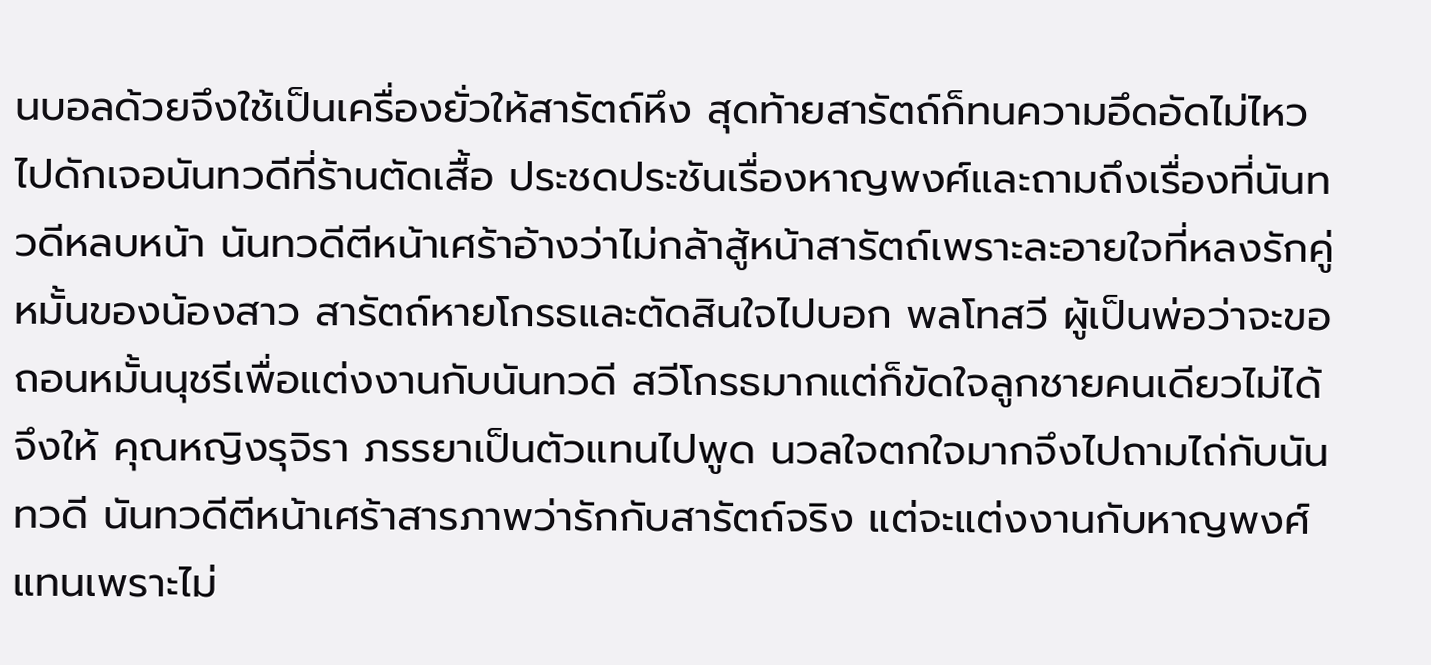นบอลด้วยจึงใช้เป็นเครื่องยั่วให้สารัตถ์หึง สุดท้ายสารัตถ์ก็ทนความอึดอัดไม่ไหวไปดักเจอนันทวดีที่ร้านตัดเสื้อ ประชดประชันเรื่องหาญพงศ์และถามถึงเรื่องที่นันทวดีหลบหน้า นันทวดีตีหน้าเศร้าอ้างว่าไม่กล้าสู้หน้าสารัตถ์เพราะละอายใจที่หลงรักคู่หมั้นของน้องสาว สารัตถ์หายโกรธและตัดสินใจไปบอก พลโทสวี ผู้เป็นพ่อว่าจะขอถอนหมั้นนุชรีเพื่อแต่งงานกับนันทวดี สวีโกรธมากแต่ก็ขัดใจลูกชายคนเดียวไม่ได้ จึงให้ คุณหญิงรุจิรา ภรรยาเป็นตัวแทนไปพูด นวลใจตกใจมากจึงไปถามไถ่กับนันทวดี นันทวดีตีหน้าเศร้าสารภาพว่ารักกับสารัตถ์จริง แต่จะแต่งงานกับหาญพงศ์แทนเพราะไม่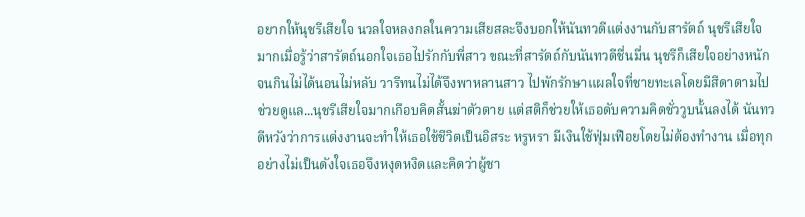อยากให้นุชรีเสียใจ นวลใจหลงกลในความเสียสละจึงบอกให้นันทวดีแต่งงานกับสารัตถ์ นุชรีเสียใจมากเมื่อรู้ว่าสารัตถ์นอกใจเธอไปรักกับพี่สาว ขณะที่สารัตถ์กับนันทวดีชื่นมื่น นุชรีก็เสียใจอย่างหนักจนกินไม่ได้นอนไม่หลับ วารีทนไม่ได้จึงพาหลานสาว ไปพักรักษาแผลใจที่ชายทะเลโดยมีสีดาตามไปช่วยดูแล...นุชรีเสียใจมากเกือบคิดสั้นฆ่าตัวตาย แต่สติก็ช่วยให้เธอดับความคิดชั่ววูบนั้นลงได้ นันทวดีหวังว่าการแต่งงานจะทำให้เธอใช้ชีวิตเป็นอิสระ หรูหรา มีเงินใช้ฟุ่มเฟือยโดยไม่ต้องทำงาน เมื่อทุกอย่างไม่เป็นดังใจเธอจึงหงุดหงิดและคิดว่าผู้ชา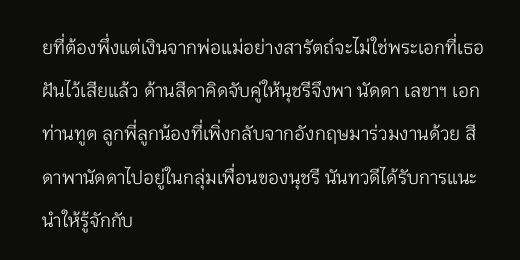ยที่ต้องพึ่งแต่เงินจากพ่อแม่อย่างสารัตถ์จะไม่ใช่พระเอกที่เธอฝันไว้เสียแล้ว ด้านสีดาคิดจับคู่ให้นุชรีจึงพา นัดดา เลขาฯ เอกท่านทูต ลูกพี่ลูกน้องที่เพิ่งกลับจากอังกฤษมาร่วมงานด้วย สีดาพานัดดาไปอยู่ในกลุ่มเพื่อนของนุชรี นันทวดีได้รับการแนะนำให้รู้จักกับ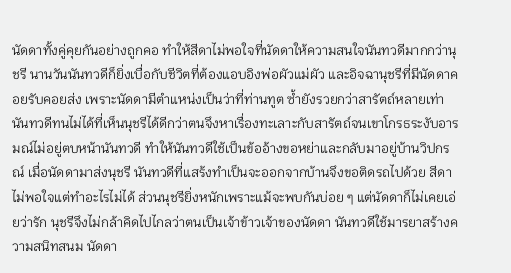นัดดาทั้งคู่คุยกันอย่างถูกคอ ทำให้สีดาไม่พอใจที่นัดดาให้ความสนใจนันทวดีมากกว่านุชรี นานวันนันทวดีก็ยิ่งเบื่อกับชีวิตที่ต้องแอบอิงพ่อผัวแม่ผัว และอิจฉานุชรีที่มีนัดดาคอยรับคอยส่ง เพราะนัดดามีตำแหน่งเป็นว่าที่ท่านทูต ซ้ำยังรวยกว่าสารัตถ์หลายเท่า นันทวดีทนไม่ได้ที่เห็นนุชรีได้ดีกว่าตนจึงหาเรื่องทะเลาะกับสารัตถ์จนเขาโกรธระงับอารมณ์ไม่อยู่ตบหน้านันทวดี ทำให้นันทวดีใช้เป็นข้ออ้างขอหย่าและกลับมาอยู่บ้านวิปกรณ์ เมื่อนัดดามาส่งนุชรี นันทวดีที่แสร้งทำเป็นจะออกจากบ้านจึงขอติดรถไปด้วย สีดาไม่พอใจแต่ทำอะไรไม่ได้ ส่วนนุชรียิ่งหนักเพราะแม้จะพบกันบ่อย ๆ แต่นัดดาก็ไม่เคยเอ่ยว่ารัก นุชรีจึงไม่กล้าคิดไปไกลว่าตนเป็นเจ้าข้าวเจ้าของนัดดา นันทวดีใช้มารยาสร้างความสนิทสนม นัดดา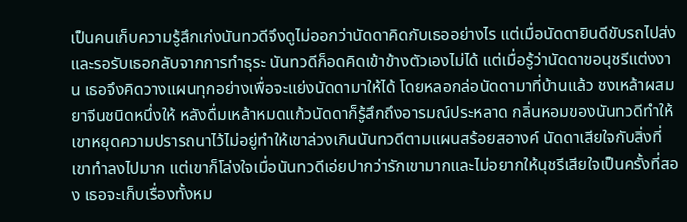เป็นคนเก็บความรู้สึกเก่งนันทวดีจึงดูไม่ออกว่านัดดาคิดกับเธออย่างไร แต่เมื่อนัดดายินดีขับรถไปส่งและรอรับเธอกลับจากการทำธุระ นันทวดีก็อดคิดเข้าข้างตัวเองไม่ได้ แต่เมื่อรู้ว่านัดดาขอนุชรีแต่งงาน เธอจึงคิดวางแผนทุกอย่างเพื่อจะแย่งนัดดามาให้ได้ โดยหลอกล่อนัดดามาที่บ้านแล้ว ชงเหล้าผสมยาจีนชนิดหนึ่งให้ หลังดื่มเหล้าหมดแก้วนัดดาก็รู้สึกถึงอารมณ์ประหลาด กลิ่นหอมของนันทวดีทำให้เขาหยุดความปรารถนาไว้ไม่อยู่ทำให้เขาล่วงเกินนันทวดีตามแผนสร้อยสอางค์ นัดดาเสียใจกับสิ่งที่เขาทำลงไปมาก แต่เขาก็โล่งใจเมื่อนันทวดีเอ่ยปากว่ารักเขามากและไม่อยากให้นุชรีเสียใจเป็นครั้งที่สอง เธอจะเก็บเรื่องทั้งหม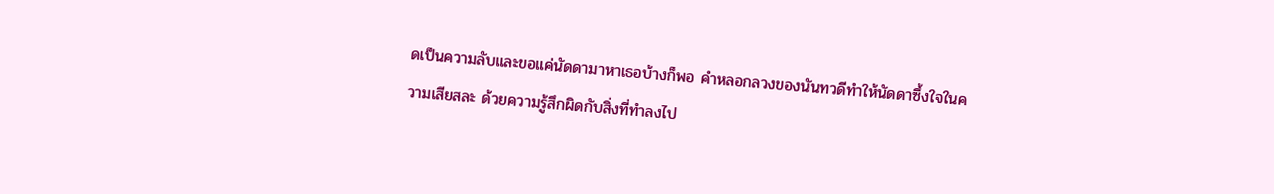ดเป็นความลับและขอแค่นัดดามาหาเธอบ้างก็พอ คำหลอกลวงของนันทวดีทำให้นัดดาซึ้งใจในความเสียสละ ด้วยความรู้สึกผิดกับสิ่งที่ทำลงไป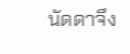นัดดาจึง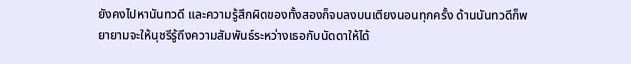ยังคงไปหานันทวดี และความรู้สึกผิดของทั้งสองก็จบลงบนเตียงนอนทุกครั้ง ด้านนันทวดีก็พยายามจะให้นุชรีรู้ถึงความสัมพันธ์ระหว่างเธอกับนัดดาให้ได้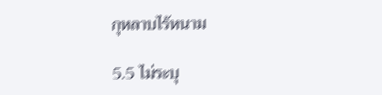กุหลาบไร้หนาม

5.5 ไม่ระบุ